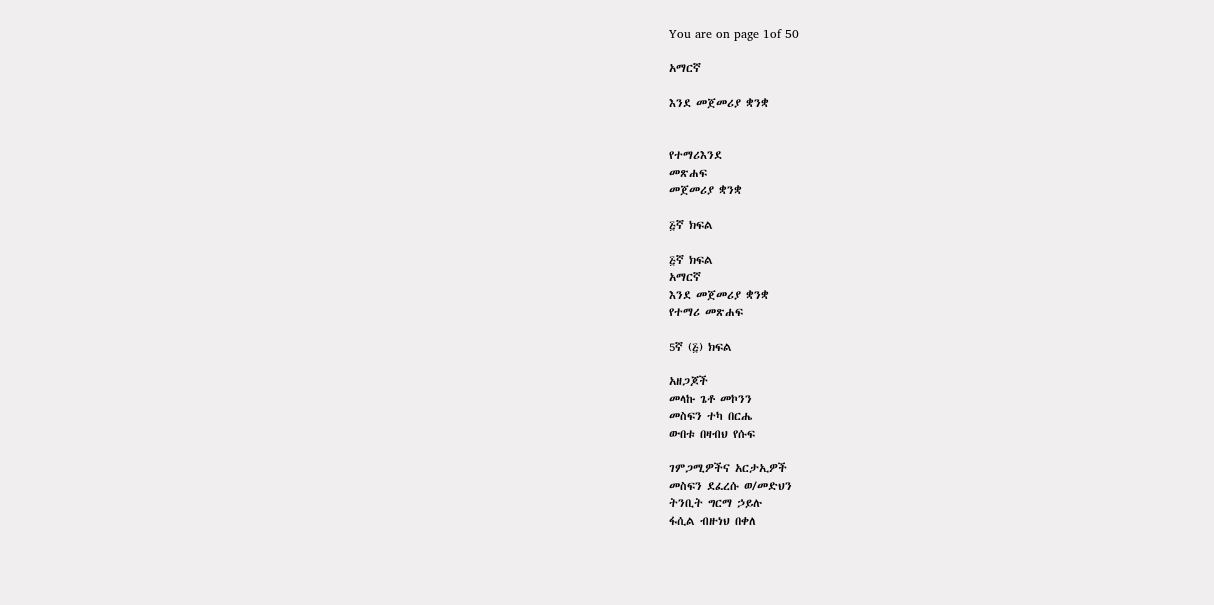You are on page 1of 50

አማርኛ

እንደ መጀመሪያ ቋንቋ


የተማሪእንደ
መጽሐፍ
መጀመሪያ ቋንቋ

፭ኛ ክፍል

፭ኛ ክፍል
አማርኛ
እንደ መጀመሪያ ቋንቋ
የተማሪ መጽሐፍ

5ኛ (፭) ክፍል

አዘጋጆች
መላኩ ጌቶ መኮንን
መስፍን ተካ በርሔ
ውበቱ በዛብህ የሱፍ

ገምጋሚዎችና አርታኢዎች
መስፍን ደፈረሱ ወ/መድህን
ትንቢት ግርማ ኃይሉ
ፋሲል ብዙነህ በቀለ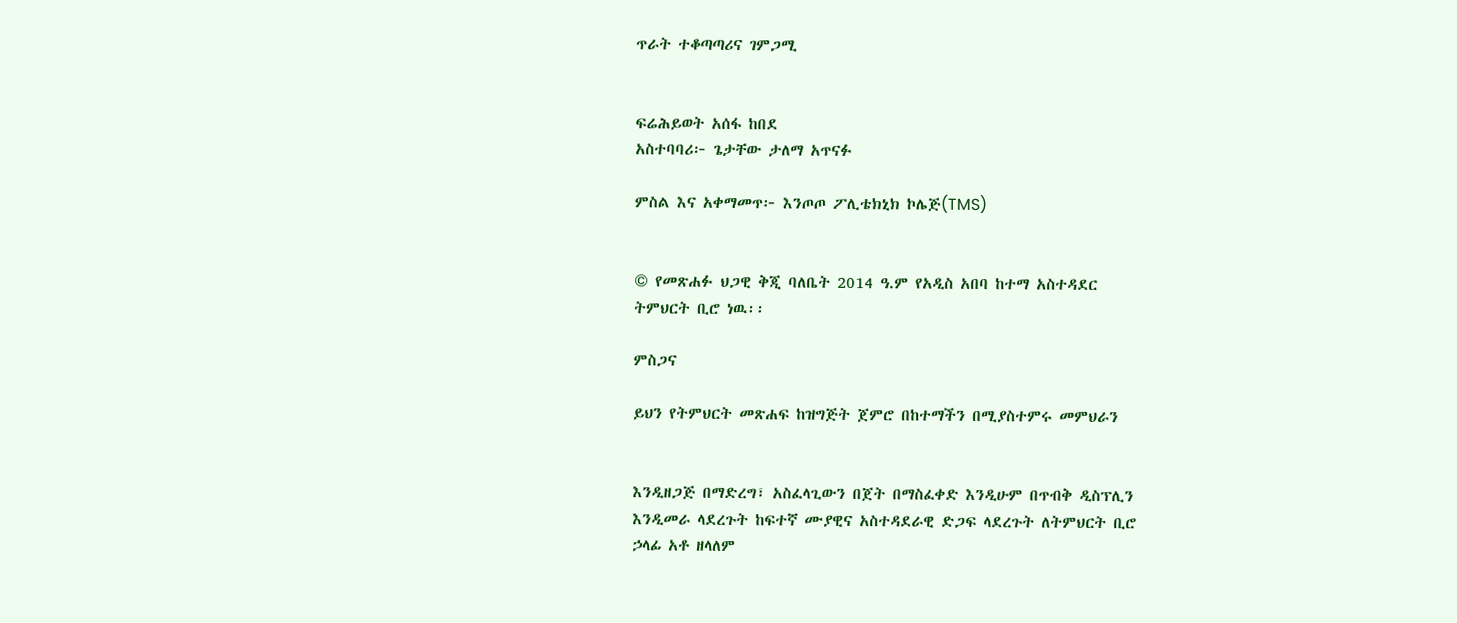ጥራት ተቆጣጣሪና ገምጋሚ


ፍሬሕይወት አሰፋ ከበደ
አስተባባሪ፦ ጌታቸው ታለማ አጥናፉ

ምስል እና አቀማመጥ፦ እንጦጦ ፖሊቴክኒክ ኮሌጅ(TMS)


© የመጽሐፉ ህጋዊ ቅጂ ባለቤት 2014 ዓ.ም የአዲስ አበባ ከተማ አስተዳደር
ትምህርት ቢሮ ነዉ፡፡

ምስጋና

ይህን የትምህርት መጽሐፍ ከዝግጅት ጀምሮ በከተማችን በሚያስተምሩ መምህራን


እንዲዘጋጅ በማድረግ፣ አስፈላጊውን በጀት በማስፈቀድ እንዲሁም በጥብቅ ዲስፕሊን
እንዲመራ ላደረጉት ከፍተኛ ሙያዊና አስተዳደራዊ ድጋፍ ላደረጉት ለትምህርት ቢሮ
ኃላፊ አቶ ዘላለም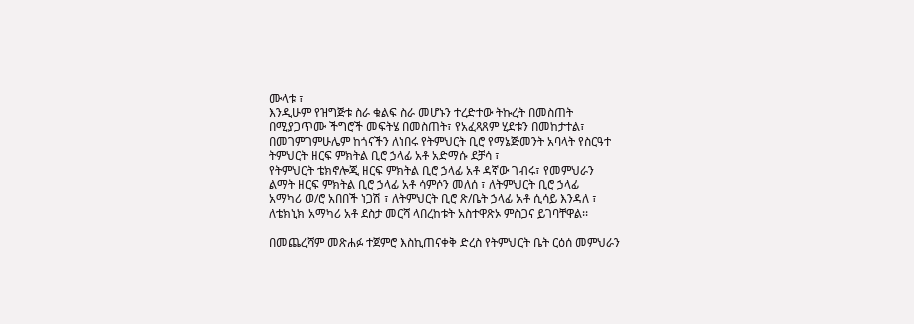ሙላቱ ፣
እንዲሁም የዝግጅቱ ስራ ቁልፍ ስራ መሆኑን ተረድተው ትኩረት በመስጠት
በሚያጋጥሙ ችግሮች መፍትሄ በመስጠት፣ የአፈጻጸም ሂደቱን በመከታተል፣
በመገምገምሁሌም ከጎናችን ለነበሩ የትምህርት ቢሮ የማኔጅመንት አባላት የስርዓተ
ትምህርት ዘርፍ ምክትል ቢሮ ኃላፊ አቶ አድማሱ ደቻሳ ፣
የትምህርት ቴክኖሎጂ ዘርፍ ምክትል ቢሮ ኃላፊ አቶ ዳኛው ገብሩ፣ የመምህራን
ልማት ዘርፍ ምክትል ቢሮ ኃላፊ አቶ ሳምሶን መለሰ ፣ ለትምህርት ቢሮ ኃላፊ
አማካሪ ወ/ሮ አበበች ነጋሽ ፣ ለትምህርት ቢሮ ጽ/ቤት ኃላፊ አቶ ሲሳይ እንዳለ ፣
ለቴክኒክ አማካሪ አቶ ደስታ መርሻ ላበረከቱት አስተዋጽኦ ምስጋና ይገባቸዋል፡፡

በመጨረሻም መጽሐፉ ተጀምሮ እስኪጠናቀቅ ድረስ የትምህርት ቤት ርዕሰ መምህራን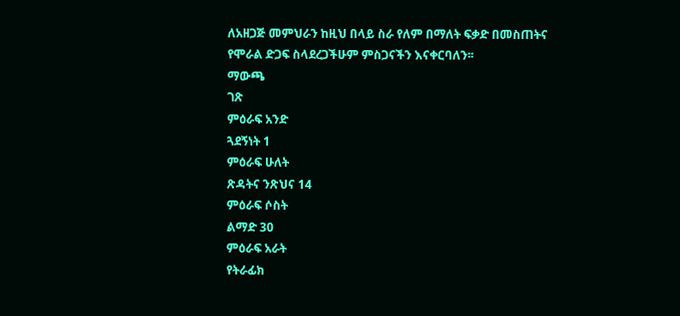ለአዘጋጅ መምህራን ከዚህ በላይ ስራ የለም በማለት ፍቃድ በመስጠትና
የሞራል ድጋፍ ስላደረጋችሁም ምስጋናችን እናቀርባለን፡፡
ማውጫ
ገጽ
ምዕራፍ አንድ
ጓደኝነት 1
ምዕራፍ ሁለት
ጽዳትና ንጽህና 14
ምዕራፍ ሶስት
ልማድ 30
ምዕራፍ አራት
የትራፊክ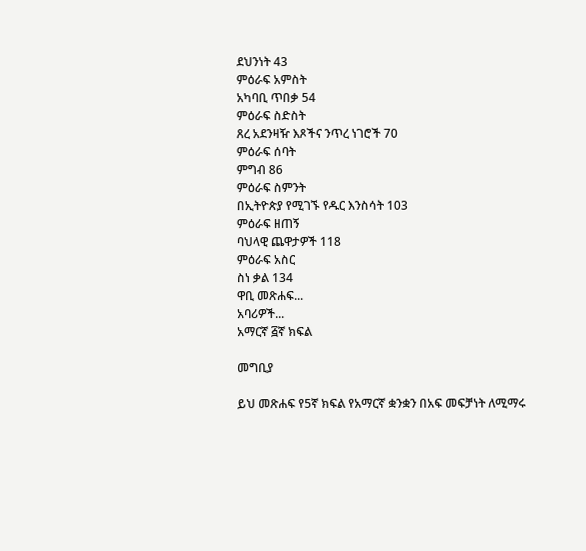ደህንነት 43
ምዕራፍ አምስት
አካባቢ ጥበቃ 54
ምዕራፍ ስድስት
ጸረ አደንዛዥ እጾችና ንጥረ ነገሮች 70
ምዕራፍ ሰባት
ምግብ 86
ምዕራፍ ስምንት
በኢትዮጵያ የሚገኙ የዱር እንስሳት 103
ምዕራፍ ዘጠኝ
ባህላዊ ጨዋታዎች 118
ምዕራፍ አስር
ስነ ቃል 134
ዋቢ መጽሐፍ...
አባሪዎች...
አማርኛ ፭ኛ ክፍል

መግቢያ

ይህ መጽሐፍ የ5ኛ ክፍል የአማርኛ ቋንቋን በአፍ መፍቻነት ለሚማሩ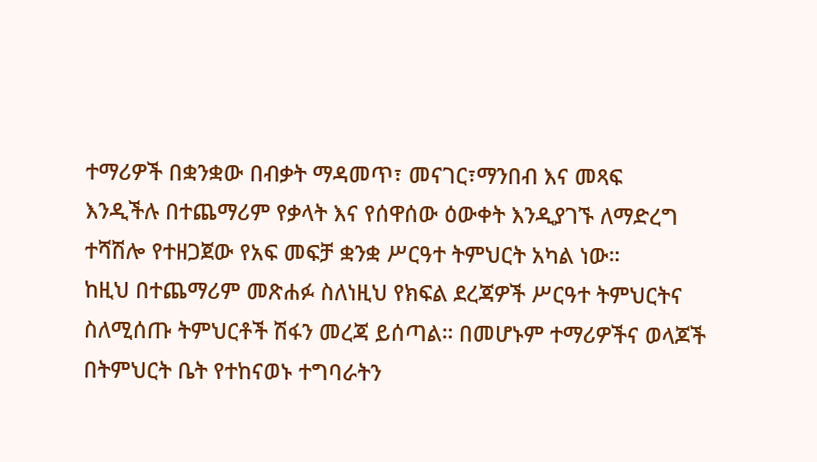ተማሪዎች በቋንቋው በብቃት ማዳመጥ፣ መናገር፣ማንበብ እና መጻፍ
እንዲችሉ በተጨማሪም የቃላት እና የሰዋሰው ዕውቀት እንዲያገኙ ለማድረግ
ተሻሽሎ የተዘጋጀው የአፍ መፍቻ ቋንቋ ሥርዓተ ትምህርት አካል ነው።
ከዚህ በተጨማሪም መጽሐፉ ስለነዚህ የክፍል ደረጃዎች ሥርዓተ ትምህርትና
ስለሚሰጡ ትምህርቶች ሽፋን መረጃ ይሰጣል። በመሆኑም ተማሪዎችና ወላጆች
በትምህርት ቤት የተከናወኑ ተግባራትን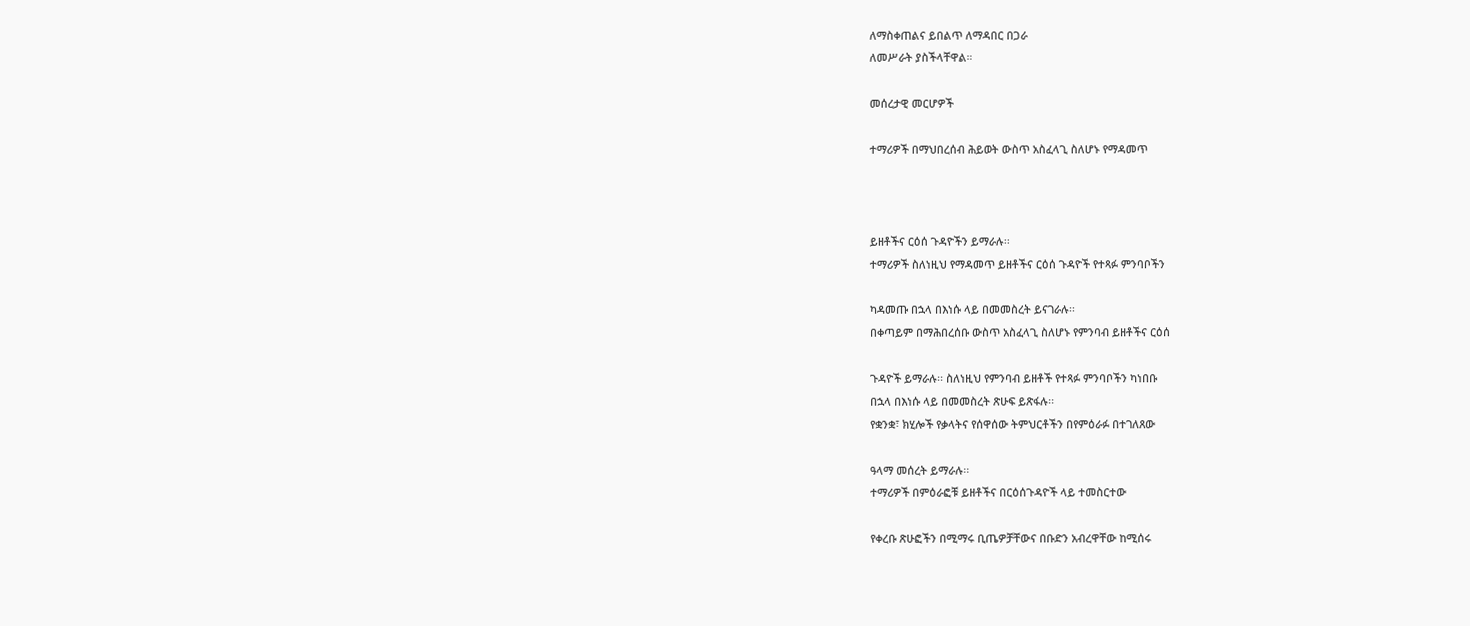ለማስቀጠልና ይበልጥ ለማዳበር በጋራ
ለመሥራት ያስችላቸዋል።

መሰረታዊ መርሆዎች

ተማሪዎች በማህበረሰብ ሕይወት ውስጥ አስፈላጊ ስለሆኑ የማዳመጥ



ይዘቶችና ርዕሰ ጉዳዮችን ይማራሉ፡፡
ተማሪዎች ስለነዚህ የማዳመጥ ይዘቶችና ርዕሰ ጉዳዮች የተጻፉ ምንባቦችን

ካዳመጡ በኋላ በእነሱ ላይ በመመስረት ይናገራሉ፡፡
በቀጣይም በማሕበረሰቡ ውስጥ አስፈላጊ ስለሆኑ የምንባብ ይዘቶችና ርዕሰ

ጉዳዮች ይማራሉ፡፡ ስለነዚህ የምንባብ ይዘቶች የተጻፉ ምንባቦችን ካነበቡ
በኋላ በእነሱ ላይ በመመስረት ጽሁፍ ይጽፋሉ፡፡
የቋንቋ፣ ክሂሎች የቃላትና የሰዋሰው ትምህርቶችን በየምዕራፉ በተገለጸው

ዓላማ መሰረት ይማራሉ፡፡
ተማሪዎች በምዕራፎቹ ይዘቶችና በርዕሰጉዳዮች ላይ ተመስርተው

የቀረቡ ጽሁፎችን በሚማሩ ቢጤዎቻቸውና በቡድን አብረዋቸው ከሚሰሩ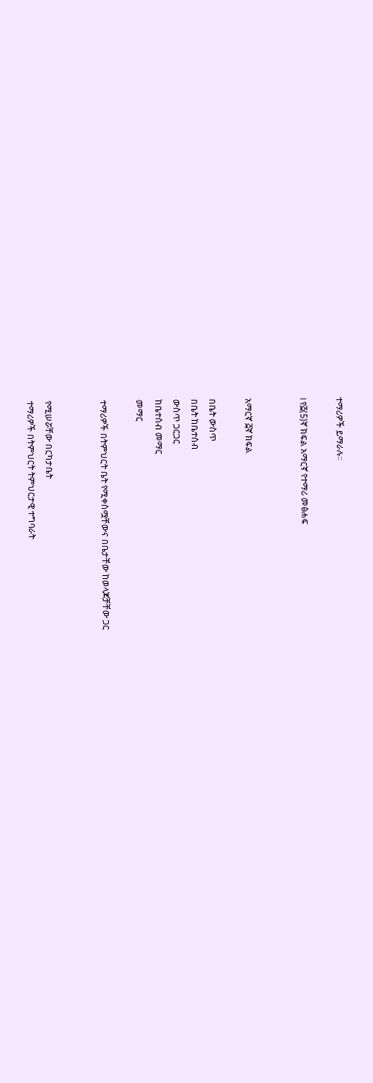ተማሪዎች ይማራሉ፡፡

I የ፭(5)ኛ ክፍል አማርኛ የተማሪ መፅሐፍ


አማርኛ ፭ኛ ክፍል

በቤት ውስጥ
በቤት ከቤተሰብ
ውስጥ ጋርጋር
ከቤተሰብ መማር
መማር

ተማሪዎች በትምህርት ቤት የሚቀስሟቸውና በቤታቸው ከወላጆቻቸው ጋር


የሚሠሯቸው በርካታቤት
ተማሪዎች በትምህርት ትምህርታዊ ተግባራት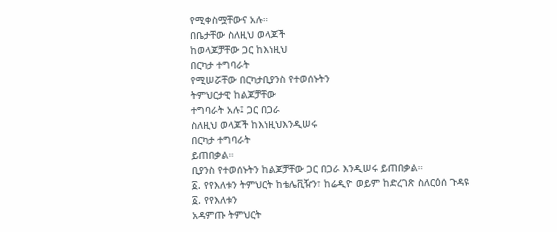የሚቀስሟቸውና አሉ።
በቤታቸው ስለዚህ ወላጆች
ከወላጆቻቸው ጋር ከእነዚህ
በርካታ ተግባራት
የሚሠሯቸው በርካታቢያንስ የተወሰኑትን
ትምህርታዊ ከልጆቻቸው
ተግባራት አሉ፤ ጋር በጋራ
ስለዚህ ወላጆች ከእነዚህእንዲሠሩ
በርካታ ተግባራት
ይጠበቃል።
ቢያንስ የተወሰኑትን ከልጆቻቸው ጋር በጋራ እንዲሠሩ ይጠበቃል።
፩. የየእለቱን ትምህርት ከቴሌቪዥን፣ ከሬዲዮ ወይም ከድረገጽ ስለርዕሰ ጉዳዩ
፩. የየእለቱን
አዳምጡ ትምህርት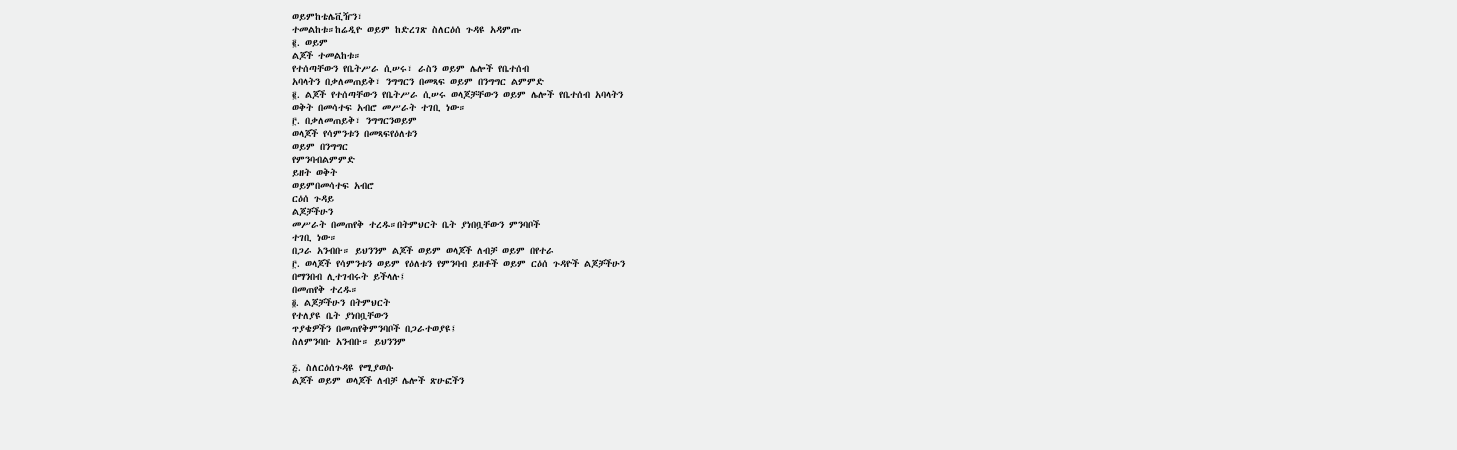ወይምከቴሌቪዥን፣
ተመልከቱ።ከሬዲዮ ወይም ከድረገጽ ስለርዕሰ ጉዳዩ አዳምጡ
፪. ወይም
ልጆች ተመልከቱ።
የተሰጣቸውን የቤትሥራ ሲሠሩ፣ ራስን ወይም ሌሎች የቤተሰብ
አባላትን በቃለመጠይቅ፣ ንግግርን በመጻፍ ወይም በንግግር ልምምድ
፪. ልጆች የተሰጣቸውን የቤትሥራ ሲሠሩ ወላጆቻቸውን ወይም ሌሎች የቤተሰብ አባላትን
ወቅት በመሳተፍ አብሮ መሥራት ተገቢ ነው።
፫. በቃለመጠይቅ፣ ንግግርንወይም
ወላጆች የሳምንቱን በመጻፍየዕለቱን
ወይም በንግግር
የምንባብልምምድ
ይዘት ወቅት
ወይምበመሳተፍ አብሮ
ርዕሰ ጉዳይ
ልጆቻችሁን
መሥራት በመጠየቅ ተረዱ።በትምህርት ቤት ያነበቧቸውን ምንባቦች
ተገቢ ነው።
በጋራ አንብቡ። ይህንንም ልጆች ወይም ወላጆች ለብቻ ወይም በየተራ
፫. ወላጆች የሳምንቱን ወይም የዕለቱን የምንባብ ይዘቶች ወይም ርዕሰ ጉዳዮች ልጆቻችሁን
በማንበብ ሊተገብሩት ይችላሉ፤
በመጠየቅ ተረዱ።
፬. ልጆቻችሁን በትምህርት
የተለያዩ ቤት ያነበቧቸውን
ጥያቄዎችን በመጠየቅምንባቦች በጋራተወያዩ፤
ስለምንባቡ አንብቡ። ይህንንም

፭. ስለርዕሰጉዳዩ የሚያወሱ
ልጆች ወይም ወላጆች ለብቻ ሌሎች ጽሁፎችን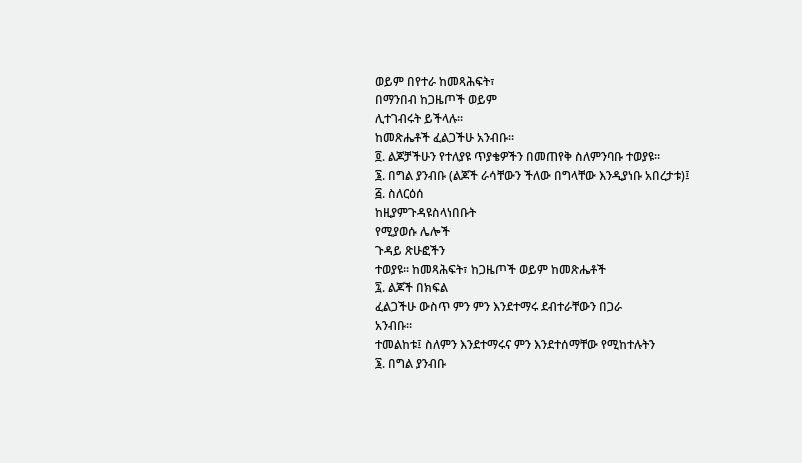ወይም በየተራ ከመጻሕፍት፣
በማንበብ ከጋዜጦች ወይም
ሊተገብሩት ይችላሉ።
ከመጽሔቶች ፈልጋችሁ አንብቡ።
፬. ልጆቻችሁን የተለያዩ ጥያቄዎችን በመጠየቅ ስለምንባቡ ተወያዩ።
፮. በግል ያንብቡ (ልጆች ራሳቸውን ችለው በግላቸው እንዲያነቡ አበረታቱ)፤
፭. ስለርዕሰ
ከዚያምጉዳዩስላነበቡት
የሚያወሱ ሌሎች
ጉዳይ ጽሁፎችን
ተወያዩ። ከመጻሕፍት፣ ከጋዜጦች ወይም ከመጽሔቶች
፯. ልጆች በክፍል
ፈልጋችሁ ውስጥ ምን ምን እንደተማሩ ደብተራቸውን በጋራ
አንብቡ።
ተመልከቱ፤ ስለምን እንደተማሩና ምን እንደተሰማቸው የሚከተሉትን
፮. በግል ያንብቡ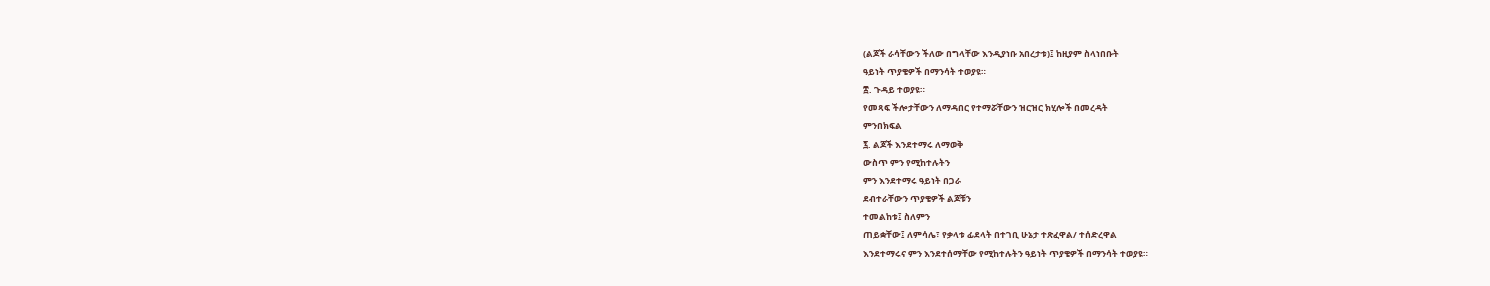(ልጆች ራሳቸውን ችለው በግላቸው እንዲያነቡ አበረታቱ)፤ ከዚያም ስላነበቡት
ዓይነት ጥያቄዎች በማንሳት ተወያዩ።
፰. ጉዳይ ተወያዩ።
የመጻፍ ችሎታቸውን ለማዳበር የተማሯቸውን ዝርዝር ክሂሎች በመረዳት
ምንበክፍል
፯. ልጆች እንደተማሩ ለማወቅ
ውስጥ ምን የሚከተሉትን
ምን እንደተማሩ ዓይነት በጋራ
ደብተራቸውን ጥያቄዎች ልጆቹን
ተመልከቱ፤ ስለምን
ጠይቋቸው፤ ለምሳሌ፣ የቃላቱ ፊደላት በተገቢ ሁኔታ ተጽፈዋል/ ተሰድረዋል
እንደተማሩና ምን እንደተሰማቸው የሚከተሉትን ዓይነት ጥያቄዎች በማንሳት ተወያዩ።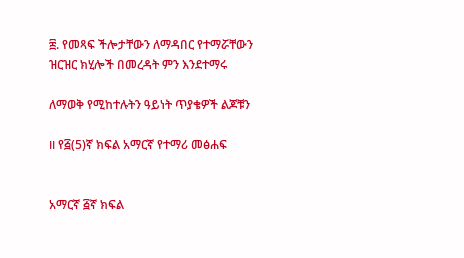፰. የመጻፍ ችሎታቸውን ለማዳበር የተማሯቸውን ዝርዝር ክሂሎች በመረዳት ምን እንደተማሩ

ለማወቅ የሚከተሉትን ዓይነት ጥያቄዎች ልጆቹን

II የ፭(5)ኛ ክፍል አማርኛ የተማሪ መፅሐፍ


አማርኛ ፭ኛ ክፍል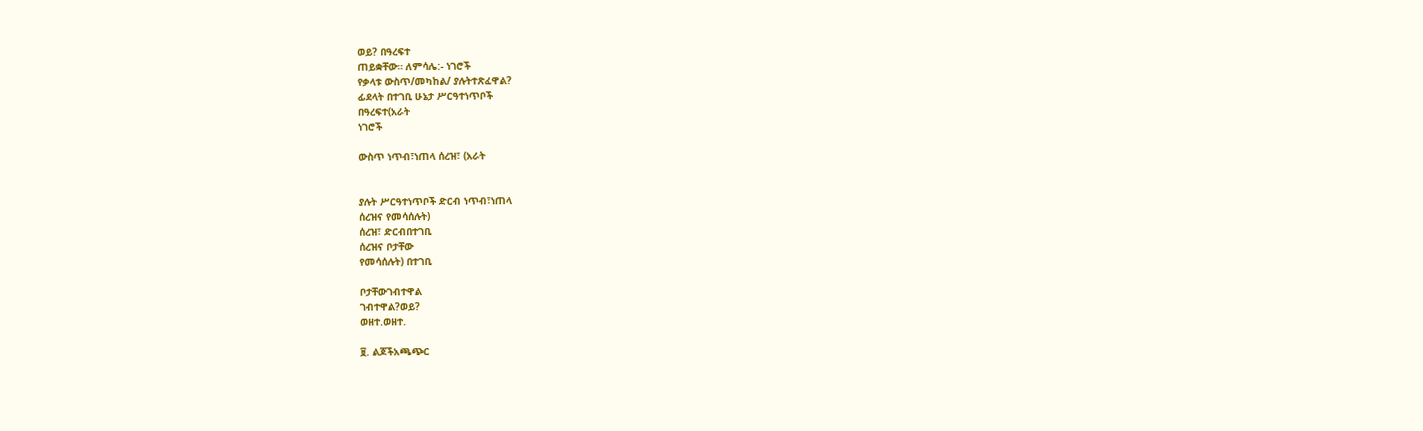ወይ? በዓረፍተ
ጠይቋቸው። ለምሳሌ:- ነገሮች
የቃላቱ ውስጥ/መካከል/ ያሉትተጽፈዋል?
ፊደላት በተገቢ ሁኔታ ሥርዓተነጥቦች
በዓረፍተ(አራት
ነገሮች

ውስጥ ነጥብ፣ነጠላ ሰረዝ፣ (አራት


ያሉት ሥርዓተነጥቦች ድርብ ነጥብ፣ነጠላ
ሰረዝና የመሳሰሉት)
ሰረዝ፣ ድርብበተገቢ
ሰረዝና ቦታቸው
የመሳሰሉት) በተገቢ

ቦታቸውገብተዋል
ገብተዋል?ወይ?
ወዘተ.ወዘተ.

፱. ልጆችአጫጭር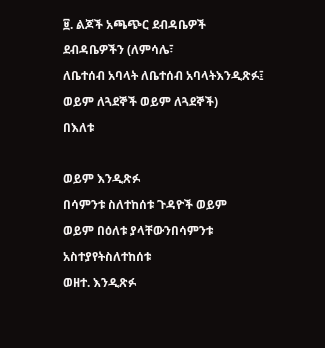፱. ልጆች አጫጭር ደብዳቤዎች
ደብዳቤዎችን (ለምሳሌ፣
ለቤተሰብ አባላት ለቤተሰብ አባላትእንዲጽፉ፤
ወይም ለጓደኞች ወይም ለጓደኞች)
በእለቱ

ወይም እንዲጽፉ
በሳምንቱ ስለተከሰቱ ጉዳዮች ወይም
ወይም በዕለቱ ያላቸውንበሳምንቱ
አስተያየትስለተከሰቱ
ወዘተ. እንዲጽፉ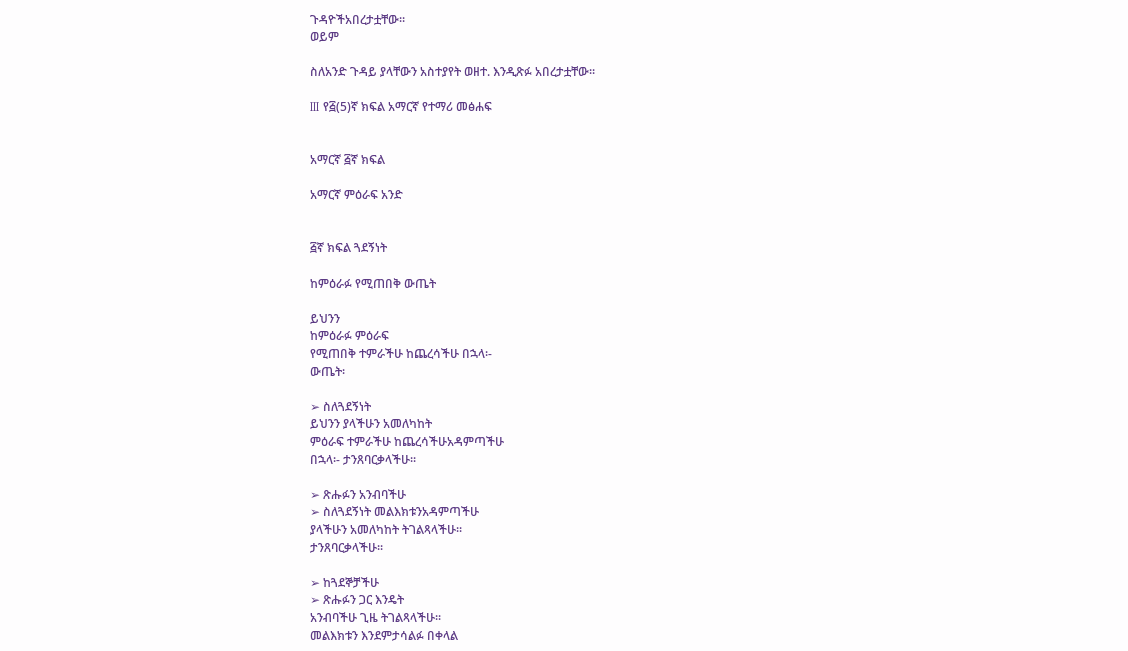ጉዳዮችአበረታቷቸው።
ወይም

ስለአንድ ጉዳይ ያላቸውን አስተያየት ወዘተ. እንዲጽፉ አበረታቷቸው።

III የ፭(5)ኛ ክፍል አማርኛ የተማሪ መፅሐፍ


አማርኛ ፭ኛ ክፍል

አማርኛ ምዕራፍ አንድ


፭ኛ ክፍል ጓደኝነት

ከምዕራፉ የሚጠበቅ ውጤት

ይህንን
ከምዕራፉ ምዕራፍ
የሚጠበቅ ተምራችሁ ከጨረሳችሁ በኋላ፡-
ውጤት፡

➢ ስለጓደኝነት
ይህንን ያላችሁን አመለካከት
ምዕራፍ ተምራችሁ ከጨረሳችሁአዳምጣችሁ
በኋላ፡- ታንጸባርቃላችሁ፡፡

➢ ጽሑፉን አንብባችሁ
➢ ስለጓደኝነት መልእክቱንአዳምጣችሁ
ያላችሁን አመለካከት ትገልጻላችሁ፡፡
ታንጸባርቃላችሁ፡፡

➢ ከጓደኞቻችሁ
➢ ጽሑፉን ጋር እንዴት
አንብባችሁ ጊዜ ትገልጻላችሁ፡፡
መልእክቱን እንደምታሳልፉ በቀላል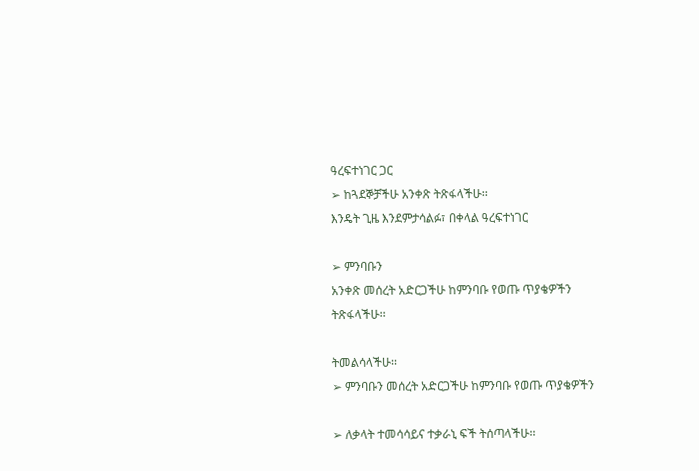ዓረፍተነገር ጋር
➢ ከጓደኞቻችሁ አንቀጽ ትጽፋላችሁ፡፡
እንዴት ጊዜ እንደምታሳልፉ፣ በቀላል ዓረፍተነገር

➢ ምንባቡን
አንቀጽ መሰረት አድርጋችሁ ከምንባቡ የወጡ ጥያቄዎችን
ትጽፋላችሁ፡፡

ትመልሳላችሁ፡፡
➢ ምንባቡን መሰረት አድርጋችሁ ከምንባቡ የወጡ ጥያቄዎችን

➢ ለቃላት ተመሳሳይና ተቃራኒ ፍች ትሰጣላችሁ፡፡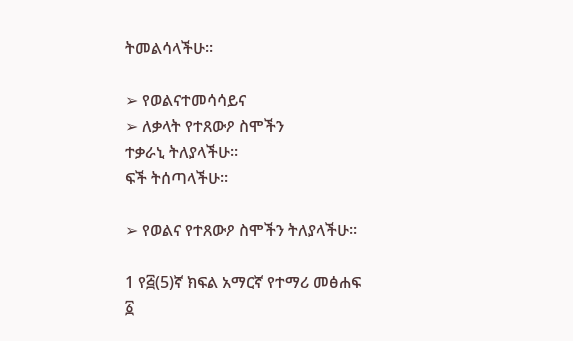ትመልሳላችሁ፡፡

➢ የወልናተመሳሳይና
➢ ለቃላት የተጸውዖ ስሞችን
ተቃራኒ ትለያላችሁ፡፡
ፍች ትሰጣላችሁ፡፡

➢ የወልና የተጸውዖ ስሞችን ትለያላችሁ፡፡

1 የ፭(5)ኛ ክፍል አማርኛ የተማሪ መፅሐፍ ፩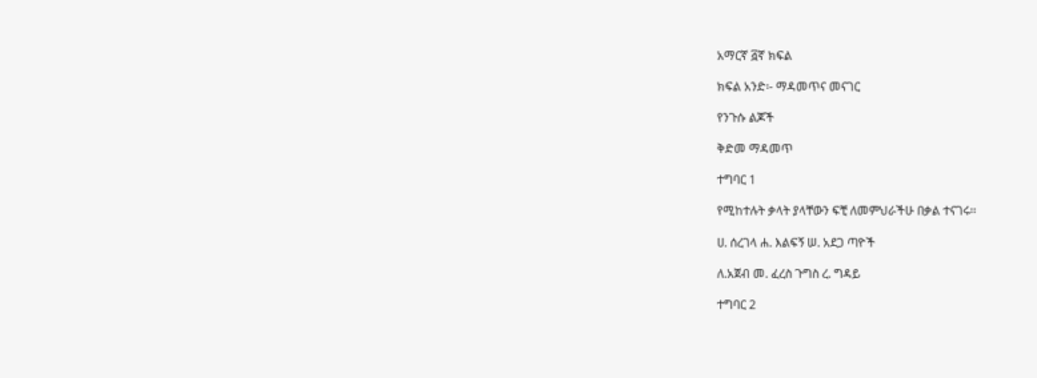አማርኛ ፭ኛ ክፍል

ክፍል አንድ፡- ማዳመጥና መናገር

የንጉሱ ልጆች

ቅድመ ማዳመጥ

ተግባር 1

የሚከተሉት ቃላት ያላቸውን ፍቺ ለመምህራችሁ በቃል ተናገሩ፡፡

ሀ. ሰረገላ ሐ. እልፍኝ ሠ. አደጋ ጣዮች

ለ.አጀብ መ. ፈረስ ጉግስ ረ. ግዳይ

ተግባር 2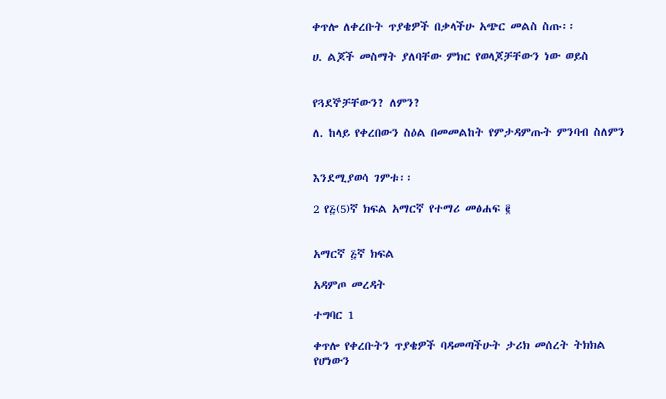ቀጥሎ ለቀረቡት ጥያቄዎች በቃላችሁ አጭር መልስ ስጡ፡፡

ሀ. ልጆች መስማት ያለባቸው ምክር የወላጆቻቸውን ነው ወይስ


የጓደኞቻቸውን? ለምን?

ለ. ከላይ የቀረበውን ስዕል በመመልከት የምታዳምጡት ምንባብ ስለምን


እንደሚያወሳ ገምቱ፡፡

2 የ፭(5)ኛ ክፍል አማርኛ የተማሪ መፅሐፍ ፪


አማርኛ ፭ኛ ክፍል

አዳምጦ መረዳት

ተግባር 1

ቀጥሎ የቀረቡትን ጥያቄዎች ባዳመጣችሁት ታሪክ መሰረት ትክክል የሆነውን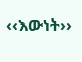‹‹እውነት››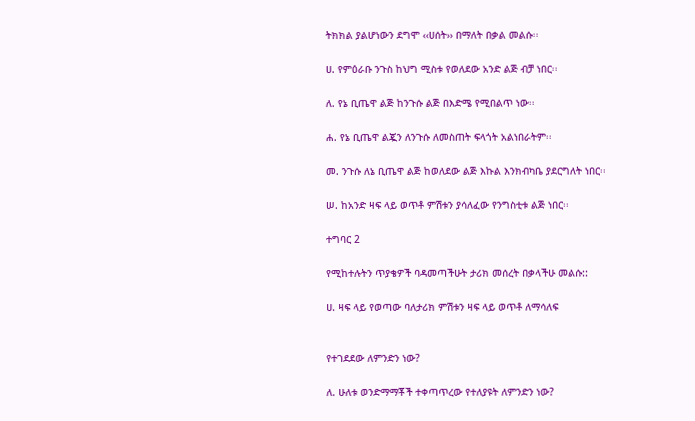ትክክል ያልሆነውን ደግሞ ‹‹ሀሰት›› በማለት በቃል መልሱ፡፡

ሀ. የምዕራቡ ንጉስ ከህግ ሚስቱ የወለደው አንድ ልጅ ብቻ ነበር፡፡

ለ. የኔ ቢጤዋ ልጅ ከንጉሱ ልጅ በእድሜ የሚበልጥ ነው፡፡

ሐ. የኔ ቢጤዋ ልጇን ለንጉሱ ለመስጠት ፍላጎት አልነበራትም፡፡

መ. ንጉሱ ለኔ ቢጤዋ ልጅ ከወለደው ልጅ እኩል እንክብካቤ ያደርግለት ነበር፡፡

ሠ. ከአንድ ዛፍ ላይ ወጥቶ ምሽቱን ያሳለፈው የንግስቲቱ ልጅ ነበር፡፡

ተግባር 2

የሚከተሉትን ጥያቄዎች ባዳመጣችሁት ታሪክ መሰረት በቃላችሁ መልሱ::

ሀ. ዛፍ ላይ የወጣው ባለታሪክ ምሽቱን ዛፍ ላይ ወጥቶ ለማሳለፍ


የተገደደው ለምንድን ነው?

ለ. ሁለቱ ወንድማማቾች ተቀጣጥረው የተለያዩት ለምንድን ነው?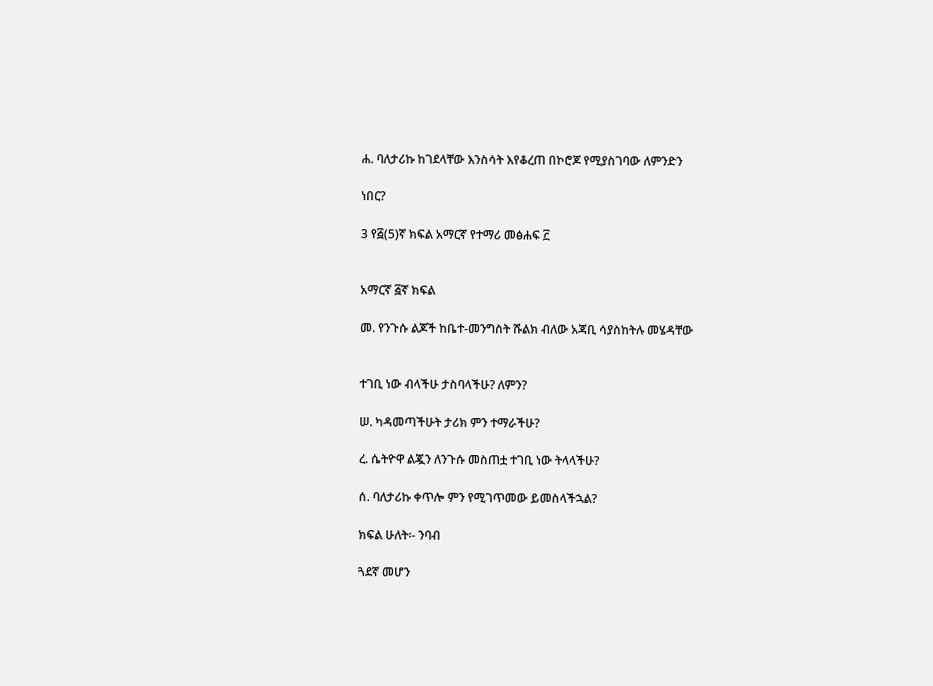ሐ. ባለታሪኩ ከገደላቸው እንስሳት እየቆረጠ በኮሮጆ የሚያስገባው ለምንድን

ነበር?

3 የ፭(5)ኛ ክፍል አማርኛ የተማሪ መፅሐፍ ፫


አማርኛ ፭ኛ ክፍል

መ. የንጉሱ ልጆች ከቤተ-መንግስት ሹልክ ብለው አጃቢ ሳያስከትሉ መሄዳቸው


ተገቢ ነው ብላችሁ ታስባላችሁ? ለምን?

ሠ. ካዳመጣችሁት ታሪክ ምን ተማራችሁ?

ረ. ሴትዮዋ ልጇን ለንጉሱ መስጠቷ ተገቢ ነው ትላላችሁ?

ሰ. ባለታሪኩ ቀጥሎ ምን የሚገጥመው ይመስላችኋል?

ክፍል ሁለት፡- ንባብ

ጓደኛ መሆን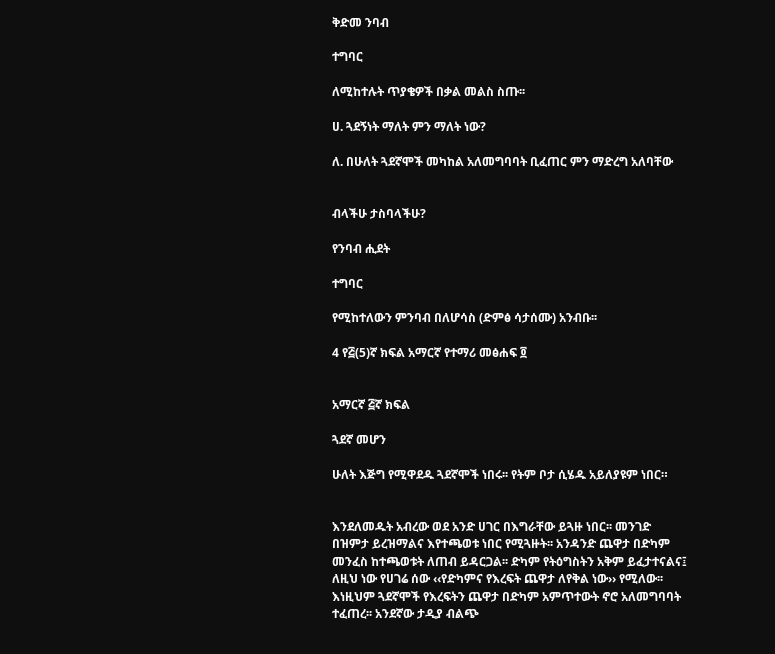ቅድመ ንባብ

ተግባር

ለሚከተሉት ጥያቄዎች በቃል መልስ ስጡ፡፡

ሀ. ጓደኝነት ማለት ምን ማለት ነው?

ለ. በሁለት ጓደኛሞች መካከል አለመግባባት ቢፈጠር ምን ማድረግ አለባቸው


ብላችሁ ታስባላችሁ?

የንባብ ሒደት

ተግባር

የሚከተለውን ምንባብ በለሆሳስ (ድምፅ ሳታሰሙ) አንብቡ፡፡

4 የ፭(5)ኛ ክፍል አማርኛ የተማሪ መፅሐፍ ፬


አማርኛ ፭ኛ ክፍል

ጓደኛ መሆን

ሁለት እጅግ የሚዋደዱ ጓደኛሞች ነበሩ፡፡ የትም ቦታ ሲሄዱ አይለያዩም ነበር።


እንደለመዱት አብረው ወደ አንድ ሀገር በእግራቸው ይጓዙ ነበር፡፡ መንገድ
በዝምታ ይረዝማልና እየተጫወቱ ነበር የሚጓዙት፡፡ አንዳንድ ጨዋታ በድካም
መንፈስ ከተጫወቱት ለጠብ ይዳርጋል፡፡ ድካም የትዕግስትን አቅም ይፈታተናልና፤
ለዚህ ነው የሀገሬ ሰው ‹‹የድካምና የእረፍት ጨዋታ ለየቅል ነው›› የሚለው፡፡
እነዚህም ጓደኛሞች የእረፍትን ጨዋታ በድካም አምጥተውት ኖሮ አለመግባባት
ተፈጠረ፡፡ አንደኛው ታዲያ ብልጭ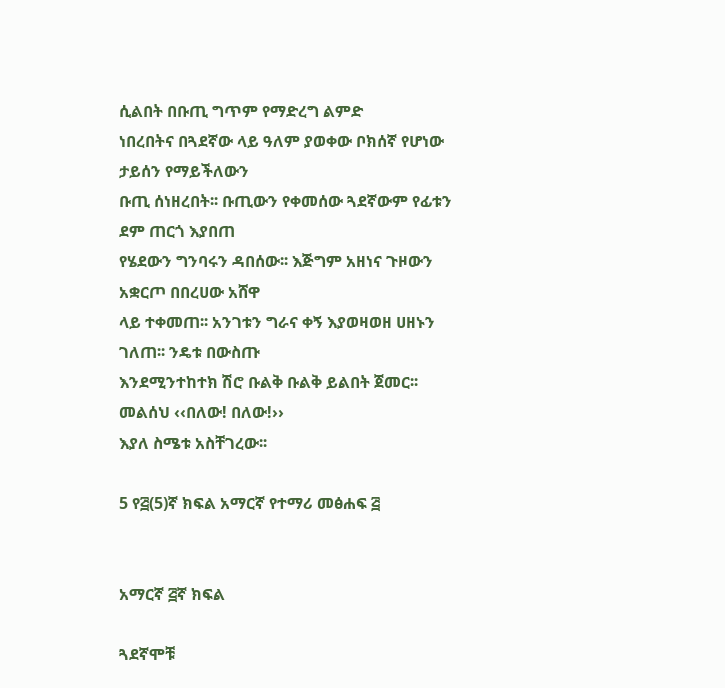ሲልበት በቡጢ ግጥም የማድረግ ልምድ
ነበረበትና በጓደኛው ላይ ዓለም ያወቀው ቦክሰኛ የሆነው ታይሰን የማይችለውን
ቡጢ ሰነዘረበት፡፡ ቡጢውን የቀመሰው ጓደኛውም የፊቱን ደም ጠርጎ እያበጠ
የሄደውን ግንባሩን ዳበሰው፡፡ እጅግም አዘነና ጉዞውን አቋርጦ በበረሀው አሸዋ
ላይ ተቀመጠ፡፡ አንገቱን ግራና ቀኝ እያወዛወዘ ሀዘኑን ገለጠ፡፡ ንዴቱ በውስጡ
እንደሚንተከተክ ሽሮ ቡልቅ ቡልቅ ይልበት ጀመር፡፡ መልሰህ ‹‹በለው! በለው!››
እያለ ስሜቱ አስቸገረው፡፡

5 የ፭(5)ኛ ክፍል አማርኛ የተማሪ መፅሐፍ ፭


አማርኛ ፭ኛ ክፍል

ጓደኛሞቹ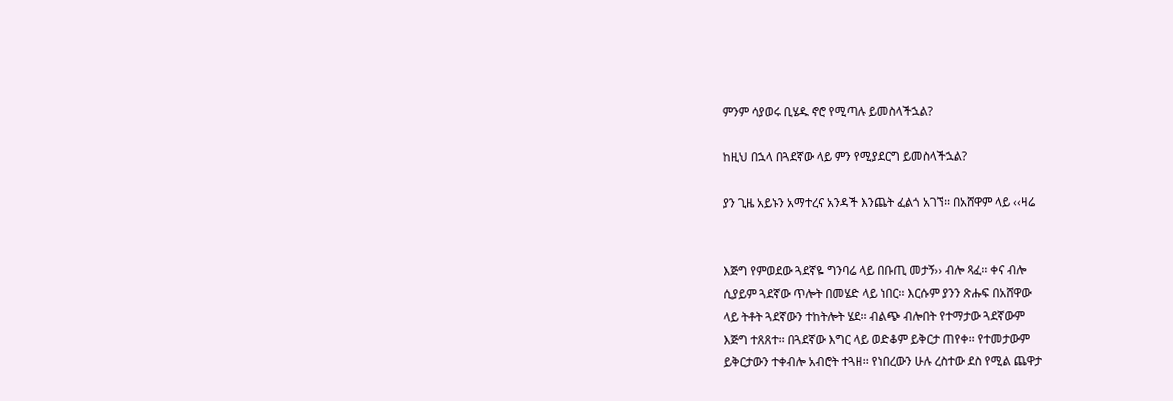ምንም ሳያወሩ ቢሄዱ ኖሮ የሚጣሉ ይመስላችኋል?

ከዚህ በኋላ በጓደኛው ላይ ምን የሚያደርግ ይመስላችኋል?

ያን ጊዜ አይኑን አማተረና አንዳች እንጨት ፈልጎ አገኘ፡፡ በአሸዋም ላይ ‹‹ዛሬ


እጅግ የምወደው ጓደኛዬ ግንባሬ ላይ በቡጢ መታኝ›› ብሎ ጻፈ፡፡ ቀና ብሎ
ሲያይም ጓደኛው ጥሎት በመሄድ ላይ ነበር፡፡ እርሱም ያንን ጽሑፍ በአሸዋው
ላይ ትቶት ጓደኛውን ተከትሎት ሄደ፡፡ ብልጭ ብሎበት የተማታው ጓደኛውም
እጅግ ተጸጸተ፡፡ በጓደኛው እግር ላይ ወድቆም ይቅርታ ጠየቀ፡፡ የተመታውም
ይቅርታውን ተቀብሎ አብሮት ተጓዘ፡፡ የነበረውን ሁሉ ረስተው ደስ የሚል ጨዋታ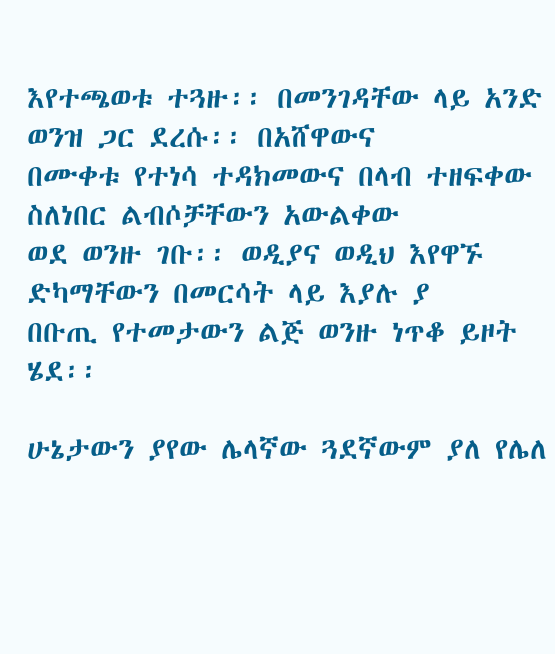እየተጫወቱ ተጓዙ፡፡ በመንገዳቸው ላይ አንድ ወንዝ ጋር ደረሱ፡፡ በአሸዋውና
በሙቀቱ የተነሳ ተዳክመውና በላብ ተዘፍቀው ስለነበር ልብሶቻቸውን አውልቀው
ወደ ወንዙ ገቡ፡፡ ወዲያና ወዲህ እየዋኙ ድካማቸውን በመርሳት ላይ እያሉ ያ
በቡጢ የተመታውን ልጅ ወንዙ ነጥቆ ይዞት ሄደ፡፡

ሁኔታውን ያየው ሌላኛው ጓደኛውም ያለ የሌለ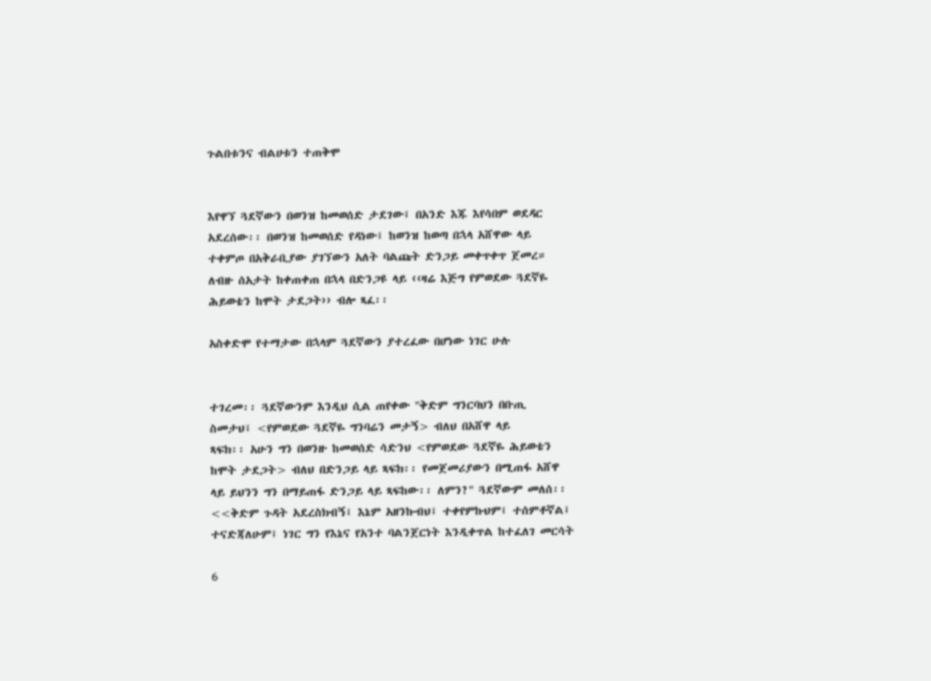ጉልበቱንና ብልሀቱን ተጠቅሞ


እየዋኘ ጓደኛውን በወንዝ ከመወሰድ ታደገው፤ በአንድ እጁ እየሳበም ወደዳር
አደረሰው፡፡ በወንዝ ከመወሰድ የዳነው፤ ከወንዝ ከወጣ በኋላ አሸዋው ላይ
ተቀምጦ በአቅራቢያው ያገኘውን አለት ባልጩት ድንጋይ መቀጥቀጥ ጀመረ።
ለብዙ ሰአታት ከቀጠቀጠ በኋላ በድንጋዩ ላይ ‹‹ዛሬ እጅግ የምወደው ጓደኛዬ
ሕይወቴን ከሞት ታደጋት›› ብሎ ጻፈ፡፡

አስቀድሞ የተማታው በኋላም ጓደኛውን ያተረፈው በሆነው ነገር ሁሉ


ተገረመ፡፡ ጓደኛውንም እንዲህ ሲል ጠየቀው "ቅድም ግንርባህን በቡጢ
ስመታህ፤ <የምወደው ጓደኛዬ ግንባሬን መታኝ> ብለህ በአሸዋ ላይ
ጻፍክ፡፡ አሁን ግን በወንዙ ከመወሰድ ሳድንህ <የምወደው ጓደኛዬ ሕይወቴን
ከሞት ታደጋት> ብለህ በድንጋይ ላይ ጻፍክ፡፡ የመጀመሪያውን በሚጠፋ አሸዋ
ላይ ይህንን ግን በማይጠፋ ድንጋይ ላይ ጻፍከው፡፡ ለምን?" ጓደኛውም መለሰ፡፡
<<ቅድም ጉዳት አደረስክብኝ፤ እኔም አዘንኩብህ፤ ተቀየምኩህም፤ ተሰምቶኛል፤
ተናድጃለሁም፤ ነገር ግን የእኔና የአንተ ባልንጀርነት እንዲቀጥል ከተፈለገ መርሳት

6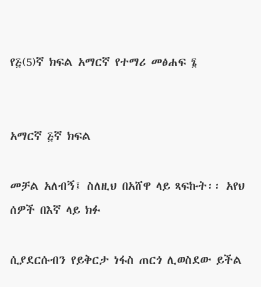የ፭(5)ኛ ክፍል አማርኛ የተማሪ መፅሐፍ ፮


አማርኛ ፭ኛ ክፍል

መቻል አለብኝ፤ ስለዚህ በአሸዋ ላይ ጻፍኩት፡፡ አየህ ሰዎች በእኛ ላይ ክፉ

ሲያደርሱብን የይቅርታ ነፋስ ጠርጎ ሊወስደው ይችል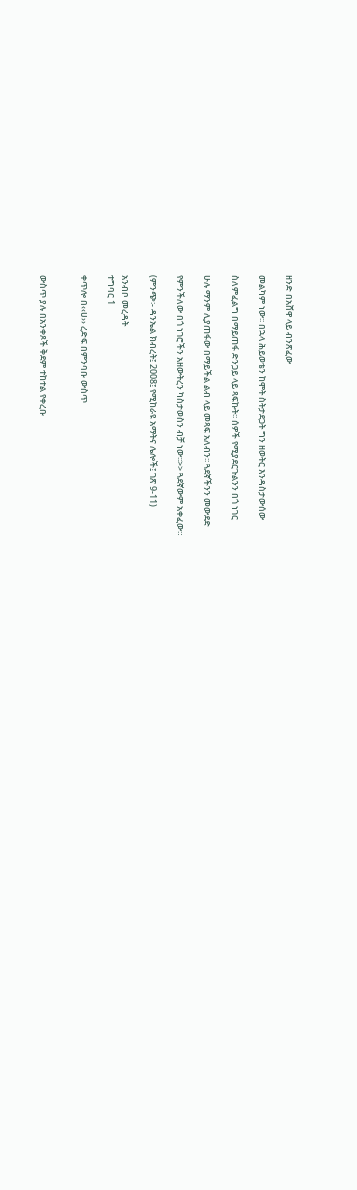ዘንድ በአሸዋ ላይ ብንጽፈው

መልካም ነው፡፡ በኋላ ሕይወቴን ከሞት ስትታደጋት ግን ዘወትር እንዳስታውሰው

ስለምፈልግ በማይጠፋ ድንጋይ ላይ ጻፍኩት፡፡ ሰዎች የሚያደርጉልንን በጎ ነገር

ሁሉ ማንም ሊያጠፋው በማይችል ልብ ላይ መጻፍ አለብን፡፡ ጓደኛችንን መውደድ

የምንችለው በጎ ነገሮችን አዘውትረን ካስታወስን ብቻ ነው፡፡>> ጓደኛውም አቀፈው።

(ምንጭ፡- ዳንኤል ክብረት፤ 2008፤ የሚከራዩ አማትና ሌሎች፤ ገጽ 9-11)

አንብቦ መረዳት
ተግባር 1

ቀጥሎ በ‹‹ሀ›› ረድፍ በምንባቡ ውስጥ


ውስጥ ያሉ በአንቀጾች ቅደም ተከተል የቀረቡ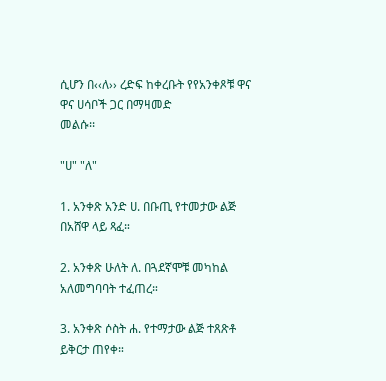ሲሆን በ‹‹ለ›› ረድፍ ከቀረቡት የየአንቀጾቹ ዋና ዋና ሀሳቦች ጋር በማዛመድ
መልሱ፡፡

"ሀ" "ለ"

1. አንቀጽ አንድ ሀ. በቡጢ የተመታው ልጅ በአሸዋ ላይ ጻፈ።

2. አንቀጽ ሁለት ለ. በጓደኛሞቹ መካከል አለመግባባት ተፈጠረ።

3. አንቀጽ ሶስት ሐ. የተማታው ልጅ ተጸጽቶ ይቅርታ ጠየቀ።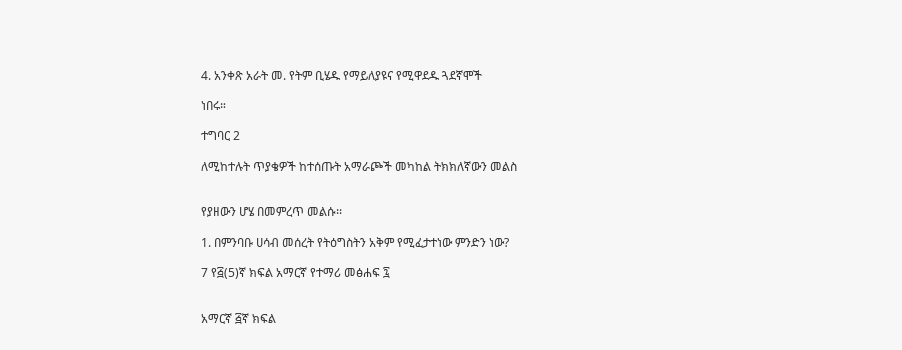4. አንቀጽ አራት መ. የትም ቢሄዱ የማይለያዩና የሚዋደዱ ጓደኛሞች

ነበሩ።

ተግባር 2

ለሚከተሉት ጥያቄዎች ከተሰጡት አማራጮች መካከል ትክክለኛውን መልስ


የያዘውን ሆሄ በመምረጥ መልሱ፡፡

1. በምንባቡ ሀሳብ መሰረት የትዕግስትን አቅም የሚፈታተነው ምንድን ነው?

7 የ፭(5)ኛ ክፍል አማርኛ የተማሪ መፅሐፍ ፯


አማርኛ ፭ኛ ክፍል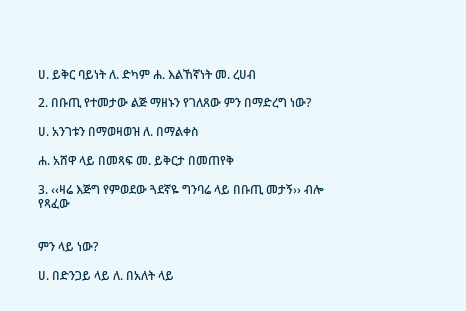ሀ. ይቅር ባይነት ለ. ድካም ሐ. እልኸኛነት መ. ረሀብ

2. በቡጢ የተመታው ልጅ ማዘኑን የገለጸው ምን በማድረግ ነው?

ሀ. አንገቱን በማወዛወዝ ለ. በማልቀስ

ሐ. አሸዋ ላይ በመጻፍ መ. ይቅርታ በመጠየቅ

3. ‹‹ዛሬ እጅግ የምወደው ጓደኛዬ ግንባሬ ላይ በቡጢ መታኝ›› ብሎ የጻፈው


ምን ላይ ነው?

ሀ. በድንጋይ ላይ ለ. በአለት ላይ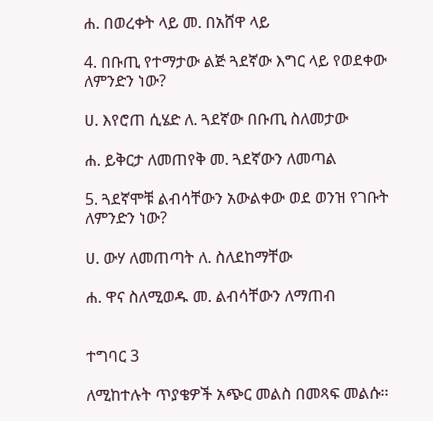ሐ. በወረቀት ላይ መ. በአሸዋ ላይ

4. በቡጢ የተማታው ልጅ ጓደኛው እግር ላይ የወደቀው ለምንድን ነው?

ሀ. እየሮጠ ሲሄድ ለ. ጓደኛው በቡጢ ስለመታው

ሐ. ይቅርታ ለመጠየቅ መ. ጓደኛውን ለመጣል

5. ጓደኛሞቹ ልብሳቸውን አውልቀው ወደ ወንዝ የገቡት ለምንድን ነው?

ሀ. ውሃ ለመጠጣት ለ. ስለደከማቸው

ሐ. ዋና ስለሚወዱ መ. ልብሳቸውን ለማጠብ


ተግባር 3

ለሚከተሉት ጥያቄዎች አጭር መልስ በመጻፍ መልሱ፡፡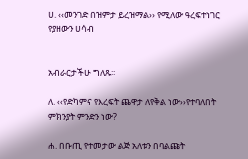ሀ. ‹‹መንገድ በዝምታ ይረዝማል›› የሚለው ዓረፍተነገር የያዘውን ሀሳብ


አብራርታችሁ ግለጹ፡፡

ለ. ‹‹የድካምና የእረፍት ጨዋታ ለየቅል ነው››የተባለበት ምክንያት ምንድን ነው?

ሐ. በቡጢ የተመታው ልጅ አለቱን በባልጩት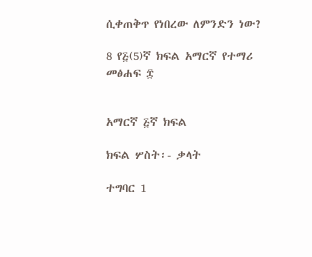ሲቀጠቅጥ የነበረው ለምንድን ነው?

8 የ፭(5)ኛ ክፍል አማርኛ የተማሪ መፅሐፍ ፰


አማርኛ ፭ኛ ክፍል

ክፍል ሦስት፡- ቃላት

ተግባር 1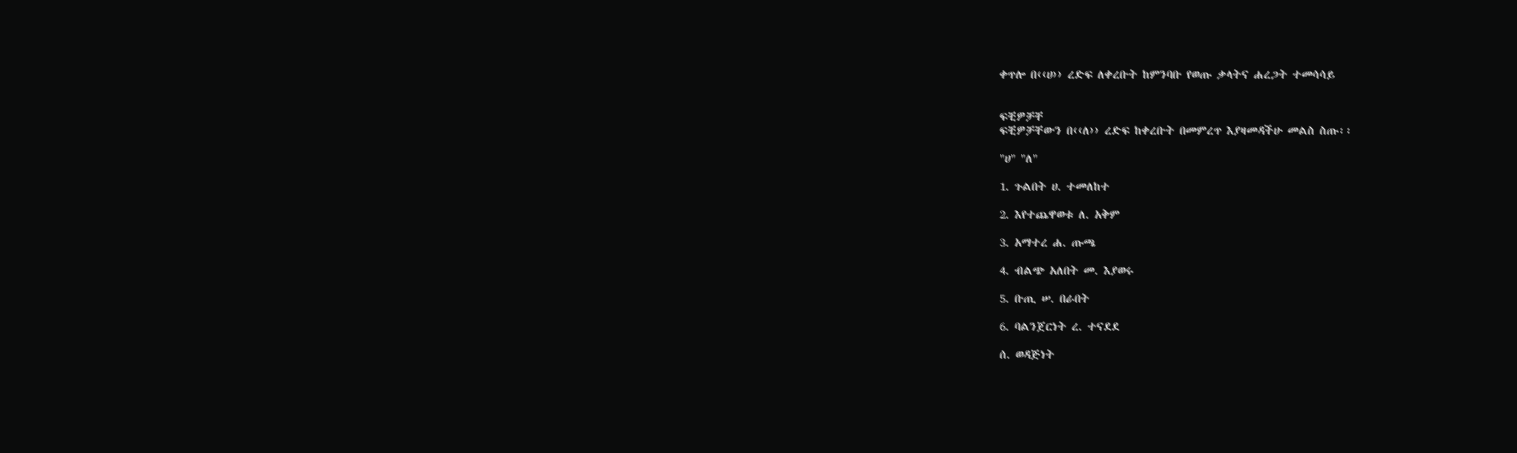ቀጥሎ በ‹‹ሀ›› ረድፍ ለቀረቡት ከምንባቡ የወጡ ቃላትና ሐረጋት ተመሳሳይ


ፍቺዎቻቸ
ፍቺዎቻቸውን በ‹‹ለ›› ረድፍ ከቀረቡት በመምረጥ እያዛመዳችሁ መልስ ስጡ፡፡

"ሀ" "ለ"

1. ጉልበት ሀ. ተመለከተ

2. እየተጨዋወቱ ለ. አቅም

3. አማተረ ሐ. ጡጫ

4. ብልጭ አለበት መ. እያወሩ

5. ቡጢ ሠ. በራበት

6. ባልንጀርነት ረ. ተናደደ

ሰ. ወዳጅነት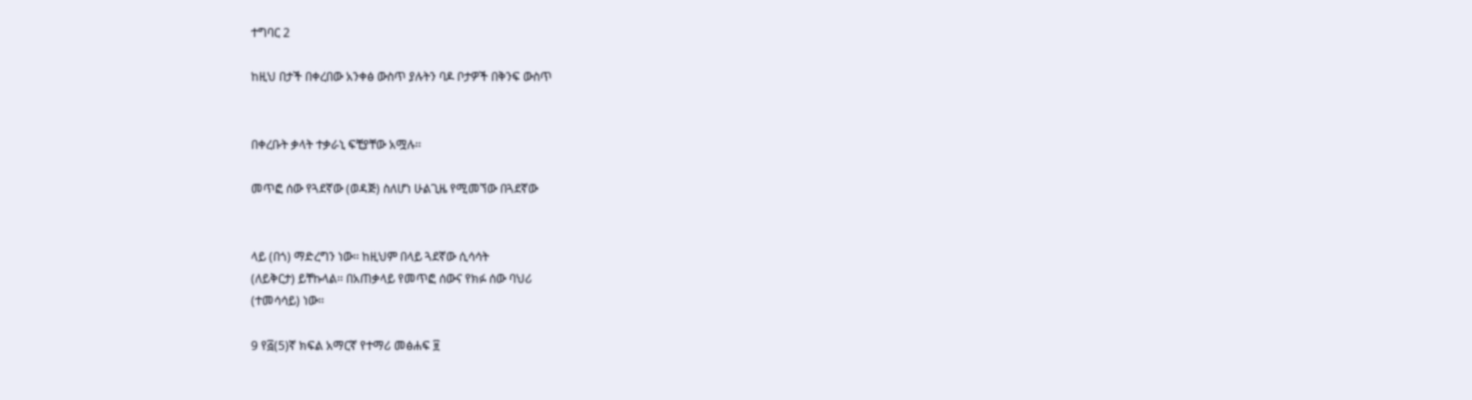ተግባር 2

ከዚህ በታች በቀረበው አንቀፅ ውስጥ ያሉትን ባዶ ቦታዎች በቅንፍ ውስጥ


በቀረቡት ቃላት ተቃራኒ ፍቺያቸው አሟሉ፡፡

መጥፎ ሰው የጓደኛው (ወዳጅ) ስለሆነ ሁልጊዜ የሚመኘው በጓደኛው


ላይ (በጎ) ማድረግን ነው፡፡ ከዚህም በላይ ጓደኛው ሲሳሳት
(ለይቅርታ) ይቸኩላል፡፡ በአጠቃላይ የመጥፎ ሰውና የክፉ ሰው ባህሪ
(ተመሳሳይ) ነው፡፡

9 የ፭(5)ኛ ክፍል አማርኛ የተማሪ መፅሐፍ ፱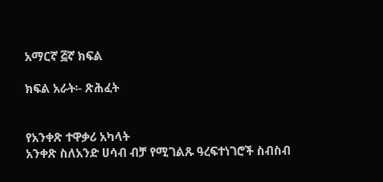አማርኛ ፭ኛ ክፍል

ክፍል አራት፡- ጽሕፈት


የአንቀጽ ተዋቃሪ አካላት
አንቀጽ ስለአንድ ሀሳብ ብቻ የሚገልጹ ዓረፍተነገሮች ስብስብ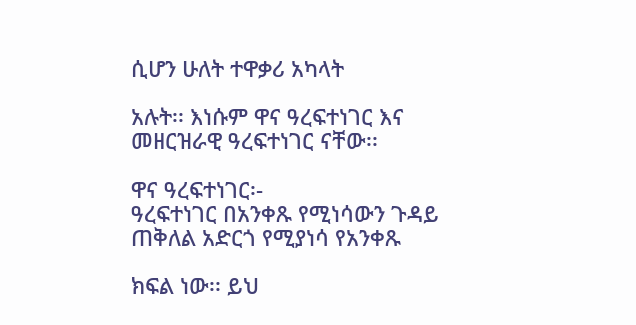ሲሆን ሁለት ተዋቃሪ አካላት

አሉት፡፡ እነሱም ዋና ዓረፍተነገር እና መዘርዝራዊ ዓረፍተነገር ናቸው፡፡

ዋና ዓረፍተነገር፡-
ዓረፍተነገር በአንቀጹ የሚነሳውን ጉዳይ ጠቅለል አድርጎ የሚያነሳ የአንቀጹ

ክፍል ነው፡፡ ይህ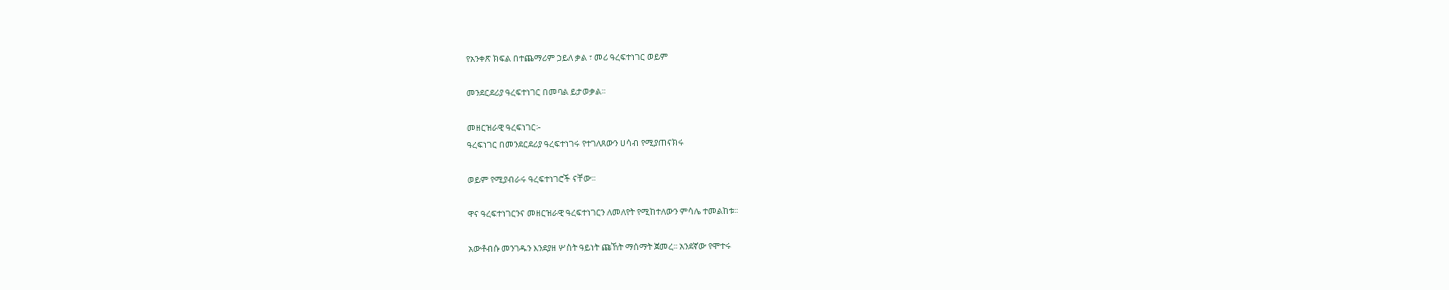የአንቀጽ ክፍል በተጨማሪም ኃይለ ቃል ፣ መሪ ዓረፍተነገር ወይም

መንደርደሪያ ዓረፍተነገር በመባል ይታወቃል፡፡

መዘርዝራዊ ዓረፍነገር፡-
ዓረፍነገር በመንደርደሪያ ዓረፍተነገሩ የተገለጸውን ሀሳብ የሚያጠናክሩ

ወይም የሚያብራሩ ዓረፍተነገሮች ናቸው፡፡

ዋና ዓረፍተነገርንና መዘርዝራዊ ዓረፍተነገርን ለመለየት የሚከተለውን ምሳሌ ተመልከቱ፡፡

አውቶብሱ መንገዱን እንደያዘ ሦስት ዓይነት ጩኸት ማሰማት ጀመረ፡፡ አንደኛው የሞተሩ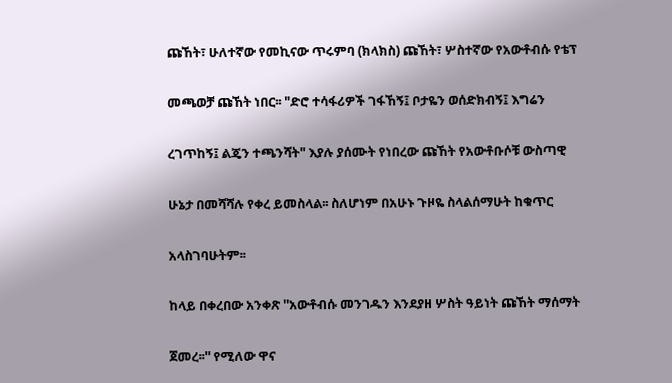ጩኸት፣ ሁለተኛው የመኪናው ጥሩምባ (ክላክስ) ጩኸት፣ ሦስተኛው የአውቶብሱ የቴፕ

መጫወቻ ጩኸት ነበር፡፡ "ድሮ ተሳፋሪዎች ገፋኸኝ፤ ቦታዬን ወሰድክብኝ፤ እግሬን

ረገጥከኝ፤ ልጄን ተጫንሻት" እያሉ ያሰሙት የነበረው ጩኸት የአውቶቡሶቹ ውስጣዊ

ሁኔታ በመሻሻሉ የቀረ ይመስላል፡፡ ስለሆነም በአሁኑ ጉዞዬ ስላልሰማሁት ከቁጥር

አላስገባሁትም፡፡

ከላይ በቀረበው አንቀጽ ''አውቶብሱ መንገዱን እንደያዘ ሦስት ዓይነት ጩኸት ማሰማት

ጀመረ፡፡'' የሚለው ዋና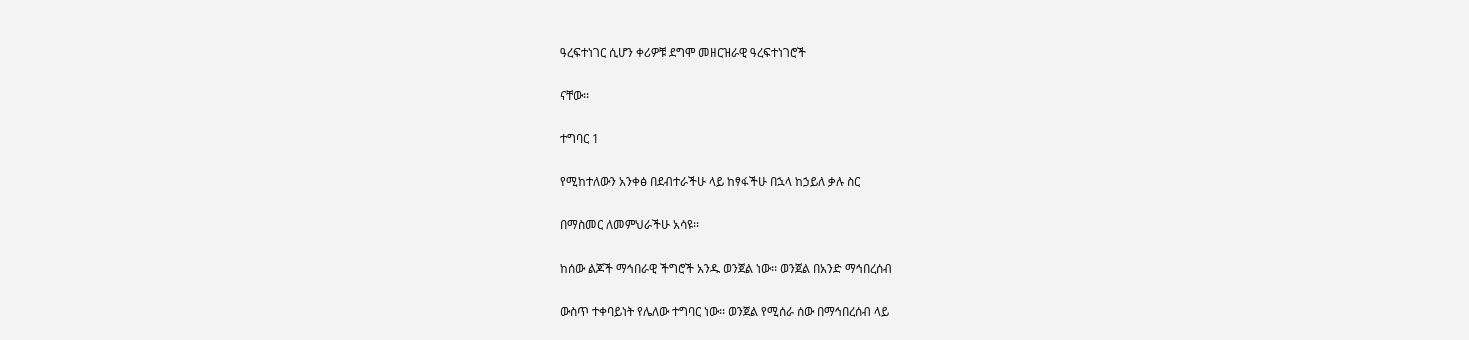ዓረፍተነገር ሲሆን ቀሪዎቹ ደግሞ መዘርዝራዊ ዓረፍተነገሮች

ናቸው፡፡

ተግባር 1

የሚከተለውን አንቀፅ በደብተራችሁ ላይ ከፃፋችሁ በኋላ ከኃይለ ቃሉ ስር

በማስመር ለመምህራችሁ አሳዩ፡፡

ከሰው ልጆች ማኅበራዊ ችግሮች አንዱ ወንጀል ነው፡፡ ወንጀል በአንድ ማኅበረሰብ

ውስጥ ተቀባይነት የሌለው ተግባር ነው፡፡ ወንጀል የሚሰራ ሰው በማኅበረሰብ ላይ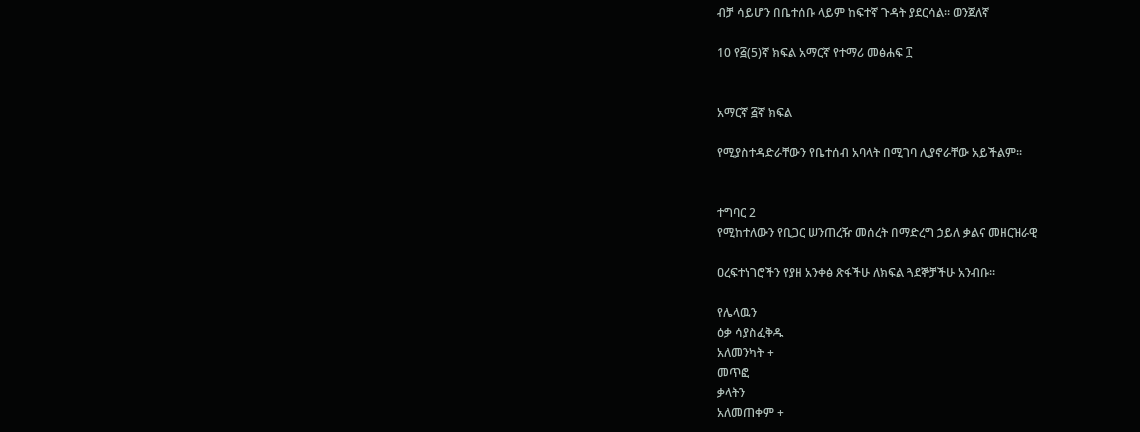ብቻ ሳይሆን በቤተሰቡ ላይም ከፍተኛ ጉዳት ያደርሳል፡፡ ወንጀለኛ

10 የ፭(5)ኛ ክፍል አማርኛ የተማሪ መፅሐፍ ፲


አማርኛ ፭ኛ ክፍል

የሚያስተዳድራቸውን የቤተሰብ አባላት በሚገባ ሊያኖራቸው አይችልም፡፡


ተግባር 2
የሚከተለውን የቢጋር ሠንጠረዥ መሰረት በማድረግ ኃይለ ቃልና መዘርዝራዊ

ዐረፍተነገሮችን የያዘ አንቀፅ ጽፋችሁ ለክፍል ጓደኞቻችሁ አንብቡ፡፡

የሌላዉን
ዕቃ ሳያስፈቅዱ
አለመንካት +
መጥፎ
ቃላትን
አለመጠቀም +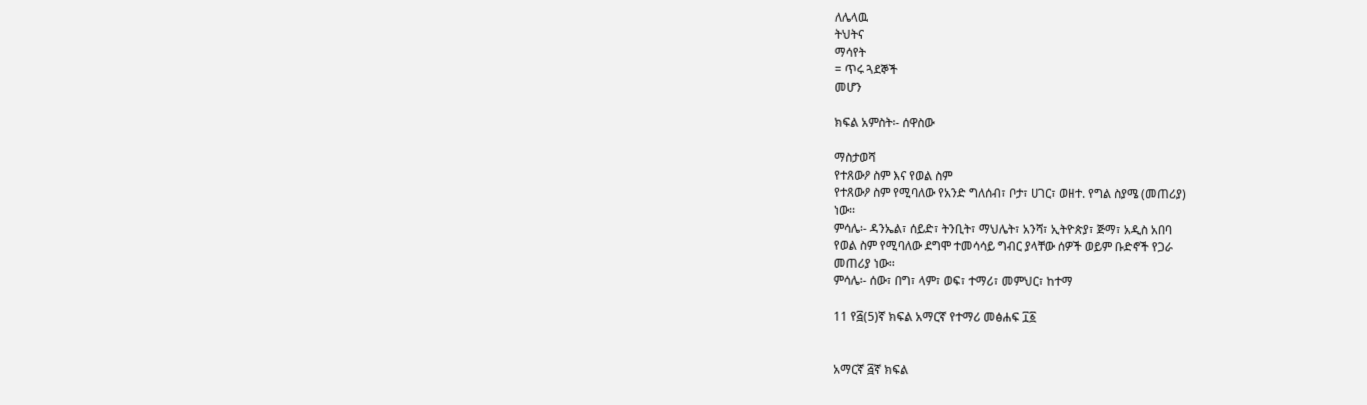ለሌላዉ
ትህትና
ማሳየት
= ጥሩ ጓደኞች
መሆን

ክፍል አምስት፡- ሰዋስው

ማስታወሻ
የተጸውዖ ስም እና የወል ስም
የተጸውዖ ስም የሚባለው የአንድ ግለሰብ፣ ቦታ፣ ሀገር፣ ወዘተ. የግል ስያሜ (መጠሪያ)
ነው፡፡
ምሳሌ፡- ዳንኤል፣ ሰይድ፣ ትንቢት፣ ማህሌት፣ አንሻ፣ ኢትዮጵያ፣ ጅማ፣ አዲስ አበባ
የወል ስም የሚባለው ደግሞ ተመሳሳይ ግብር ያላቸው ሰዎች ወይም ቡድኖች የጋራ
መጠሪያ ነው፡፡
ምሳሌ፡- ሰው፣ በግ፣ ላም፣ ወፍ፣ ተማሪ፣ መምህር፣ ከተማ

11 የ፭(5)ኛ ክፍል አማርኛ የተማሪ መፅሐፍ ፲፩


አማርኛ ፭ኛ ክፍል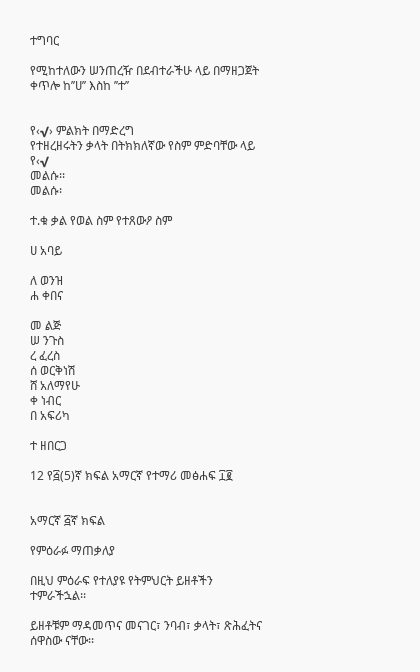ተግባር

የሚከተለውን ሠንጠረዥ በደብተራችሁ ላይ በማዘጋጀት ቀጥሎ ከ’’ሀ’’ እስከ ’’ተ’’


የ‹√› ምልክት በማድረግ
የተዘረዘሩትን ቃላት በትክክለኛው የስም ምድባቸው ላይ የ‹√
መልሱ፡፡
መልሱ፡

ተ.ቁ ቃል የወል ስም የተጸውዖ ስም

ሀ አባይ

ለ ወንዝ
ሐ ቀበና

መ ልጅ
ሠ ንጉስ
ረ ፈረስ
ሰ ወርቅነሽ
ሸ አለማየሁ
ቀ ነብር
በ አፍሪካ

ተ ዘበርጋ

12 የ፭(5)ኛ ክፍል አማርኛ የተማሪ መፅሐፍ ፲፪


አማርኛ ፭ኛ ክፍል

የምዕራፉ ማጠቃለያ

በዚህ ምዕራፍ የተለያዩ የትምህርት ይዘቶችን ተምራችኋል፡፡

ይዘቶቹም ማዳመጥና መናገር፣ ንባብ፣ ቃላት፣ ጽሕፈትና ሰዋስው ናቸው፡፡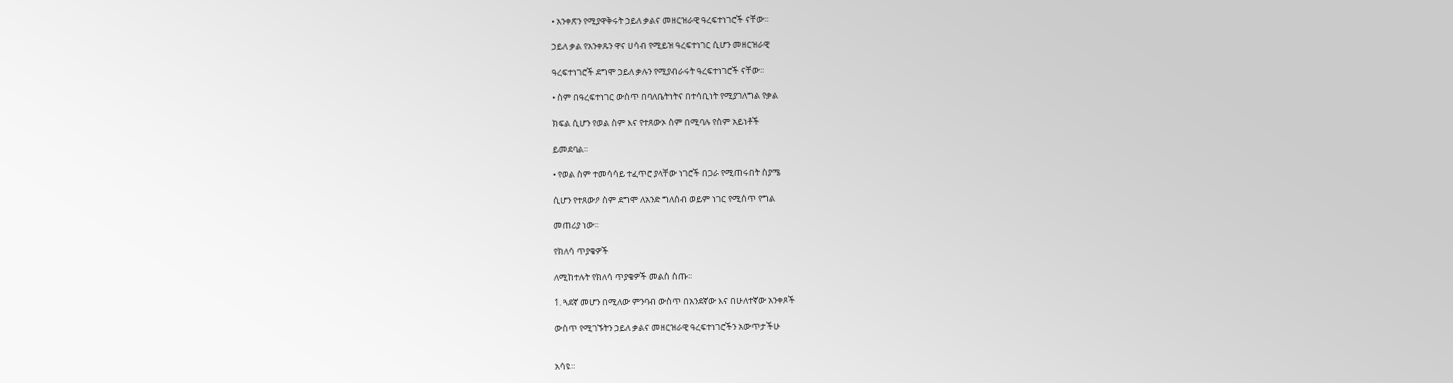• አንቀጽን የሚያዋቅሩት ኃይለ ቃልና መዘርዝራዊ ዓረፍተነገሮች ናቸው፡፡

ኃይለ ቃል የአንቀጹን ዋና ሀሳብ የሚይዝ ዓረፍተነገር ሲሆን መዘርዝራዊ

ዓረፍተነገሮች ደግሞ ኃይለ ቃሉን የሚያብራሩት ዓረፍተነገሮች ናቸው፡፡

• ስም በዓረፍተነገር ውስጥ በባለቤትነትና በተሳቢነት የሚያገለግል የቃል

ክፍል ሲሆን የወል ስም እና የተጸውኦ ስም በሚባሉ የስም አይነቶች

ይመደባል፡፡

• የወል ስም ተመሳሳይ ተፈጥሮ ያላቸው ነገሮች በጋራ የሚጠሩበት ስያሜ

ሲሆን የተጸውዖ ስም ደግሞ ለአንድ ግለሰብ ወይም ነገር የሚሰጥ የግል

መጠሪያ ነው፡፡

የክለሳ ጥያቄዎች

ለሚከተሉት የክለሳ ጥያቄዎች መልስ ስጡ፡፡

1. ጓደኛ መሆን በሚለው ምንባብ ውስጥ በአንደኛው እና በሁለተኛው አንቀጾች

ውስጥ የሚገኙትን ኃይለ ቃልና መዘርዝራዊ ዓረፍተነገሮችን አውጥታችሁ


አሳዩ።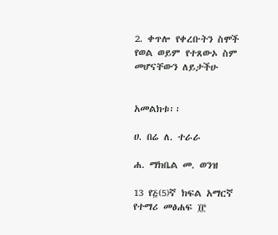2. ቀጥሎ የቀረቡትን ስሞች የወል ወይም የተጸውኦ ስም መሆናቸውን ለይታችሁ


አመልክቱ፡፡

ሀ. በሬ ለ. ተራራ

ሐ. ማክቤል መ. ወንዝ

13 የ፭(5)ኛ ክፍል አማርኛ የተማሪ መፅሐፍ ፲፫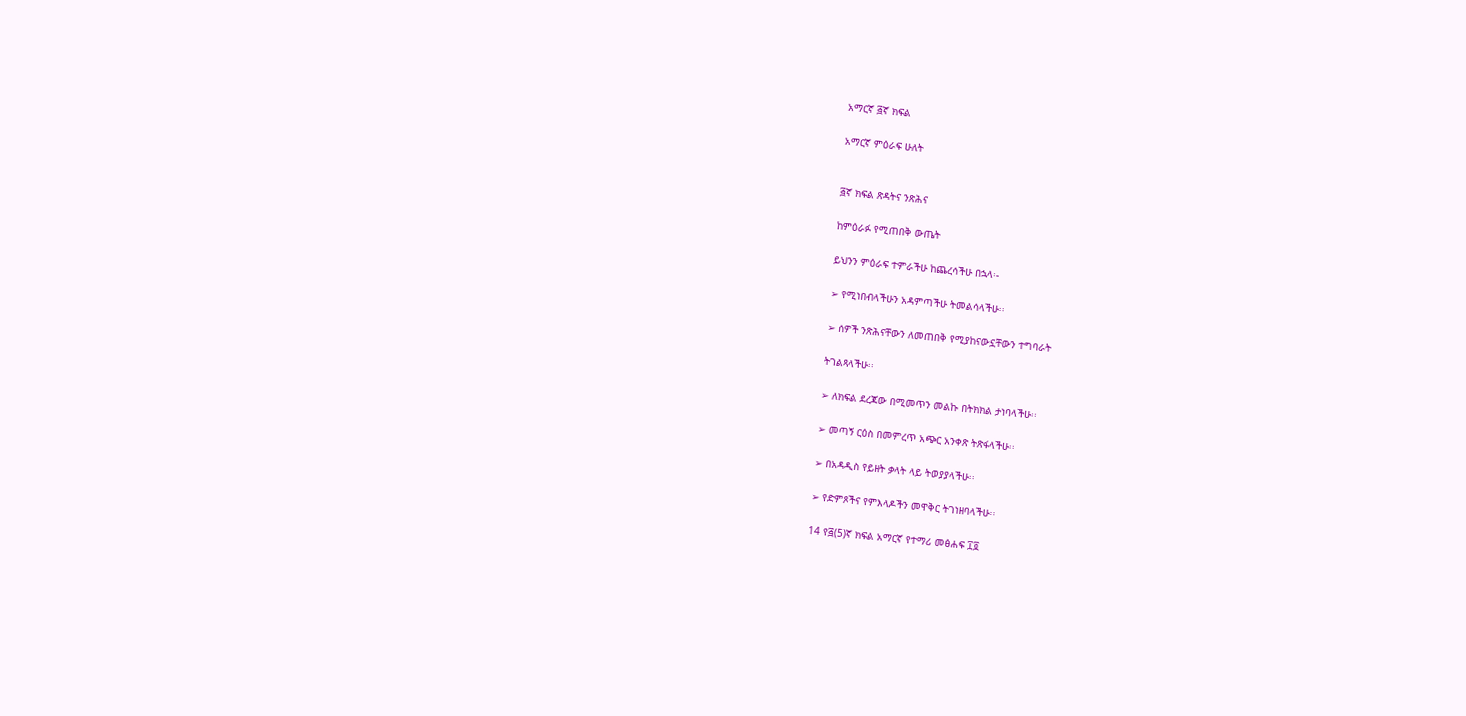አማርኛ ፭ኛ ክፍል

አማርኛ ምዕራፍ ሁለት


፭ኛ ክፍል ጽዳትና ንጽሕና

ከምዕራፉ የሚጠበቅ ውጤት

ይህንን ምዕራፍ ተምራችሁ ከጨረሳችሁ በኋላ፡-

➢ የሚነበብላችሁን አዳምጣችሁ ትመልሳላችሁ፡፡

➢ ሰዎች ንጽሕናቸውን ለመጠበቅ የሚያከናውኗቸውን ተግባራት

ትገልጻላችሁ፡፡

➢ ለክፍል ደረጃው በሚመጥን መልኩ በትክክል ታነባላችሁ፡፡

➢ መጣኝ ርዕስ በመምረጥ አጭር አንቀጽ ትጽፋላችሁ፡፡

➢ በአዳዲስ የይዘት ቃላት ላይ ትወያያላችሁ፡፡

➢ የድምጾችና የምእላዶችን መዋቅር ትገነዘባላችሁ፡፡

14 የ፭(5)ኛ ክፍል አማርኛ የተማሪ መፅሐፍ ፲፬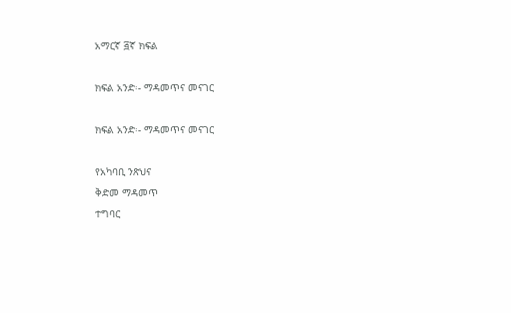አማርኛ ፭ኛ ክፍል

ክፍል አንድ፡- ማዳመጥና መናገር

ክፍል አንድ፡- ማዳመጥና መናገር

የአካባቢ ንጽህና
ቅድመ ማዳመጥ
ተግባር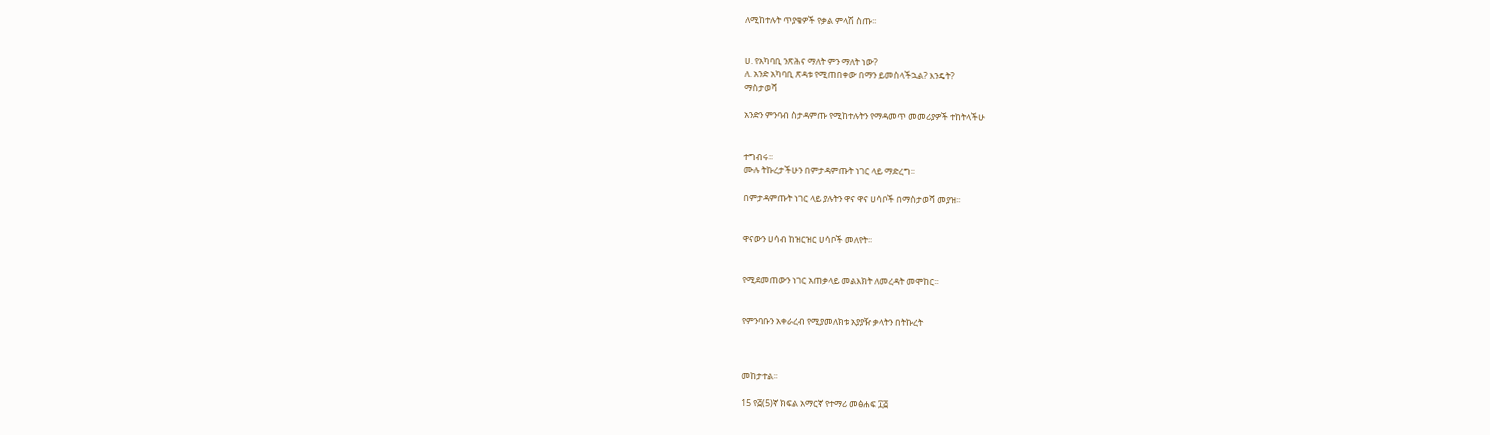ለሚከተሉት ጥያቄዎች የቃል ምላሽ ስጡ፡፡


ሀ. የአካባቢ ንጽሕና ማለት ምን ማለት ነው?
ለ. አንድ አካባቢ ጽዳቱ የሚጠበቀው በማን ይመስላችኋል? እንዴት?
ማስታወሻ

አንድን ምንባብ ስታዳምጡ የሚከተሉትን የማዳመጥ መመሪያዎች ተከትላችሁ


ተግብሩ፡፡
ሙሉ ትኩረታችሁን በምታዳምጡት ነገር ላይ ማድረግ፡፡

በምታዳምጡት ነገር ላይ ያሉትን ዋና ዋና ሀሳቦች በማስታወሻ መያዝ፡፡


ዋናውን ሀሳብ ከዝርዝር ሀሳቦች መለየት፡፡


የሚደመጠውን ነገር አጠቃላይ መልእክት ለመረዳት መሞከር፡፡


የምንባቡን አቀራረብ የሚያመለክቱ አያያዥ ቃላትን በትኩረት



መከታተል፡፡

15 የ፭(5)ኛ ክፍል አማርኛ የተማሪ መፅሐፍ ፲፭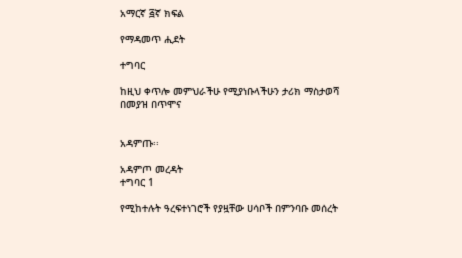አማርኛ ፭ኛ ክፍል

የማዳመጥ ሒደት

ተግባር

ከዚህ ቀጥሎ መምህራችሁ የሚያነቡላችሁን ታሪክ ማስታወሻ በመያዝ በጥሞና


አዳምጡ፡፡

አዳምጦ መረዳት
ተግባር 1

የሚከተሉት ዓረፍተነገሮች የያዟቸው ሀሳቦች በምንባቡ መሰረት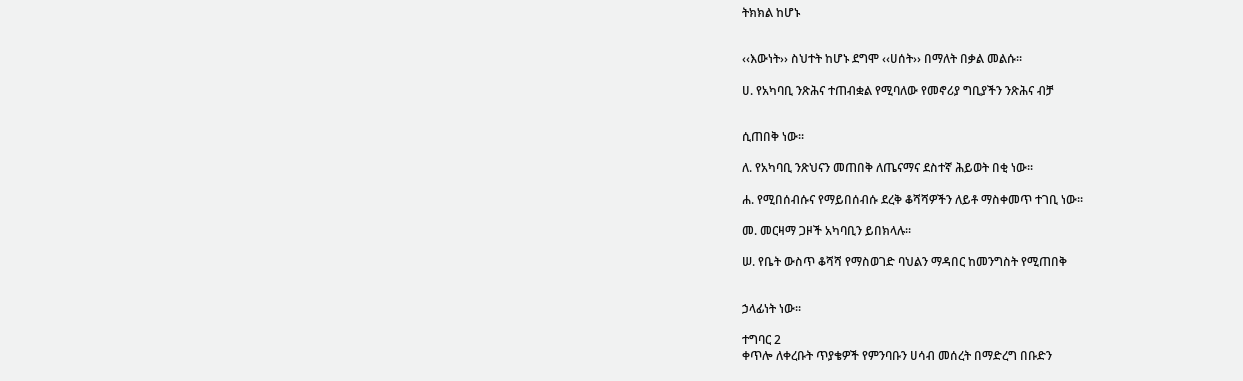ትክክል ከሆኑ


‹‹እውነት›› ስህተት ከሆኑ ደግሞ ‹‹ሀሰት›› በማለት በቃል መልሱ፡፡

ሀ. የአካባቢ ንጽሕና ተጠብቋል የሚባለው የመኖሪያ ግቢያችን ንጽሕና ብቻ


ሲጠበቅ ነው፡፡

ለ. የአካባቢ ንጽህናን መጠበቅ ለጤናማና ደስተኛ ሕይወት በቂ ነው፡፡

ሐ. የሚበሰብሱና የማይበሰብሱ ደረቅ ቆሻሻዎችን ለይቶ ማስቀመጥ ተገቢ ነው፡፡

መ. መርዛማ ጋዞች አካባቢን ይበክላሉ፡፡

ሠ. የቤት ውስጥ ቆሻሻ የማስወገድ ባህልን ማዳበር ከመንግስት የሚጠበቅ


ኃላፊነት ነው፡፡

ተግባር 2
ቀጥሎ ለቀረቡት ጥያቄዎች የምንባቡን ሀሳብ መሰረት በማድረግ በቡድን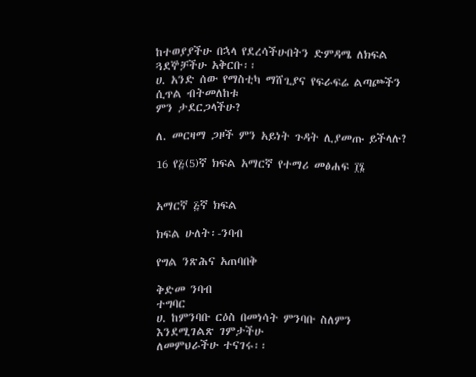ከተወያያችሁ በኋላ የደረሳችሁበትን ድምዳሜ ለክፍል ጓደኞቻችሁ አቅርቡ፡፡
ሀ. አንድ ሰው የማስቲካ ማሸጊያና የፍራፍሬ ልጣጮችን ሲጥል ብትመለከቱ
ምን ታደርጋላችሁ?

ለ. መርዛማ ጋዞች ምን አይነት ጉዳት ሊያመጡ ይችላሉ?

16 የ፭(5)ኛ ክፍል አማርኛ የተማሪ መፅሐፍ ፲፮


አማርኛ ፭ኛ ክፍል

ክፍል ሁለት፡-ንባብ

የግል ንጽሕና አጠባበቅ

ቅድመ ንባብ
ተግባር
ሀ. ከምንባቡ ርዕስ በመነሳት ምንባቡ ስለምን እንደሚገልጽ ገምታችሁ
ለመምህራችሁ ተናገሩ፡፡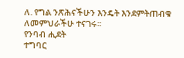ለ. የግል ንጽሕናችሁን እንዴት እንደምትጠብቁ ለመምህራችሁ ተናገሩ፡፡
የንባብ ሒደት
ተግባር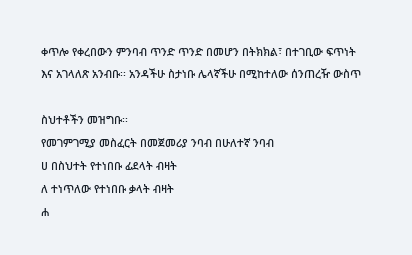ቀጥሎ የቀረበውን ምንባብ ጥንድ ጥንድ በመሆን በትክክል፣ በተገቢው ፍጥነት
እና አገላለጽ አንብቡ፡፡ አንዳችሁ ስታነቡ ሌላኛችሁ በሚከተለው ሰንጠረዥ ውስጥ

ስህተቶችን መዝግቡ፡፡
የመገምገሚያ መስፈርት በመጀመሪያ ንባብ በሁለተኛ ንባብ
ሀ በስህተት የተነበቡ ፊደላት ብዛት
ለ ተነጥለው የተነበቡ ቃላት ብዛት
ሐ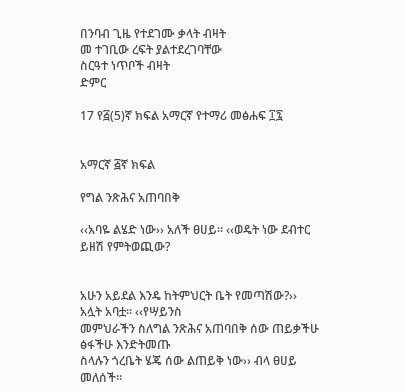በንባብ ጊዜ የተደገሙ ቃላት ብዛት
መ ተገቢው ረፍት ያልተደረገባቸው
ስርዓተ ነጥቦች ብዛት
ድምር

17 የ፭(5)ኛ ክፍል አማርኛ የተማሪ መፅሐፍ ፲፯


አማርኛ ፭ኛ ክፍል

የግል ንጽሕና አጠባበቅ

‹‹አባዬ ልሄድ ነው›› አለች ፀሀይ፡፡ ‹‹ወዴት ነው ደብተር ይዘሽ የምትወጪው?


አሁን አይደል እንዴ ከትምህርት ቤት የመጣሽው?›› አሏት አባቷ፡፡ ‹‹የሣይንስ
መምህራችን ስለግል ንጽሕና አጠባበቅ ሰው ጠይቃችሁ ፅፋችሁ እንድትመጡ
ስላሉን ጎረቤት ሄጄ ሰው ልጠይቅ ነው›› ብላ ፀሀይ መለሰች፡፡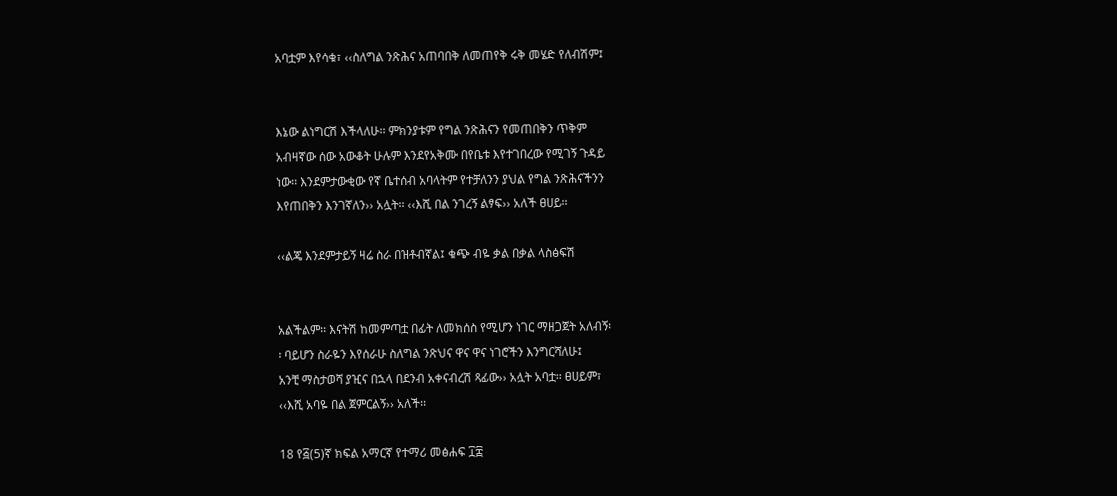አባቷም እየሳቁ፣ ‹‹ስለግል ንጽሕና አጠባበቅ ለመጠየቅ ሩቅ መሄድ የለብሽም፤


እኔው ልነግርሽ እችላለሁ፡፡ ምክንያቱም የግል ንጽሕናን የመጠበቅን ጥቅም
አብዛኛው ሰው አውቆት ሁሉም እንደየአቅሙ በየቤቱ እየተገበረው የሚገኝ ጉዳይ
ነው፡፡ እንደምታውቂው የኛ ቤተሰብ አባላትም የተቻለንን ያህል የግል ንጽሕናችንን
እየጠበቅን እንገኛለን›› አሏት፡፡ ‹‹እሺ በል ንገረኝ ልፃፍ›› አለች ፀሀይ፡፡

‹‹ልጄ እንደምታይኝ ዛሬ ስራ በዝቶብኛል፤ ቁጭ ብዬ ቃል በቃል ላስፅፍሽ


አልችልም፡፡ እናትሽ ከመምጣቷ በፊት ለመክሰስ የሚሆን ነገር ማዘጋጀት አለብኝ፡
፡ ባይሆን ስራዬን እየሰራሁ ስለግል ንጽህና ዋና ዋና ነገሮችን እንግርሻለሁ፤
አንቺ ማስታወሻ ያዢና በኋላ በደንብ አቀናብረሽ ጻፊው›› አሏት አባቷ፡፡ ፀሀይም፣
‹‹እሺ አባዬ በል ጀምርልኝ›› አለች፡፡

18 የ፭(5)ኛ ክፍል አማርኛ የተማሪ መፅሐፍ ፲፰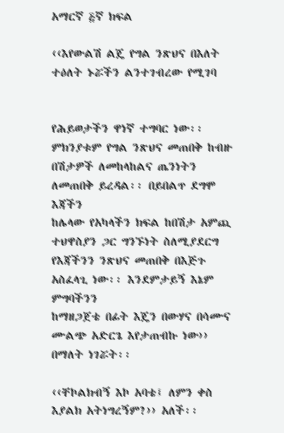አማርኛ ፭ኛ ክፍል

‹‹እየውልሽ ልጄ የግል ንጽህና በእለት ተዕለት ኑሯችን ልንተገብረው የሚገባ


የሕይወታችን ዋነኛ ተግባር ነው፡፡ ምክንያቱም የግል ንጽህና መጠበቅ ከብዙ
በሽታዎች ለመከላከልና ጤንነትን ለመጠበቅ ይረዳል፡፡ በይበልጥ ደግሞ እጃችን
ከሌላው የአካላችን ክፍል ከበሽታ አምጪ ተህዋስያን ጋር ግንኙነት ስለሚያደርግ
የእጃችንን ንጽህና መጠበቅ በእጅጉ አስፈላጊ ነው፡፡ እንደምታይኝ እኔም ምግባችንን
ከማዘጋጀቴ በፊት እጄን በውሃና በሳሙና ሙልጭ አድርጌ እየታጠብኩ ነው››
በማለት ነገሯት፡፡

‹‹ቸኮልክብኝ እኮ አባቴ፤ ለምን ቀስ እያልክ አትነግረኝም?›› አለች፡፡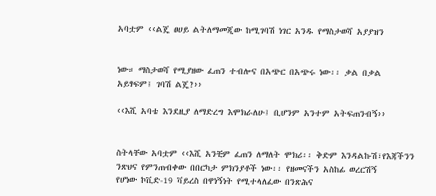አባቷም ‹‹ልጄ ፀሀይ ልትለማመጂው ከሚገባሽ ነገር አንዱ የማስታወሻ አያያዝን


ነው። ማስታወሻ የሚያዘው ፈጠን ተብሎና በአጭር በአጭሩ ነው፡፡ ቃል በቃል
አይፃፍም፤ ገባሽ ልጄ?››

‹‹እሺ አባቴ እንደዚያ ለማድረግ እሞክራለሁ፤ ቢሆንም አንተም አትፍጠንብኝ››


ስትላቸው አባቷም ‹‹እሺ አንቺም ፈጠን ለማለት ሞክሪ፡፡ ቅድም እንዳልኩሽ፣የእጃችንን
ንጽህና የምንጠብቀው በበርካታ ምክንያቶች ነው፡፡ የዘመናችን አስከፊ ወረርሽኝ
የሆነው ኮቪድ-19 ቫይረስ በዋነኝነት የሚተላለፈው በንጽሕና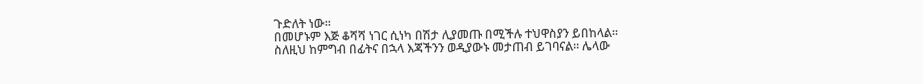ጉድለት ነው፡፡
በመሆኑም እጅ ቆሻሻ ነገር ሲነካ በሽታ ሊያመጡ በሚችሉ ተህዋስያን ይበከላል።
ስለዚህ ከምግብ በፊትና በኋላ እጃችንን ወዲያውኑ መታጠብ ይገባናል። ሌላው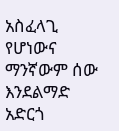አስፈላጊ የሆነውና ማንኛውም ሰው እንደልማድ አድርጎ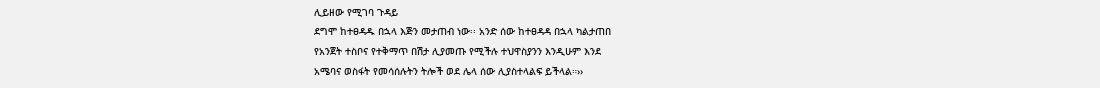ሊይዘው የሚገባ ጉዳይ
ደግሞ ከተፀዳዱ በኋላ እጅን መታጠብ ነው፡፡ አንድ ሰው ከተፀዳዳ በኋላ ካልታጠበ
የአንጀት ተስቦና የተቅማጥ በሽታ ሊያመጡ የሚችሉ ተህዋስያንን እንዲሁም እንደ
አሜባና ወስፋት የመሳሰሉትን ትሎች ወደ ሌላ ሰው ሊያስተላልፍ ይችላል።››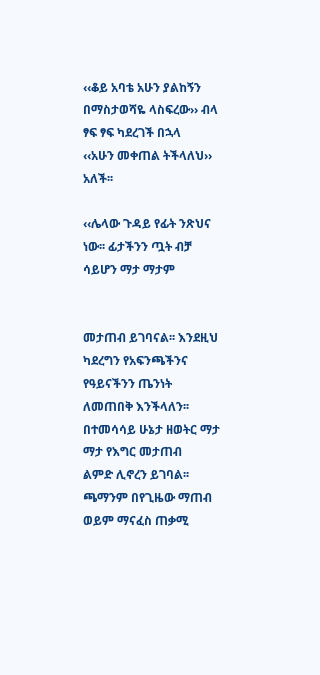‹‹ቆይ አባቴ አሁን ያልከኝን በማስታወሻዬ ላስፍረው›› ብላ ፃፍ ፃፍ ካደረገች በኋላ
‹‹አሁን መቀጠል ትችላለህ›› አለች፡፡

‹‹ሌላው ጉዳይ የፊት ንጽህና ነው፡፡ ፊታችንን ጧት ብቻ ሳይሆን ማታ ማታም


መታጠብ ይገባናል፡፡ እንደዚህ ካደረግን የአፍንጫችንና የዓይናችንን ጤንነት
ለመጠበቅ እንችላለን፡፡ በተመሳሳይ ሁኔታ ዘወትር ማታ ማታ የእግር መታጠብ
ልምድ ሊኖረን ይገባል፡፡ ጫማንም በየጊዜው ማጠብ ወይም ማናፈስ ጠቃሚ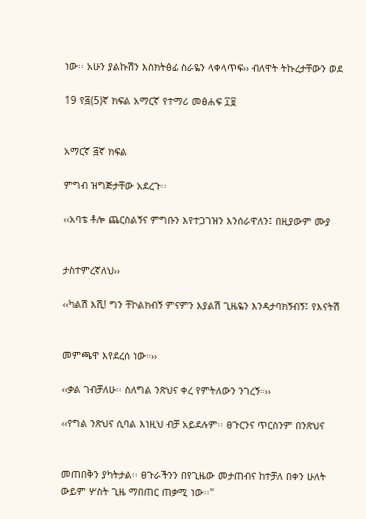ነው፡፡ አሁን ያልኩሽን እስክትፅፊ ስራዬን ላቀላጥፍ›› ብለዋት ትኩረታቸውን ወደ

19 የ፭(5)ኛ ክፍል አማርኛ የተማሪ መፅሐፍ ፲፱


አማርኛ ፭ኛ ክፍል

ምግብ ዝግጅታቸው አደረጉ፡፡

‹‹አባቴ ቶሎ ጨርስልኝና ምግቡን እየተጋገዝን እንሰራዋለን፤ በዚያውም ሙያ


ታስተምረኛለህ››

‹‹ካልሽ እሺ! ግን ቸኮልክብኝ ምናምን እያልሽ ጊዜዬን እንዳታባክኝብኝ፤ የእናትሽ


መምጫዋ እየደረሰ ነው።››

‹‹ቃል ገብቻለሁ፡፡ ስለግል ንጽህና ቀረ የምትለውን ንገረኝ።››

‹‹የግል ንጽህና ሲባል እነዚህ ብቻ አይደሉም፡፡ ፀጉርንና ጥርስንም በንጽህና


መጠበቅን ያካትታል፡፡ ፀጉራችንን በየጊዜው መታጠብና ከተቻለ በቀን ሁለት
ውይም ሦስት ጊዜ ማበጠር ጠቃሚ ነው፡፡''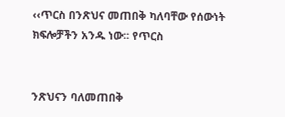‹‹ጥርስ በንጽህና መጠበቅ ካለባቸው የሰውነት ክፍሎቻችን አንዱ ነው፡፡ የጥርስ


ንጽህናን ባለመጠበቅ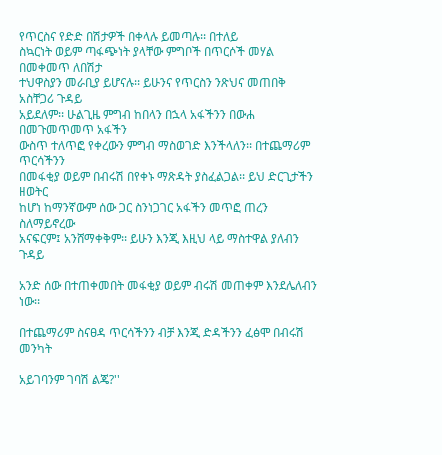የጥርስና የድድ በሽታዎች በቀላሉ ይመጣሉ፡፡ በተለይ
ስኳርነት ወይም ጣፋጭነት ያላቸው ምግቦች በጥርሶች መሃል በመቀመጥ ለበሽታ
ተህዋስያን መራቢያ ይሆናሉ፡፡ ይሁንና የጥርስን ንጽህና መጠበቅ አስቸጋሪ ጉዳይ
አይደለም፡፡ ሁልጊዜ ምግብ ከበላን በኋላ አፋችንን በውሐ በመጉመጥመጥ አፋችን
ውስጥ ተለጥፎ የቀረውን ምግብ ማስወገድ እንችላለን፡፡ በተጨማሪም ጥርሳችንን
በመፋቂያ ወይም በብሩሽ በየቀኑ ማጽዳት ያስፈልጋል፡፡ ይህ ድርጊታችን ዘወትር
ከሆነ ከማንኛውም ሰው ጋር ስንነጋገር አፋችን መጥፎ ጠረን ስለማይኖረው
አናፍርም፤ አንሸማቀቅም፡፡ ይሁን እንጂ እዚህ ላይ ማስተዋል ያለብን ጉዳይ

አንድ ሰው በተጠቀመበት መፋቂያ ወይም ብሩሽ መጠቀም እንደሌለብን ነው፡፡

በተጨማሪም ስናፀዳ ጥርሳችንን ብቻ እንጂ ድዳችንን ፈፅሞ በብሩሽ መንካት

አይገባንም ገባሽ ልጄ?''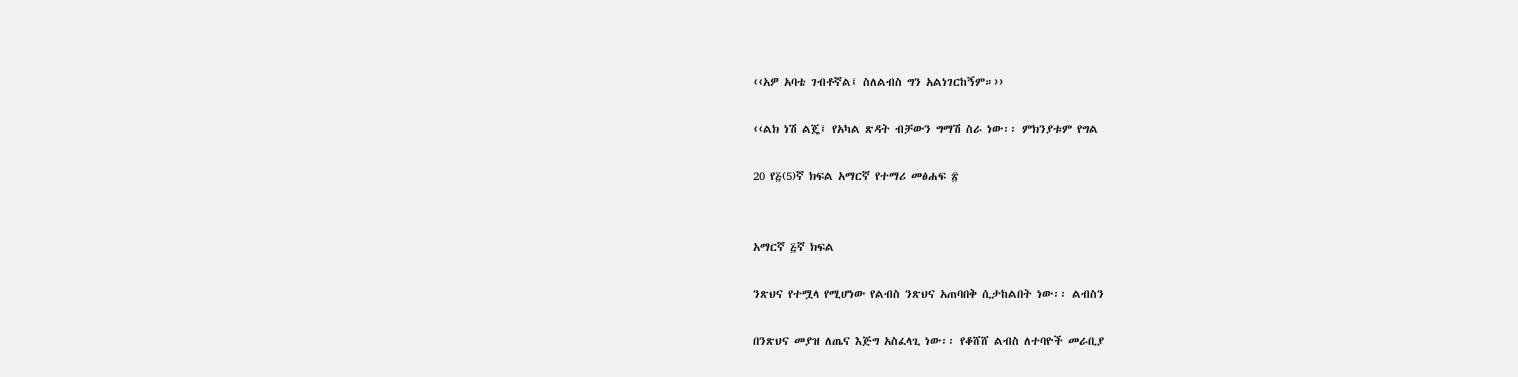‹‹አዎ አባቴ ገብቶኛል፤ ስለልብስ ግን አልነገርከኝም።››

‹‹ልክ ነሽ ልጄ፤ የአካል ጽዳት ብቻውን ግማሽ ስራ ነው፡፡ ምክንያቱም የግል

20 የ፭(5)ኛ ክፍል አማርኛ የተማሪ መፅሐፍ ፳


አማርኛ ፭ኛ ክፍል

ንጽህና የተሟላ የሚሆነው የልብስ ንጽህና አጠባበቅ ሲታከልበት ነው፡፡ ልብስን

በንጽህና መያዝ ለጤና እጅግ አስፈላጊ ነው፡፡ የቆሸሸ ልብስ ለተባዮች መራቢያ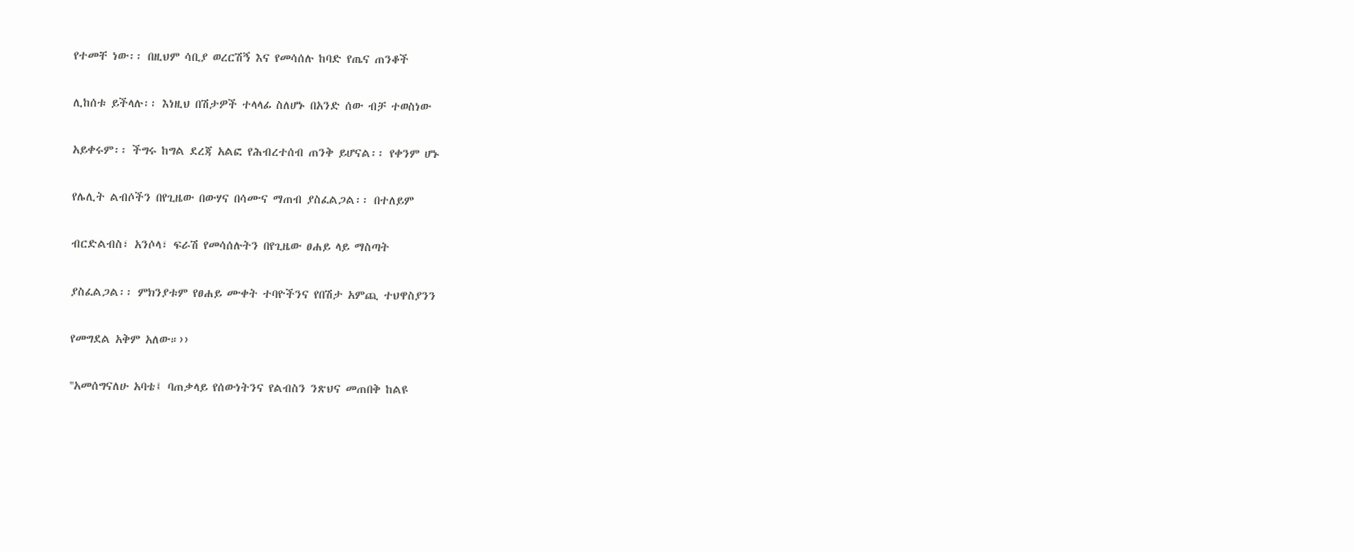የተመቸ ነው፡፡ በዚህም ሳቢያ ወረርሽኝ እና የመሳሰሉ ከባድ የጤና ጠንቆች

ሊከሰቱ ይችላሉ፡፡ እነዚህ በሽታዎች ተላላፊ ስለሆኑ በአንድ ሰው ብቻ ተወስነው

አይቀሩም፡፡ ችግሩ ከግል ደረጃ አልፎ የሕብረተሰብ ጠንቅ ይሆናል፡፡ የቀንም ሆኑ

የሌሊት ልብሶችን በየጊዜው በውሃና በሳሙና ማጠብ ያስፈልጋል፡፡ በተለይም

ብርድልብስ፣ አንሶላ፣ ፍራሽ የመሳሰሉትን በየጊዜው ፀሐይ ላይ ማስጣት

ያስፈልጋል፡፡ ምክንያቱም የፀሐይ ሙቀት ተባዮችንና የበሽታ አምጪ ተህዋስያንን

የመግደል አቅም አለው።››

''አመሰግናለሁ አባቴ፤ ባጠቃላይ የሰውነትንና የልብስን ንጽህና መጠበቅ ከልዩ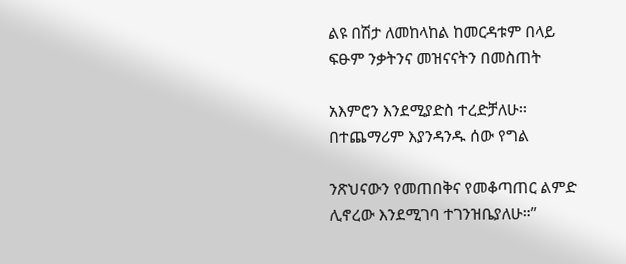ልዩ በሽታ ለመከላከል ከመርዳቱም በላይ ፍፁም ንቃትንና መዝናናትን በመስጠት

አእምሮን እንደሚያድስ ተረድቻለሁ፡፡ በተጨማሪም እያንዳንዱ ሰው የግል

ንጽህናውን የመጠበቅና የመቆጣጠር ልምድ ሊኖረው እንደሚገባ ተገንዝቤያለሁ።’’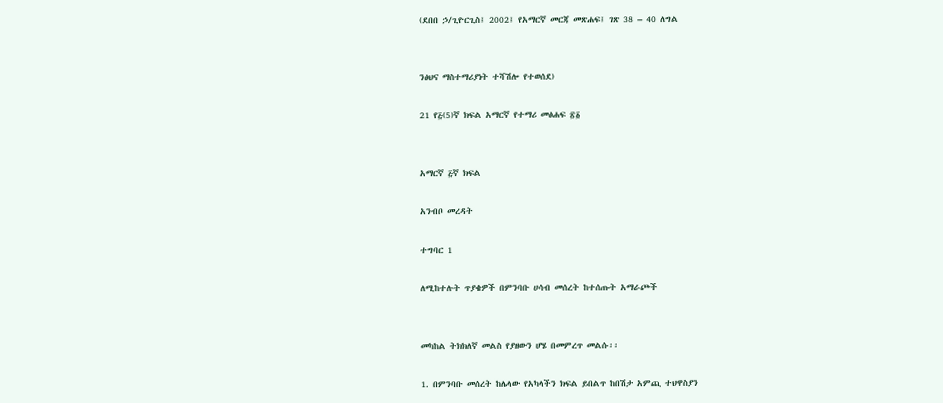(ደበበ ኃ/ጊዮርጊስ፤ 2002፤ የአማርኛ መርጃ መጽሐፍ፤ ገጽ 38 – 40 ለግል


ንፅህና ማስተማሪያነት ተሻሽሎ የተወሰደ)

21 የ፭(5)ኛ ክፍል አማርኛ የተማሪ መፅሐፍ ፳፩


አማርኛ ፭ኛ ክፍል

አንብቦ መረዳት

ተግባር 1

ለሚከተሉት ጥያቄዎች በምንባቡ ሀሳብ መሰረት ከተሰጡት አማራጮች


መካከል ትክክለኛ መልስ የያዘውን ሆሄ በመምረጥ መልሱ፡፡

1. በምንባቡ መሰረት ከሌላው የአካላችን ክፍል ይበልጥ ከበሽታ አምጪ ተህዋስያን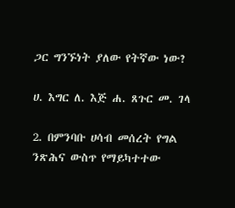ጋር ግንኙነት ያለው የትኛው ነው?

ሀ. እግር ለ. እጅ ሐ. ጸጉር መ. ገላ

2. በምንባቡ ሀሳብ መሰረት የግል ንጽሕና ውስጥ የማይካተተው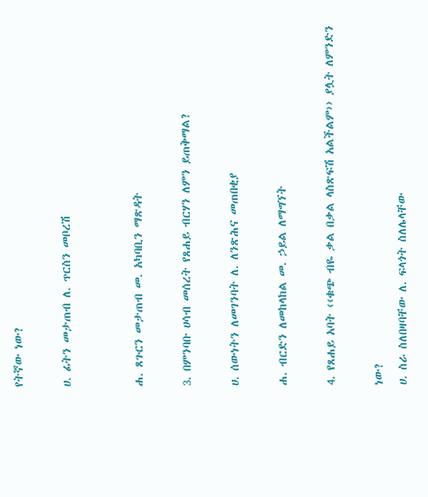የትኛው ነው?

ሀ. ፊትን መታጠብ ለ. ጥርስን መቦረሽ


ሐ. ጸጉርን መታጠብ መ. አካባቢን ማጽዳት

3. በምንባቡ ሀሳብ መሰረት የጸሐይ ብርሃን ለምን ይጠቅማል?

ሀ. ሰውነትን ለመገንባት ለ. ለንጽሕና መጠበቂያ

ሐ. ብርድን ለመከላከል መ. ኃይል ለማግኘት

4. የጸሐይ አባት ‹‹ቁጭ ብዬ ቃል በቃል ላስጽፍሽ አልችልም›› ያሏት ለምንድን

ነው?
ሀ. ስራ ስለበዛባቸው ለ. ፍላጎት ስለሌላቸው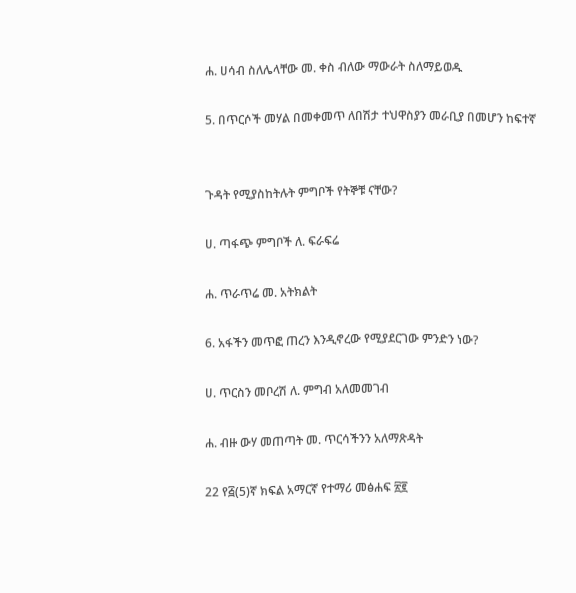ሐ. ሀሳብ ስለሌላቸው መ. ቀስ ብለው ማውራት ስለማይወዱ

5. በጥርሶች መሃል በመቀመጥ ለበሽታ ተህዋስያን መራቢያ በመሆን ከፍተኛ


ጉዳት የሚያስከትሉት ምግቦች የትኞቹ ናቸው?

ሀ. ጣፋጭ ምግቦች ለ. ፍራፍሬ

ሐ. ጥራጥሬ መ. አትክልት

6. አፋችን መጥፎ ጠረን እንዲኖረው የሚያደርገው ምንድን ነው?

ሀ. ጥርስን መቦረሽ ለ. ምግብ አለመመገብ

ሐ. ብዙ ውሃ መጠጣት መ. ጥርሳችንን አለማጽዳት

22 የ፭(5)ኛ ክፍል አማርኛ የተማሪ መፅሐፍ ፳፪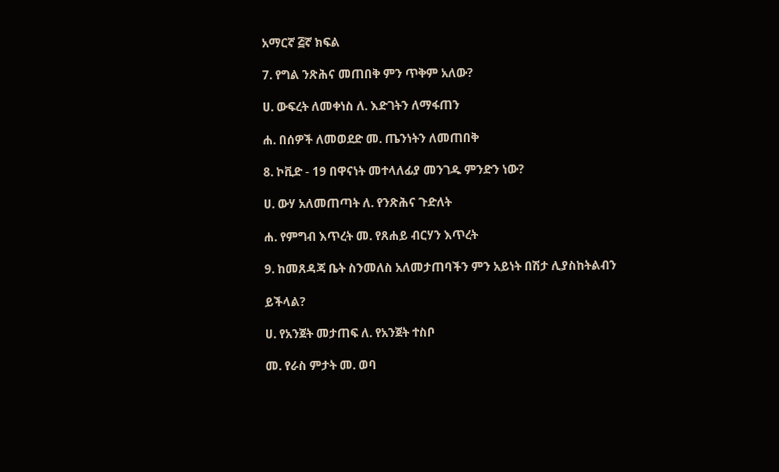አማርኛ ፭ኛ ክፍል

7. የግል ንጽሕና መጠበቅ ምን ጥቅም አለው?

ሀ. ውፍረት ለመቀነስ ለ. እድገትን ለማፋጠን

ሐ. በሰዎች ለመወደድ መ. ጤንነትን ለመጠበቅ

8. ኮቪድ - 19 በዋናነት መተላለፊያ መንገዱ ምንድን ነው?

ሀ. ውሃ አለመጠጣት ለ. የንጽሕና ጉድለት

ሐ. የምግብ እጥረት መ. የጸሐይ ብርሃን እጥረት

9. ከመጸዳጃ ቤት ስንመለስ አለመታጠባችን ምን አይነት በሽታ ሊያስከትልብን

ይችላል?

ሀ. የአንጀት መታጠፍ ለ. የአንጀት ተስቦ

መ. የራስ ምታት መ. ወባ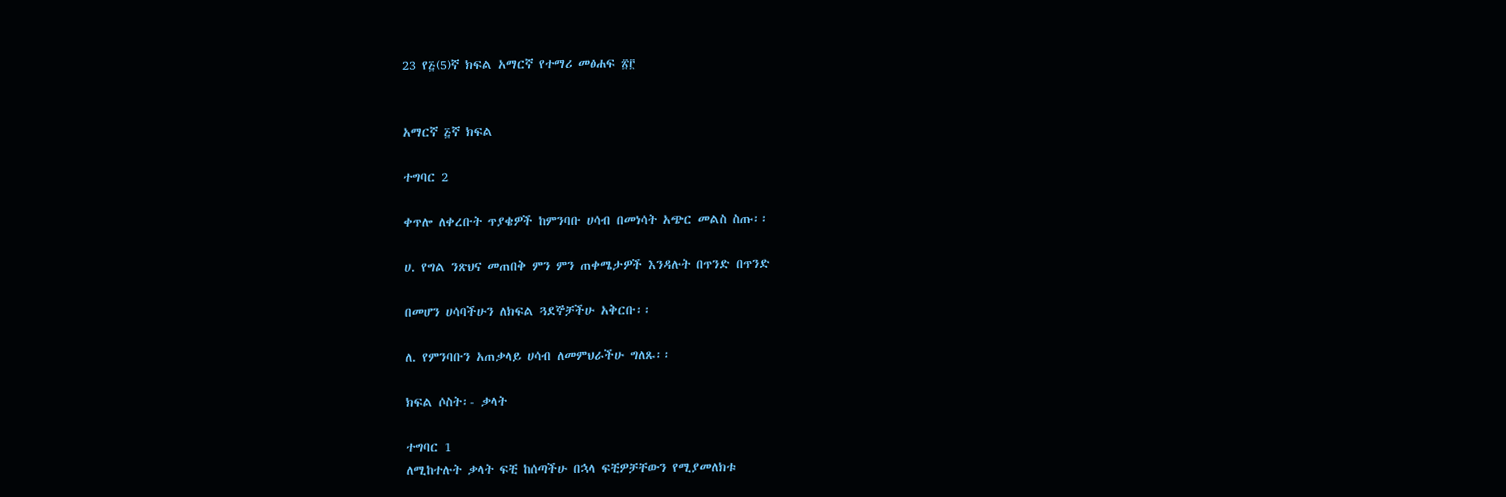23 የ፭(5)ኛ ክፍል አማርኛ የተማሪ መፅሐፍ ፳፫


አማርኛ ፭ኛ ክፍል

ተግባር 2

ቀጥሎ ለቀረቡት ጥያቄዎች ከምንባቡ ሀሳብ በመነሳት አጭር መልስ ስጡ፡፡

ሀ. የግል ንጽህና መጠበቅ ምን ምን ጠቀሜታዎች እንዳሉት በጥንድ በጥንድ

በመሆን ሀሳባችሁን ለክፍል ጓደኞቻችሁ አቅርቡ፡፡

ለ. የምንባቡን አጠቃላይ ሀሳብ ለመምህራችሁ ግለጹ፡፡

ክፍል ሶስት፡- ቃላት

ተግባር 1
ለሚከተሉት ቃላት ፍቺ ከሰጣችሁ በኋላ ፍቺዎቻቸውን የሚያመለክቱ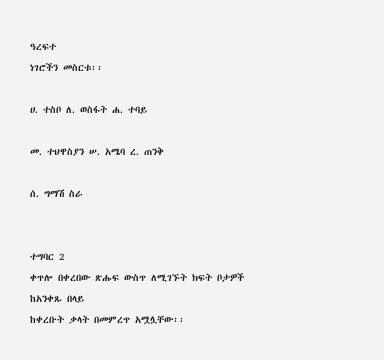ዓረፍተ
ነገሮችን መስርቱ፡፡

ሀ. ተስቦ ለ. ወስፋት ሐ. ተባይ

መ. ተህዋስያን ሠ. አሜባ ረ. ጠንቅ

ሰ. ግማሽ ስራ


ተግባር 2
ቀጥሎ በቀረበው ጽሑፍ ውስጥ ለሚገኙት ክፍት ቦታዎች ከአንቀጹ በላይ
ከቀረቡት ቃላት በመምረጥ አሟሏቸው፡፡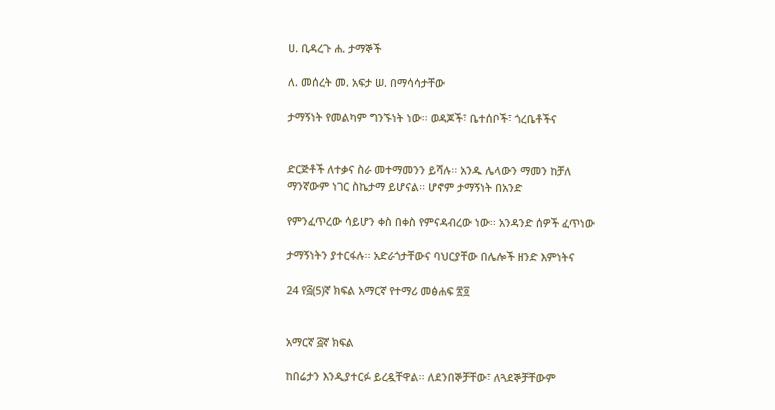ሀ. ቢዳረጉ ሐ. ታማኞች

ለ. መሰረት መ. አፍታ ሠ. በማሳሳታቸው

ታማኝነት የመልካም ግንኙነት ነው፡፡ ወዳጆች፣ ቤተሰቦች፣ ጎረቤቶችና


ድርጅቶች ለተቃና ስራ መተማመንን ይሻሉ፡፡ አንዱ ሌላውን ማመን ከቻለ
ማንኛውም ነገር ስኬታማ ይሆናል፡፡ ሆኖም ታማኝነት በአንድ

የምንፈጥረው ሳይሆን ቀስ በቀስ የምናዳብረው ነው፡፡ አንዳንድ ሰዎች ፈጥነው

ታማኝነትን ያተርፋሉ፡፡ አድራጎታቸውና ባህርያቸው በሌሎች ዘንድ እምነትና

24 የ፭(5)ኛ ክፍል አማርኛ የተማሪ መፅሐፍ ፳፬


አማርኛ ፭ኛ ክፍል

ከበሬታን እንዲያተርፉ ይረዷቸዋል፡፡ ለደንበኞቻቸው፣ ለጓደኞቻቸውም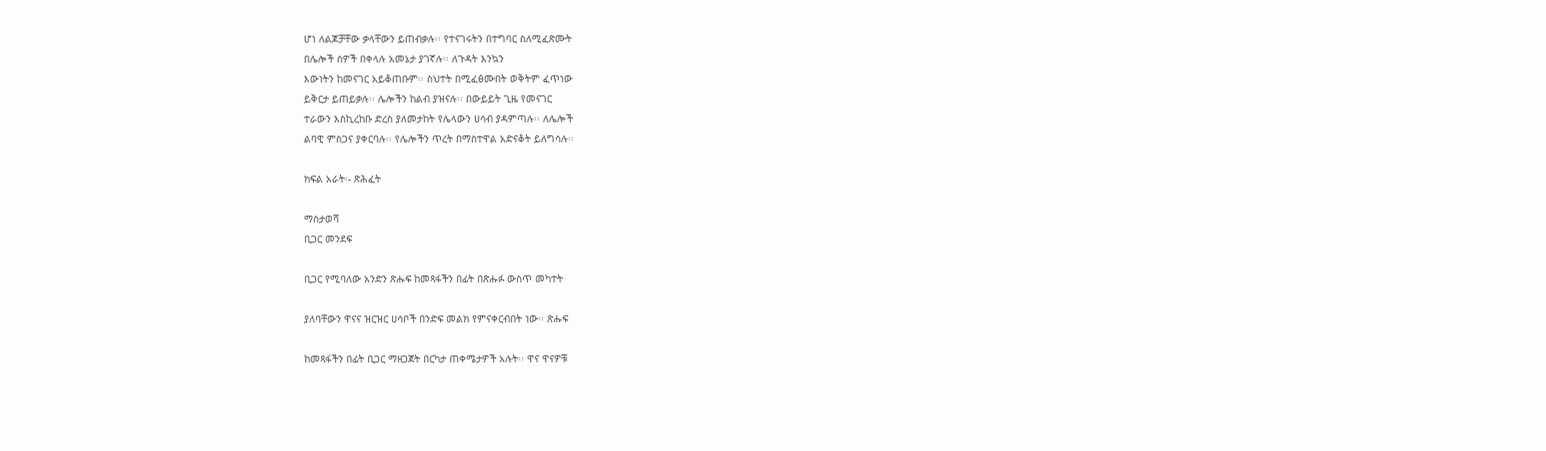ሆነ ለልጆቻቸው ቃላቸውን ይጠብቃሉ፡፡ የተናገሩትን በተግባር ስለሚፈጽሙት
በሌሎች ሰዎች በቀላሉ አመኔታ ያገኛሉ፡፡ ለጉዳት እንኳን
እውነትን ከመናገር አይቆጠቡም፡፡ ስህተት በሚፈፅሙበት ወቅትም ፈጥነው
ይቅርታ ይጠይቃሉ፡፡ ሌሎችን ከልብ ያዝናሉ፡፡ በውይይት ጊዜ የመናገር
ተራውን እስኪረከቡ ድረስ ያለመታከት የሌላውን ሀሳብ ያዳምጣሉ፡፡ ለሌሎች
ልባዊ ምስጋና ያቀርባሉ፡፡ የሌሎችን ጥረት በማስተዋል አድናቆት ይለግሳሉ፡፡

ክፍል አራት፡- ጽሕፈት

ማስታወሻ
ቢጋር መንደፍ

ቢጋር የሚባለው አንድን ጽሑፍ ከመጻፋችን በፊት በጽሑፉ ውስጥ መካተት

ያለባቸውን ዋናና ዝርዝር ሀሳቦች በንድፍ መልክ የምናቀርብበት ነው፡፡ ጽሑፍ

ከመጻፋችን በፊት ቢጋር ማዘጋጀት በርካታ ጠቀሜታዎች አሉት፡፡ ዋና ዋናዎቹ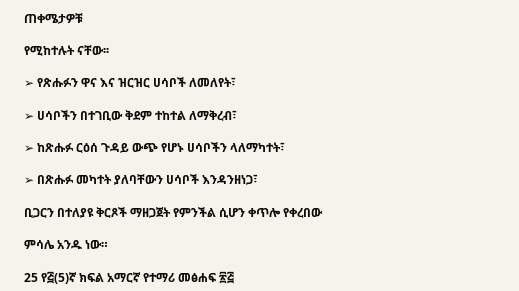ጠቀሜታዎቹ

የሚከተሉት ናቸው፡፡

➢ የጽሑፉን ዋና እና ዝርዝር ሀሳቦች ለመለየት፣

➢ ሀሳቦችን በተገቢው ቅደም ተከተል ለማቅረብ፣

➢ ከጽሑፉ ርዕሰ ጉዳይ ውጭ የሆኑ ሀሳቦችን ላለማካተት፣

➢ በጽሑፉ መካተት ያለባቸውን ሀሳቦች እንዳንዘነጋ፣

ቢጋርን በተለያዩ ቅርጾች ማዘጋጀት የምንችል ሲሆን ቀጥሎ የቀረበው

ምሳሌ አንዱ ነው።

25 የ፭(5)ኛ ክፍል አማርኛ የተማሪ መፅሐፍ ፳፭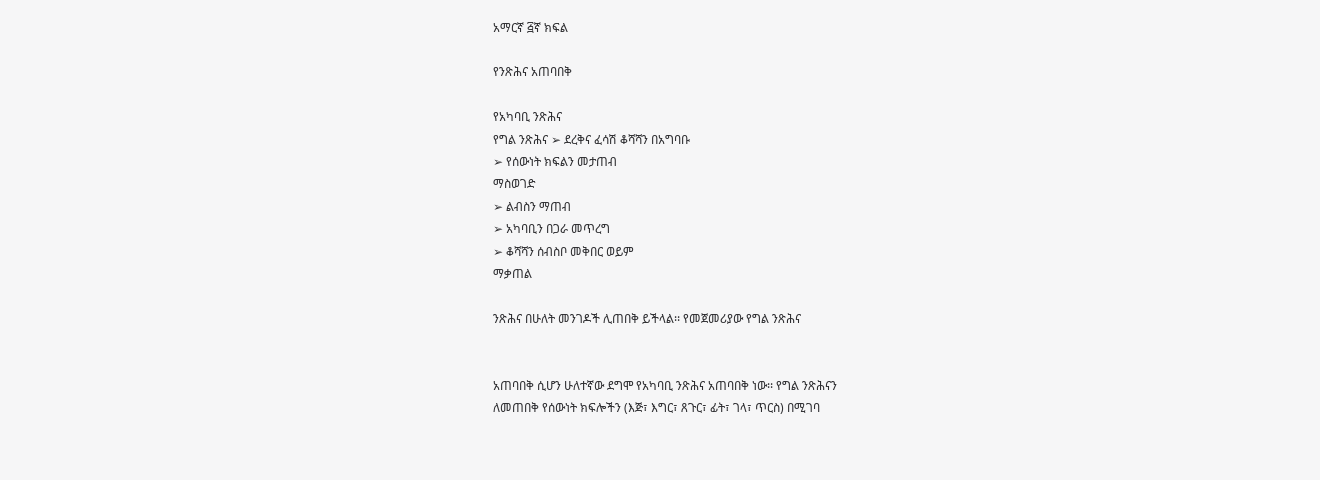አማርኛ ፭ኛ ክፍል

የንጽሕና አጠባበቅ

የአካባቢ ንጽሕና
የግል ንጽሕና ➢ ደረቅና ፈሳሽ ቆሻሻን በአግባቡ
➢ የሰውነት ክፍልን መታጠብ
ማስወገድ
➢ ልብስን ማጠብ
➢ አካባቢን በጋራ መጥረግ
➢ ቆሻሻን ሰብስቦ መቅበር ወይም
ማቃጠል

ንጽሕና በሁለት መንገዶች ሊጠበቅ ይችላል፡፡ የመጀመሪያው የግል ንጽሕና


አጠባበቅ ሲሆን ሁለተኛው ደግሞ የአካባቢ ንጽሕና አጠባበቅ ነው፡፡ የግል ንጽሕናን
ለመጠበቅ የሰውነት ክፍሎችን (እጅ፣ እግር፣ ጸጉር፣ ፊት፣ ገላ፣ ጥርስ) በሚገባ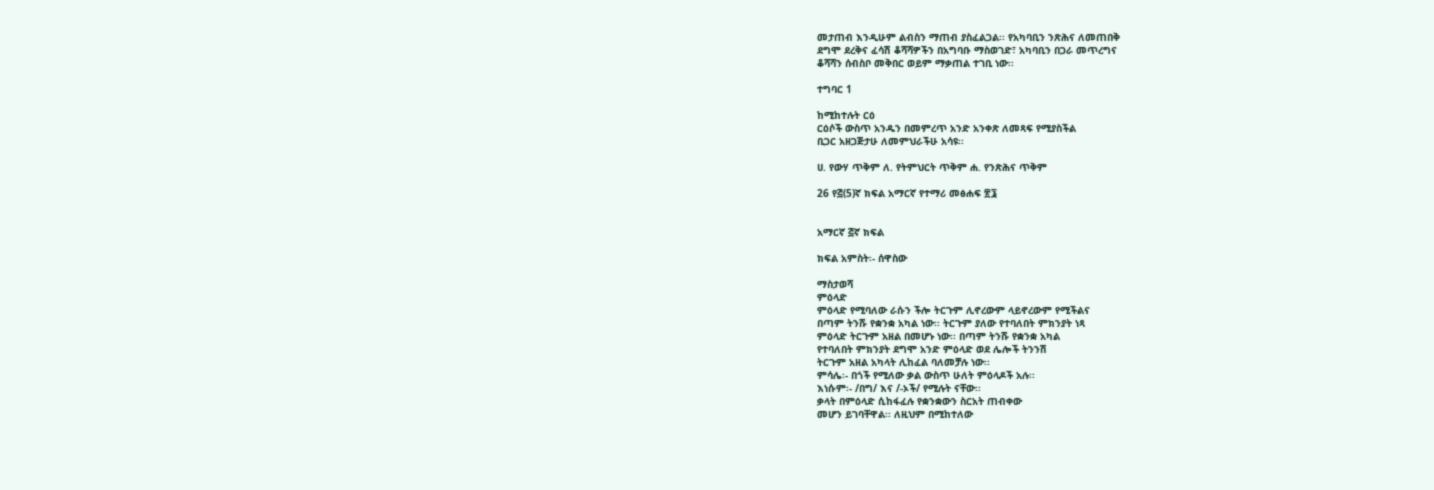መታጠብ እንዲሁም ልብስን ማጠብ ያስፈልጋል፡፡ የአካባቢን ንጽሕና ለመጠበቅ
ደግሞ ደረቅና ፈሳሽ ቆሻሻዎችን በአግባቡ ማስወገድ፣ አካባቢን በጋራ መጥረግና
ቆሻሻን ሰብስቦ መቅበር ወይም ማቃጠል ተገቢ ነው፡፡

ተግባር 1

ከሚከተሉት ርዕ
ርዕሶች ውስጥ አንዱን በመምረጥ አንድ አንቀጽ ለመጻፍ የሚያስችል
ቢጋር አዘጋጅታሁ ለመምህራችሁ አሳዩ፡፡

ሀ. የውሃ ጥቅም ለ. የትምህርት ጥቅም ሐ. የንጽሕና ጥቅም

26 የ፭(5)ኛ ክፍል አማርኛ የተማሪ መፅሐፍ ፳፮


አማርኛ ፭ኛ ክፍል

ክፍል አምስት፡- ሰዋስው

ማስታወሻ
ምዕላድ
ምዕላድ የሚባለው ራሱን ችሎ ትርጉም ሊኖረውም ላይኖረውም የሚችልና
በጣም ትንሹ የቋንቋ አካል ነው፡፡ ትርጉም ያለው የተባለበት ምክንያት ነጻ
ምዕላድ ትርጉም አዘል በመሆኑ ነው፡፡ በጣም ትንሹ የቋንቋ አካል
የተባለበት ምክንያት ደግሞ አንድ ምዕላድ ወደ ሌሎች ትንንሽ
ትርጉም አዘል አካላት ሊከፈል ባለመቻሉ ነው፡፡
ምሳሌ፡- በጎች የሚለው ቃል ውስጥ ሁለት ምዕላዶች አሉ፡፡
እነሱም፡- /በግ/ እና /-ኦች/ የሚሉት ናቸው፡፡
ቃላት በምዕላድ ሲከፋፈሉ የቋንቋውን ስርአት ጠብቀው
መሆን ይገባቸዋል፡፡ ለዚህም በሚከተለው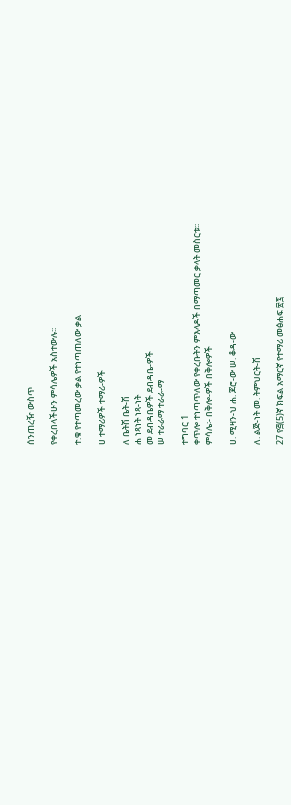ሰንጠረዥ ውስጥ

የቀረበላችሁን ምሳሌዎች አስተውሉ፡፡

ተ.ቁ የተጣመረው ቃል የተነጣጠለው ቃል

ሀ ተማሪዎች ተማሪ-ዎች

ለ ቤትሽ ቤት-ሽ
ሐ ነጻነት ነጻ-ነት
መ ደብዳቤዎች ደብዳቤ-ዎች
ሠ ተራራማ ተራራ-ማ

ተግባር 1
ቀጥሎ ተነጣጥለው የቀረቡትን ምእላዶች በማጣመር ቃላት መስርቱ፡፡
ምሳሌ፡- በቅሎ-ዎች በቅሎዎች

ሀ. ሚዛን-ህ ሐ. ጆሮ-ው ሠ. ቆዳ-ው

ለ. ልጅ-ነት መ. ትምህርት-ሽ

27 የ፭(5)ኛ ክፍል አማርኛ የተማሪ መፅሐፍ ፳፯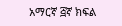አማርኛ ፭ኛ ክፍል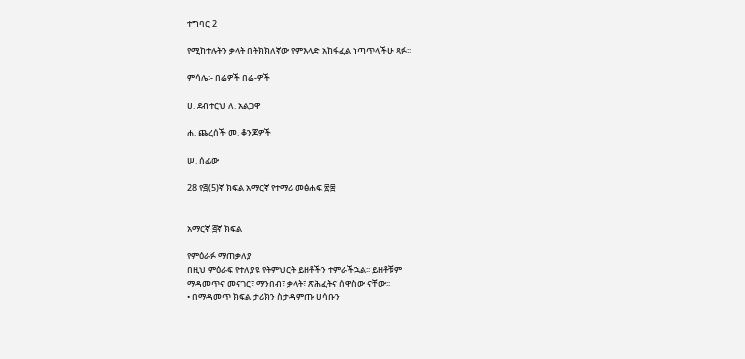ተግባር 2

የሚከተሉትን ቃላት በትክክለኛው የምእላድ አከፋፈል ነጣጥላችሁ ጻፉ፡፡

ምሳሌ፡- በሬዎች በሬ-ዎች

ሀ. ደብተርህ ለ. አልጋዋ

ሐ. ጨረሰች መ. ቆንጆዎች

ሠ. ሰፊው

28 የ፭(5)ኛ ክፍል አማርኛ የተማሪ መፅሐፍ ፳፰


አማርኛ ፭ኛ ክፍል

የምዕራፉ ማጠቃለያ
በዚህ ምዕራፍ የተለያዩ የትምህርት ይዘቶችን ተምራችኋል፡፡ ይዘቶቹም
ማዳመጥና መናገር፣ ማንበብ፣ ቃላት፣ ጽሕፈትና ሰዋስው ናቸው፡፡
• በማዳመጥ ክፍል ታሪክን ስታዳምጡ ሀሳቡን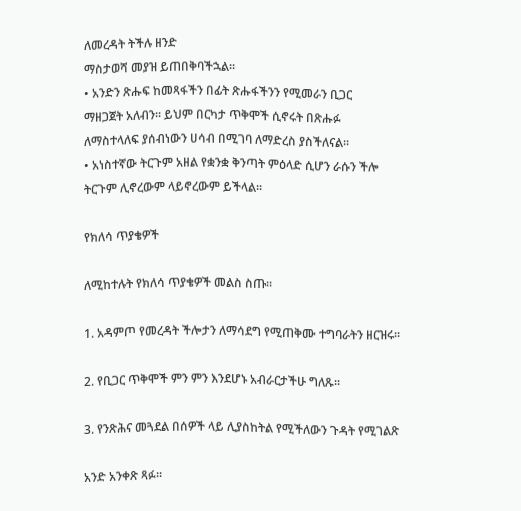ለመረዳት ትችሉ ዘንድ
ማስታወሻ መያዝ ይጠበቅባችኋል፡፡
• አንድን ጽሑፍ ከመጻፋችን በፊት ጽሑፋችንን የሚመራን ቢጋር
ማዘጋጀት አለብን፡፡ ይህም በርካታ ጥቅሞች ሲኖሩት በጽሑፉ
ለማስተላለፍ ያሰብነውን ሀሳብ በሚገባ ለማድረስ ያስችለናል፡፡
• አነስተኛው ትርጉም አዘል የቋንቋ ቅንጣት ምዕላድ ሲሆን ራሱን ችሎ
ትርጉም ሊኖረውም ላይኖረውም ይችላል፡፡

የክለሳ ጥያቄዎች

ለሚከተሉት የክለሳ ጥያቄዎች መልስ ስጡ፡፡

1. አዳምጦ የመረዳት ችሎታን ለማሳደግ የሚጠቅሙ ተግባራትን ዘርዝሩ፡፡

2. የቢጋር ጥቅሞች ምን ምን እንደሆኑ አብራርታችሁ ግለጹ፡፡

3. የንጽሕና መጓደል በሰዎች ላይ ሊያስከትል የሚችለውን ጉዳት የሚገልጽ

አንድ አንቀጽ ጻፉ፡፡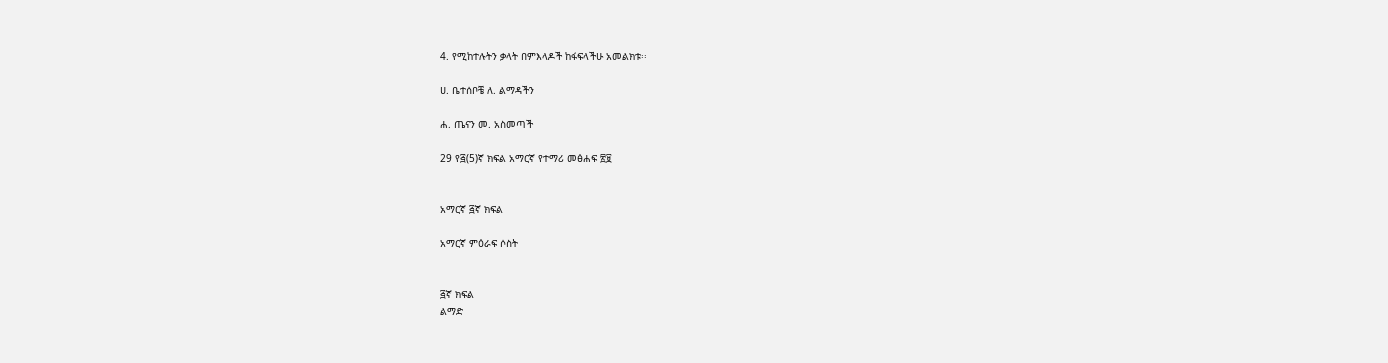4. የሚከተሉትን ቃላት በምእላዶች ከፋፍላችሁ አመልክቱ፡፡

ሀ. ቤተሰቦቼ ለ. ልማዳችን

ሐ. ጤናን መ. አስመጣች

29 የ፭(5)ኛ ክፍል አማርኛ የተማሪ መፅሐፍ ፳፱


አማርኛ ፭ኛ ክፍል

አማርኛ ምዕራፍ ሶስት


፭ኛ ክፍል
ልማድ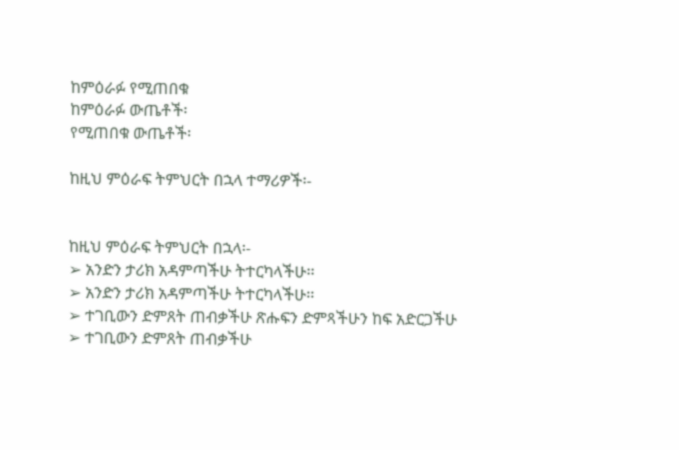ከምዕራፉ የሚጠበቁ
ከምዕራፉ ውጤቶች፡
የሚጠበቁ ውጤቶች፡

ከዚህ ምዕራፍ ትምህርት በኋላ ተማሪዎች፡-


ከዚህ ምዕራፍ ትምህርት በኋላ፡-
➢ አንድን ታሪክ አዳምጣችሁ ትተርካላችሁ፡፡
➢ አንድን ታሪክ አዳምጣችሁ ትተርካላችሁ፡፡
➢ ተገቢውን ድምጸት ጠብቃችሁ ጽሑፍን ድምጻችሁን ከፍ አድርጋችሁ
➢ ተገቢውን ድምጸት ጠብቃችሁ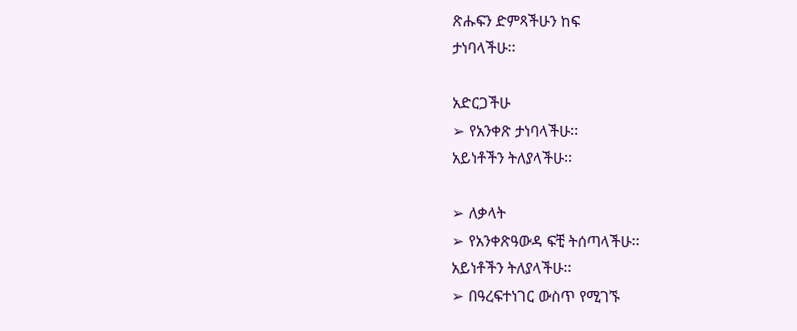ጽሑፍን ድምጻችሁን ከፍ
ታነባላችሁ፡፡

አድርጋችሁ
➢ የአንቀጽ ታነባላችሁ፡፡
አይነቶችን ትለያላችሁ፡፡

➢ ለቃላት
➢ የአንቀጽዓውዳ ፍቺ ትሰጣላችሁ፡፡
አይነቶችን ትለያላችሁ፡፡
➢ በዓረፍተነገር ውስጥ የሚገኙ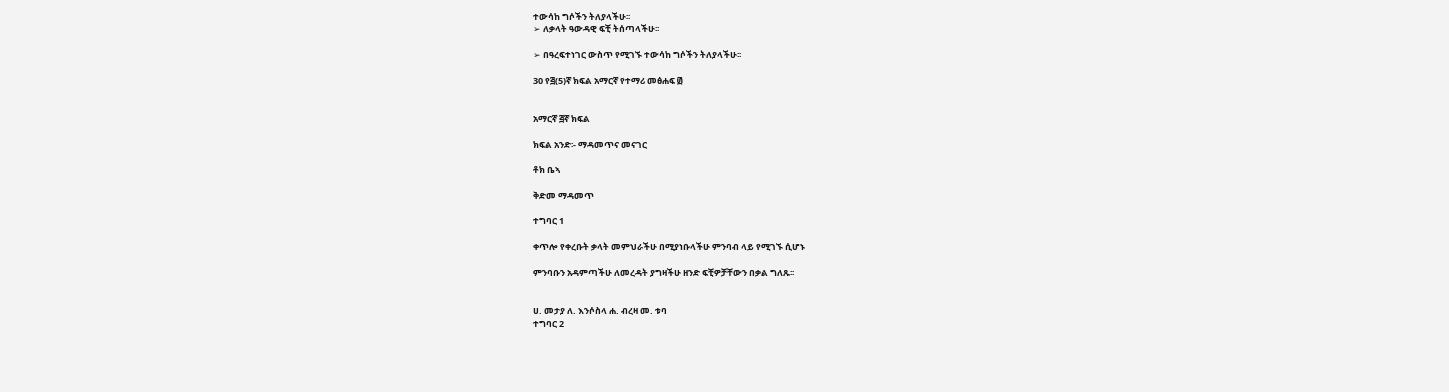ተውሳከ ግሶችን ትለያላችሁ፡፡
➢ ለቃላት ዓውዳዊ ፍቺ ትሰጣላችሁ፡፡

➢ በዓረፍተነገር ውስጥ የሚገኙ ተውሳከ ግሶችን ትለያላችሁ፡፡

30 የ፭(5)ኛ ክፍል አማርኛ የተማሪ መፅሐፍ ፴


አማርኛ ፭ኛ ክፍል

ክፍል አንድ፡- ማዳመጥና መናገር

ቶክ ቤኣ

ቅድመ ማዳመጥ

ተግባር 1

ቀጥሎ የቀረቡት ቃላት መምህራችሁ በሚያነቡላችሁ ምንባብ ላይ የሚገኙ ሲሆኑ

ምንባቡን አዳምጣችሁ ለመረዳት ያግዛችሁ ዘንድ ፍቺዎቻቸውን በቃል ግለጹ፡፡


ሀ. መታያ ለ. እንሶስላ ሐ. ብረዛ መ. ቱባ
ተግባር 2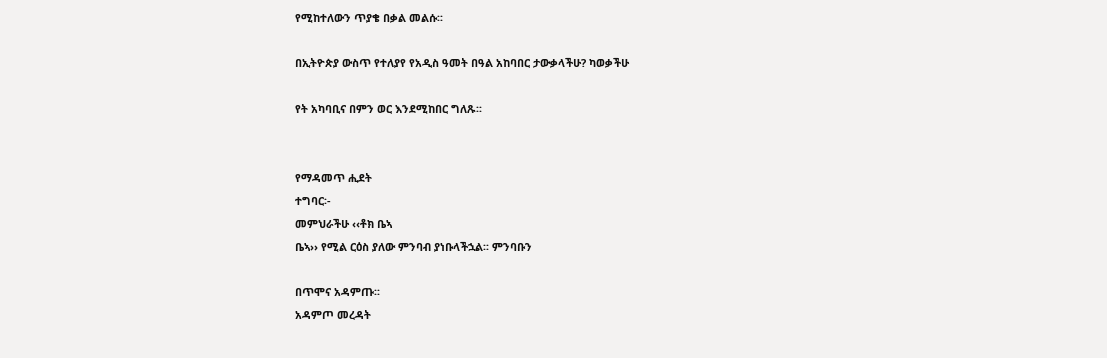የሚከተለውን ጥያቄ በቃል መልሱ፡፡

በኢትዮጵያ ውስጥ የተለያየ የአዲስ ዓመት በዓል አከባበር ታውቃላችሁ? ካወቃችሁ

የት አካባቢና በምን ወር እንደሚከበር ግለጹ፡፡


የማዳመጥ ሒደት
ተግባር፡-
መምህራችሁ ‹‹ቶክ ቤኣ
ቤኣ›› የሚል ርዕስ ያለው ምንባብ ያነቡላችኋል፡፡ ምንባቡን

በጥሞና አዳምጡ፡፡
አዳምጦ መረዳት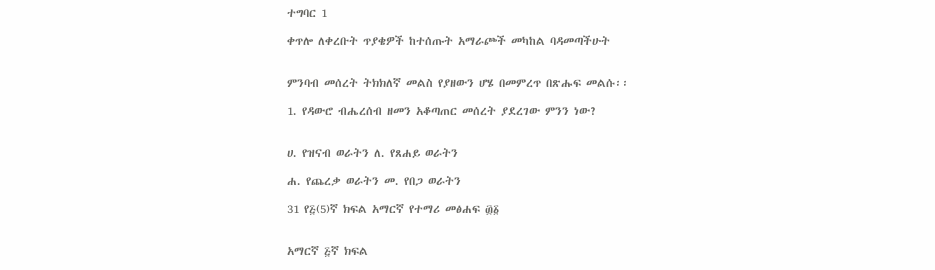ተግባር 1

ቀጥሎ ለቀረቡት ጥያቄዎች ከተሰጡት አማራጮች መካከል ባዳመጣችሁት


ምንባብ መሰረት ትክክለኛ መልስ የያዘውን ሆሄ በመምረጥ በጽሑፍ መልሱ፡፡

1. የዳውሮ ብሔረሰብ ዘመን አቆጣጠር መሰረት ያደረገው ምንን ነው?


ሀ. የዝናብ ወራትን ለ. የጸሐይ ወራትን

ሐ. የጨረቃ ወራትን መ. የበጋ ወራትን

31 የ፭(5)ኛ ክፍል አማርኛ የተማሪ መፅሐፍ ፴፩


አማርኛ ፭ኛ ክፍል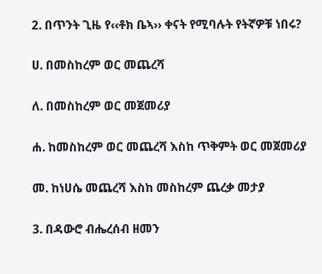2. በጥንት ጊዜ የ‹‹ቶክ ቤኣ›› ቀናት የሚባሉት የትኛዎቹ ነበሩ?

ሀ. በመስከረም ወር መጨረሻ

ለ. በመስከረም ወር መጀመሪያ

ሐ. ከመስከረም ወር መጨረሻ እስከ ጥቅምት ወር መጀመሪያ

መ. ከነሀሴ መጨረሻ እስከ መስከረም ጨረቃ መታያ

3. በዳውሮ ብሔረሰብ ዘመን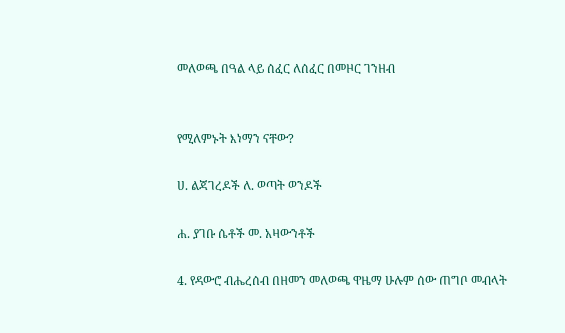መለወጫ በዓል ላይ ሰፈር ለሰፈር በመዞር ገንዘብ


የሚለምኑት እነማን ናቸው?

ሀ. ልጃገረዶች ለ. ወጣት ወንዶች

ሐ. ያገቡ ሴቶች መ. አዛውንቶች

4. የዳውሮ ብሔረሰብ በዘመን መለወጫ ዋዜማ ሁሉም ሰው ጠግቦ መብላት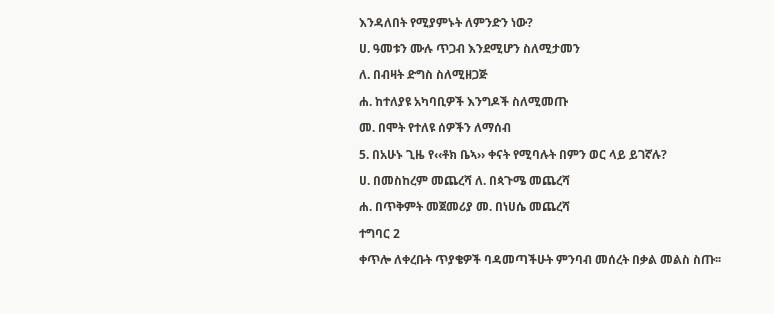እንዳለበት የሚያምኑት ለምንድን ነው?

ሀ. ዓመቱን ሙሉ ጥጋብ እንደሚሆን ስለሚታመን

ለ. በብዛት ድግስ ስለሚዘጋጅ

ሐ. ከተለያዩ አካባቢዎች እንግዶች ስለሚመጡ

መ. በሞት የተለዩ ሰዎችን ለማሰብ

5. በአሁኑ ጊዜ የ‹‹ቶክ ቤኣ›› ቀናት የሚባሉት በምን ወር ላይ ይገኛሉ?

ሀ. በመስከረም መጨረሻ ለ. በጳጉሜ መጨረሻ

ሐ. በጥቅምት መጀመሪያ መ. በነሀሴ መጨረሻ

ተግባር 2

ቀጥሎ ለቀረቡት ጥያቄዎች ባዳመጣችሁት ምንባብ መሰረት በቃል መልስ ስጡ፡፡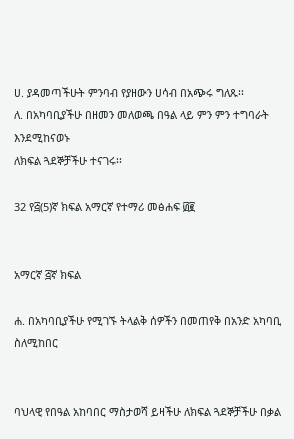ሀ. ያዳመጣችሁት ምንባብ የያዘውን ሀሳብ በአጭሩ ግለጹ፡፡
ለ. በአካባቢያችሁ በዘመን መለወጫ በዓል ላይ ምን ምን ተግባራት እንደሚከናወኑ
ለክፍል ጓደኞቻችሁ ተናገሩ፡፡

32 የ፭(5)ኛ ክፍል አማርኛ የተማሪ መፅሐፍ ፴፪


አማርኛ ፭ኛ ክፍል

ሐ. በአካባቢያችሁ የሚገኙ ትላልቅ ሰዎችን በመጠየቅ በአንድ አካባቢ ስለሚከበር


ባህላዊ የበዓል አከባበር ማስታወሻ ይዛችሁ ለክፍል ጓደኞቻችሁ በቃል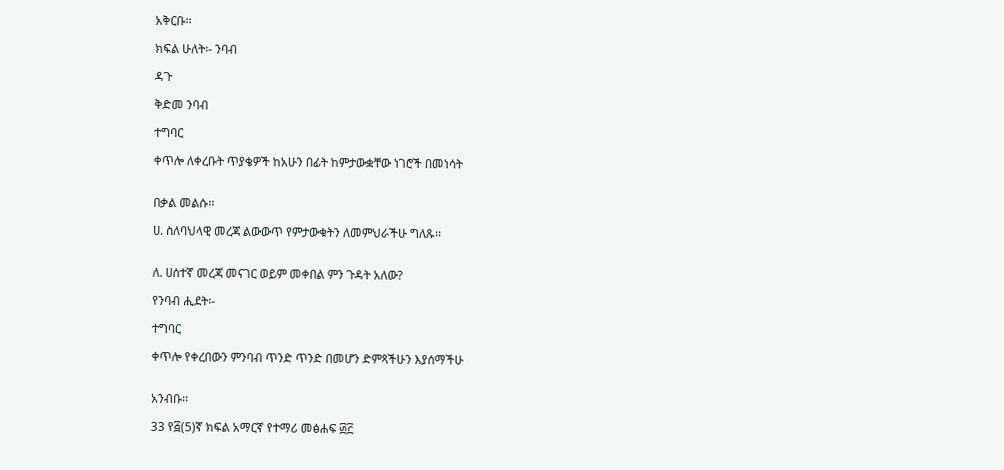አቅርቡ፡፡

ክፍል ሁለት፡- ንባብ

ዳጉ

ቅድመ ንባብ

ተግባር

ቀጥሎ ለቀረቡት ጥያቄዎች ከአሁን በፊት ከምታውቋቸው ነገሮች በመነሳት


በቃል መልሱ፡፡

ሀ. ስለባህላዊ መረጃ ልውውጥ የምታውቁትን ለመምህራችሁ ግለጹ፡፡


ለ. ሀሰተኛ መረጃ መናገር ወይም መቀበል ምን ጉዳት አለው?

የንባብ ሒደት፡-

ተግባር

ቀጥሎ የቀረበውን ምንባብ ጥንድ ጥንድ በመሆን ድምጻችሁን እያሰማችሁ


አንብቡ፡፡

33 የ፭(5)ኛ ክፍል አማርኛ የተማሪ መፅሐፍ ፴፫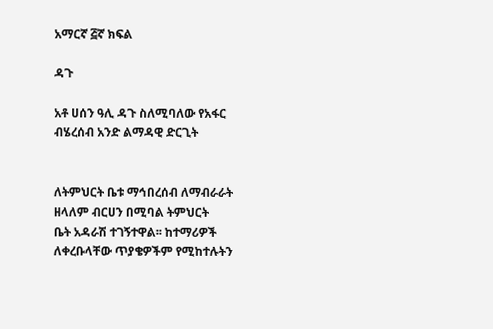አማርኛ ፭ኛ ክፍል

ዳጉ

አቶ ሀሰን ዓሊ ዳጉ ስለሚባለው የአፋር ብሄረሰብ አንድ ልማዳዊ ድርጊት


ለትምህርት ቤቱ ማኅበረሰብ ለማብራራት ዘላለም ብርሀን በሚባል ትምህርት
ቤት አዳራሽ ተገኝተዋል፡፡ ከተማሪዎች ለቀረቡላቸው ጥያቄዎችም የሚከተሉትን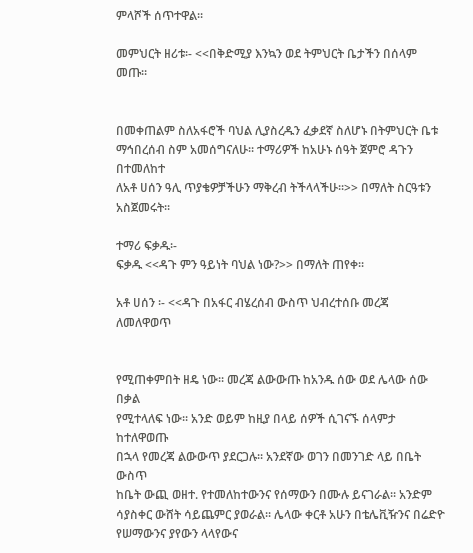ምላሾች ሰጥተዋል፡፡

መምህርት ዘሪቱ፡- <<በቅድሚያ እንኳን ወደ ትምህርት ቤታችን በሰላም መጡ።


በመቀጠልም ስለአፋሮች ባህል ሊያስረዱን ፈቃደኛ ስለሆኑ በትምህርት ቤቱ
ማኅበረሰብ ስም አመሰግናለሁ፡፡ ተማሪዎች ከአሁኑ ሰዓት ጀምሮ ዳጉን በተመለከተ
ለአቶ ሀሰን ዓሊ ጥያቄዎቻችሁን ማቅረብ ትችላላችሁ፡፡>> በማለት ስርዓቱን
አስጀመሩት፡፡

ተማሪ ፍቃዱ፡-
ፍቃዱ <<ዳጉ ምን ዓይነት ባህል ነው?>> በማለት ጠየቀ፡፡

አቶ ሀሰን ፡- <<ዳጉ በአፋር ብሄረሰብ ውስጥ ህብረተሰቡ መረጃ ለመለዋወጥ


የሚጠቀምበት ዘዴ ነው፡፡ መረጃ ልውውጡ ከአንዱ ሰው ወደ ሌላው ሰው በቃል
የሚተላለፍ ነው፡፡ አንድ ወይም ከዚያ በላይ ሰዎች ሲገናኙ ሰላምታ ከተለዋወጡ
በኋላ የመረጃ ልውውጥ ያደርጋሉ፡፡ አንደኛው ወገን በመንገድ ላይ በቤት ውስጥ
ከቤት ውጪ ወዘተ. የተመለከተውንና የሰማውን በሙሉ ይናገራል፡፡ አንድም
ሳያስቀር ውሸት ሳይጨምር ያወራል፡፡ ሌላው ቀርቶ አሁን በቴሌቪዥንና በሬድዮ
የሠማውንና ያየውን ላላየውና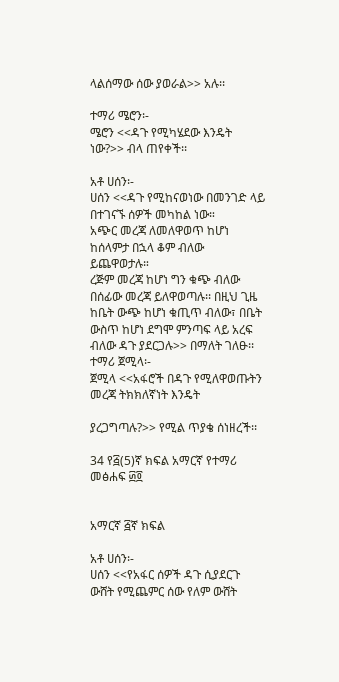ላልሰማው ሰው ያወራል>> አሉ፡፡

ተማሪ ሜሮን፡-
ሜሮን <<ዳጉ የሚካሄደው እንዴት ነው?>> ብላ ጠየቀች፡፡

አቶ ሀሰን፡-
ሀሰን <<ዳጉ የሚከናወነው በመንገድ ላይ በተገናኙ ሰዎች መካከል ነው።
አጭር መረጃ ለመለዋወጥ ከሆነ ከሰላምታ በኋላ ቆም ብለው ይጨዋወታሉ።
ረጅም መረጃ ከሆነ ግን ቁጭ ብለው በሰፊው መረጃ ይለዋወጣሉ፡፡ በዚህ ጊዜ
ከቤት ውጭ ከሆነ ቁጢጥ ብለው፣ በቤት ውስጥ ከሆነ ደግሞ ምንጣፍ ላይ አረፍ
ብለው ዳጉ ያደርጋሉ>> በማለት ገለፁ፡፡
ተማሪ ጀሚላ፡-
ጀሚላ <<አፋሮች በዳጉ የሚለዋወጡትን መረጃ ትክክለኛነት እንዴት

ያረጋግጣሉ?>> የሚል ጥያቄ ሰነዘረች፡፡

34 የ፭(5)ኛ ክፍል አማርኛ የተማሪ መፅሐፍ ፴፬


አማርኛ ፭ኛ ክፍል

አቶ ሀሰን፡-
ሀሰን <<የአፋር ሰዎች ዳጉ ሲያደርጉ ውሸት የሚጨምር ሰው የለም ውሸት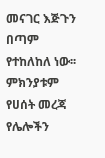መናገር እጅጉን በጣም የተከለከለ ነው፡፡ ምክንያቱም የሀሰት መረጃ የሌሎችን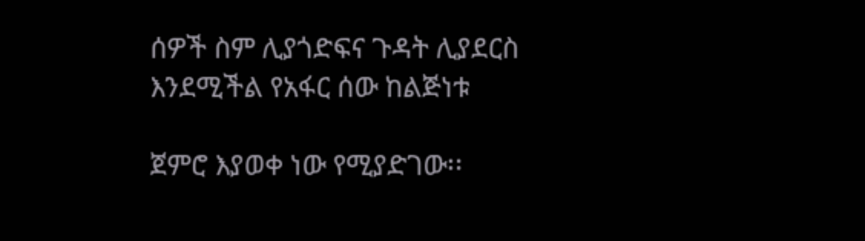ሰዎች ስም ሊያጎድፍና ጉዳት ሊያደርስ እንደሚችል የአፋር ሰው ከልጅነቱ

ጀምሮ እያወቀ ነው የሚያድገው፡፡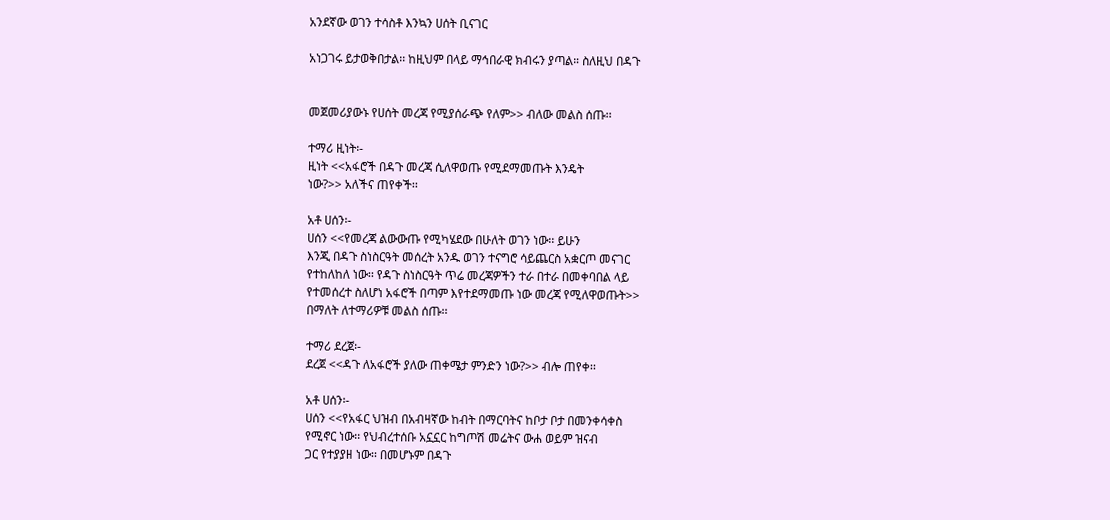አንደኛው ወገን ተሳስቶ እንኳን ሀሰት ቢናገር

አነጋገሩ ይታወቅበታል፡፡ ከዚህም በላይ ማኅበራዊ ክብሩን ያጣል። ስለዚህ በዳጉ


መጀመሪያውኑ የሀሰት መረጃ የሚያሰራጭ የለም>> ብለው መልስ ሰጡ፡፡

ተማሪ ዚነት፡-
ዚነት <<አፋሮች በዳጉ መረጃ ሲለዋወጡ የሚደማመጡት እንዴት
ነው?>> አለችና ጠየቀች፡፡

አቶ ሀሰን፡-
ሀሰን <<የመረጃ ልውውጡ የሚካሄደው በሁለት ወገን ነው፡፡ ይሁን
እንጂ በዳጉ ስነስርዓት መሰረት አንዱ ወገን ተናግሮ ሳይጨርስ አቋርጦ መናገር
የተከለከለ ነው፡፡ የዳጉ ስነስርዓት ጥሬ መረጃዎችን ተራ በተራ በመቀባበል ላይ
የተመሰረተ ስለሆነ አፋሮች በጣም እየተደማመጡ ነው መረጃ የሚለዋወጡት>>
በማለት ለተማሪዎቹ መልስ ሰጡ፡፡

ተማሪ ደረጀ፡-
ደረጀ <<ዳጉ ለአፋሮች ያለው ጠቀሜታ ምንድን ነው?>> ብሎ ጠየቀ፡፡

አቶ ሀሰን፡-
ሀሰን <<የአፋር ህዝብ በአብዛኛው ከብት በማርባትና ከቦታ ቦታ በመንቀሳቀስ
የሚኖር ነው፡፡ የህብረተሰቡ አኗኗር ከግጦሽ መሬትና ውሐ ወይም ዝናብ
ጋር የተያያዘ ነው፡፡ በመሆኑም በዳጉ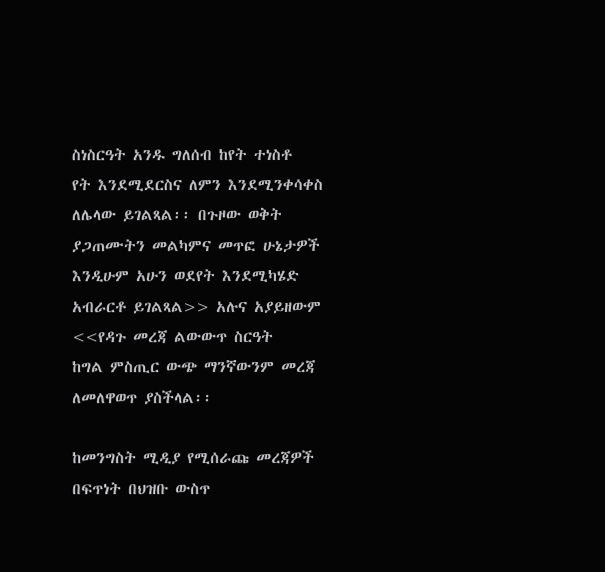ስነስርዓት አንዱ ግለሰብ ከየት ተነስቶ
የት እንደሚደርስና ለምን እንደሚንቀሳቀስ ለሌላው ይገልጻል፡፡ በጉዞው ወቅት
ያጋጠሙትን መልካምና መጥፎ ሁኔታዎች እንዲሁም አሁን ወደየት እንደሚካሄድ
አብራርቶ ይገልጻል>> አሉና አያይዘውም <<የዳጉ መረጃ ልውውጥ ስርዓት
ከግል ምስጢር ውጭ ማንኛውንም መረጃ ለመለዋወጥ ያስችላል፡፡

ከመንግስት ሚዲያ የሚሰራጩ መረጃዎች በፍጥነት በህዝቡ ውስጥ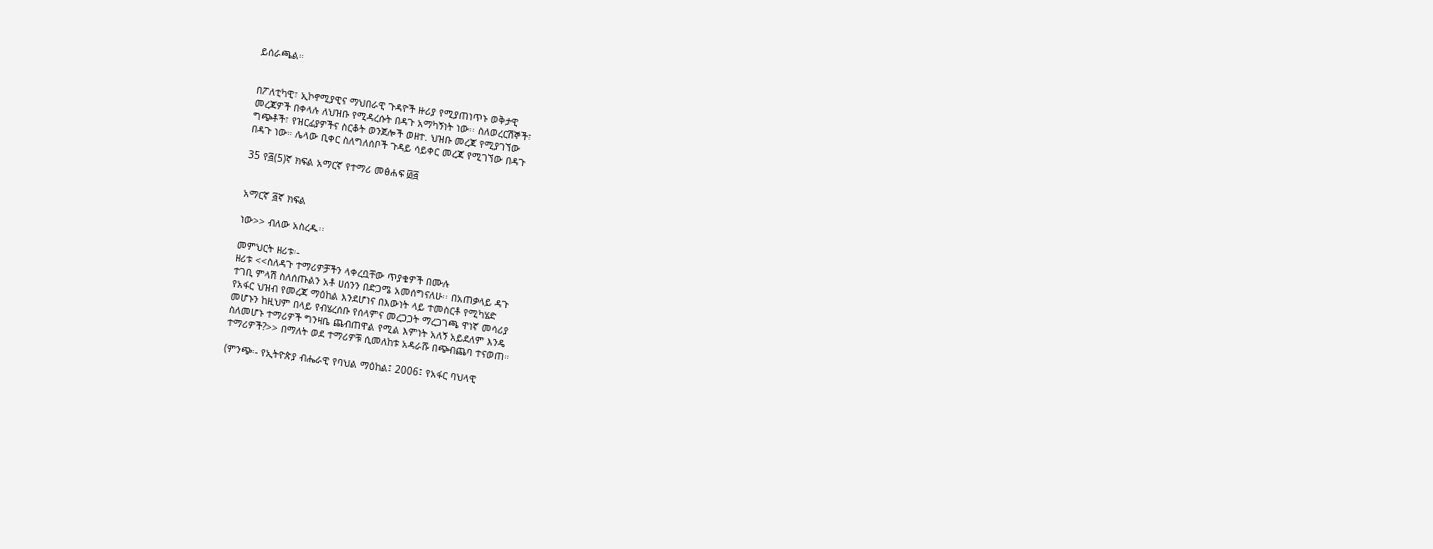ይሰራጫል።


በፖለቲካዊ፣ ኢኮኖሚያዊና ማህበራዊ ጉዳዮች ዙሪያ የሚያጠነጥኑ ወቅታዊ
መረጃዎች በቀላሉ ለህዝቡ የሚዳረሱት በዳጉ አማካኝነት ነው፡፡ ስለወረርሽኞች፣
ግጭቶች፣ የዝርፊያዎችና ስርቆት ወንጀሎች ወዘተ. ህዝቡ መረጃ የሚያገኘው
በዳጉ ነው። ሌላው ቢቀር ስለግለሰቦች ጉዳይ ሳይቀር መረጃ የሚገኘው በዳጉ

35 የ፭(5)ኛ ክፍል አማርኛ የተማሪ መፅሐፍ ፴፭


አማርኛ ፭ኛ ክፍል

ነው>> ብለው አስረዱ፡፡

መምህርት ዘሪቱ፡-
ዘሪቱ <<ስለዳጉ ተማሪዎቻችን ላቀረቧቸው ጥያቄዎች በሙሉ
ተገቢ ምላሽ ስለሰጡልን አቶ ሀሰንን በድጋሜ አመሰግናለሁ፡፡ በአጠቃላይ ዳጉ
የአፋር ህዝብ የመረጃ ማዕከል እንደሆነና በእውነት ላይ ተመስርቶ የሚካሄድ
መሆኑን ከዚህም በላይ የብሄረሰቡ የሰላምና መረጋጋት ማረጋገጫ ዋነኛ መሳሪያ
ስለመሆኑ ተማሪዎች ግንዛቤ ጨብጠዋል የሚል እምነት አለኝ አይደለም እንዴ
ተማሪዎች?>> በማለት ወደ ተማሪዎቹ ሲመለከቱ አዳራሹ በጭብጨባ ተናወጠ።

(ምንጭ፡- የኢትዮጵያ ብሔራዊ የባህል ማዕከል፤ 2006፤ የአፋር ባህላዊ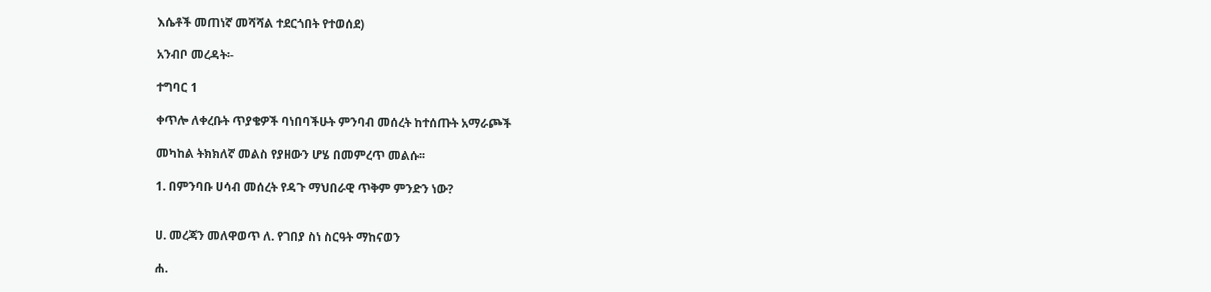እሴቶች መጠነኛ መሻሻል ተደርጎበት የተወሰደ)

አንብቦ መረዳት፡-

ተግባር 1

ቀጥሎ ለቀረቡት ጥያቄዎች ባነበባችሁት ምንባብ መሰረት ከተሰጡት አማራጮች

መካከል ትክክለኛ መልስ የያዘውን ሆሄ በመምረጥ መልሱ፡፡

1. በምንባቡ ሀሳብ መሰረት የዳጉ ማህበራዊ ጥቅም ምንድን ነው?


ሀ. መረጃን መለዋወጥ ለ. የገበያ ስነ ስርዓት ማከናወን

ሐ.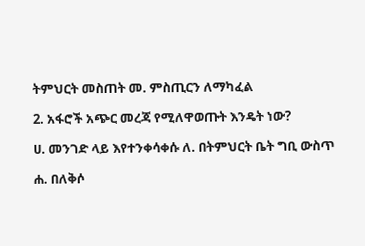ትምህርት መስጠት መ. ምስጢርን ለማካፈል

2. አፋሮች አጭር መረጃ የሚለዋወጡት እንዴት ነው?

ሀ. መንገድ ላይ እየተንቀሳቀሱ ለ. በትምህርት ቤት ግቢ ውስጥ

ሐ. በለቅሶ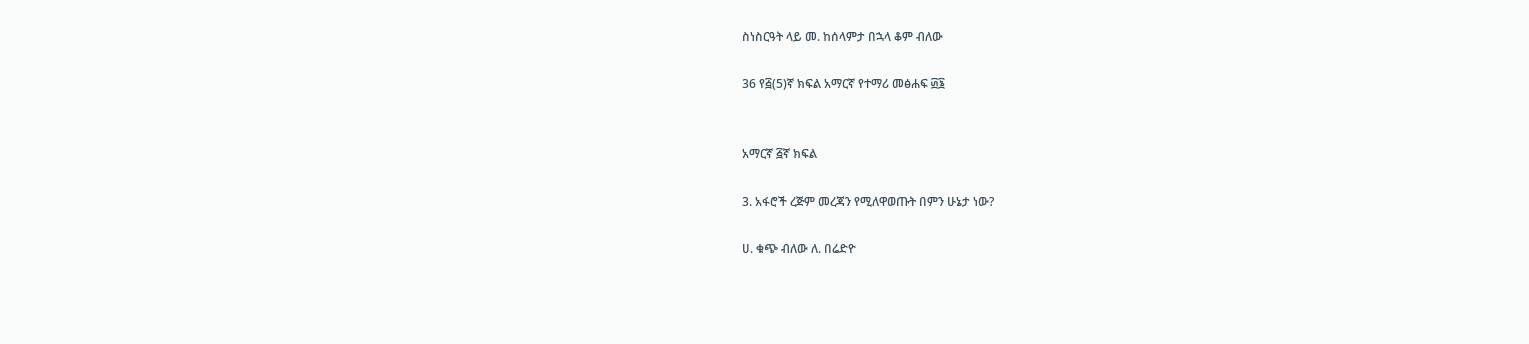ስነስርዓት ላይ መ. ከሰላምታ በኋላ ቆም ብለው

36 የ፭(5)ኛ ክፍል አማርኛ የተማሪ መፅሐፍ ፴፮


አማርኛ ፭ኛ ክፍል

3. አፋሮች ረጅም መረጃን የሚለዋወጡት በምን ሁኔታ ነው?

ሀ. ቁጭ ብለው ለ. በሬድዮ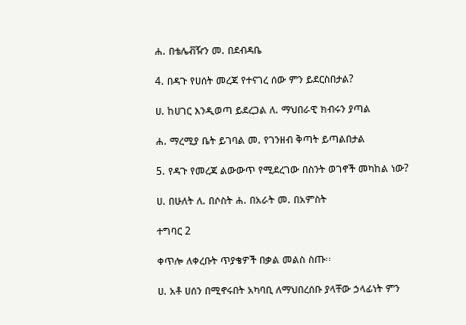ሐ. በቴሌቭዥን መ. በደብዳቤ

4. በዳጉ የሀሰት መረጃ የተናገረ ሰው ምን ይደርስበታል?

ሀ. ከሀገር እንዲወጣ ይደረጋል ለ. ማህበራዊ ክብሩን ያጣል

ሐ. ማረሚያ ቤት ይገባል መ. የገንዘብ ቅጣት ይጣልበታል

5. የዳጉ የመረጃ ልውውጥ የሚደረገው በስንት ወገኖች መካከል ነው?

ሀ. በሁለት ለ. በሶስት ሐ. በአራት መ. በአምስት

ተግባር 2

ቀጥሎ ለቀረቡት ጥያቄዎች በቃል መልስ ስጡ፡፡

ሀ. አቶ ሀሰን በሚኖሩበት አካባቢ ለማህበረሰቡ ያላቸው ኃላፊነት ምን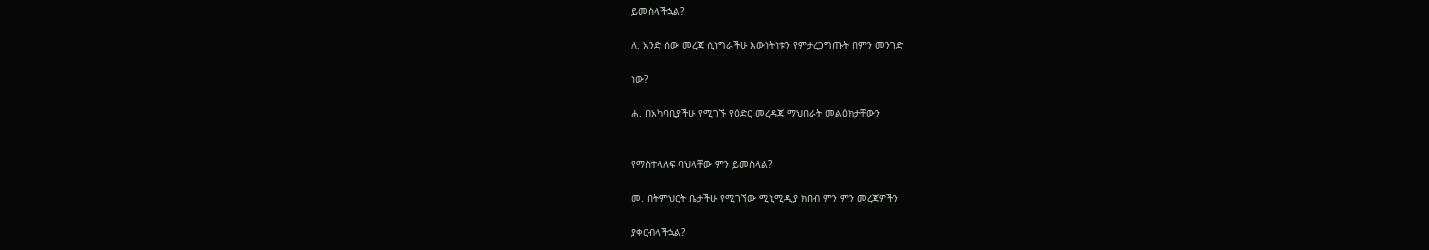ይመስላችኋል?

ለ. አንድ ሰው መረጃ ሲነግራችሁ እውነትነቱን የምታረጋግጡት በምን መንገድ

ነው?

ሐ. በአካባቢያችሁ የሚገኙ የዕድር መረዳጃ ማህበራት መልዕክታቸውን


የማስተላለፍ ባህላቸው ምን ይመስላል?

መ. በትምህርት ቤታችሁ የሚገኘው ሚኒሚዲያ ክበብ ምን ምን መረጃዎችን

ያቀርብላችኋል?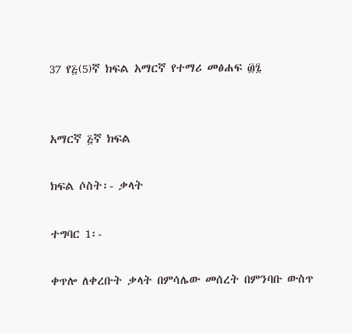37 የ፭(5)ኛ ክፍል አማርኛ የተማሪ መፅሐፍ ፴፯


አማርኛ ፭ኛ ክፍል

ክፍል ሶስት፡- ቃላት

ተግባር 1፡-

ቀጥሎ ለቀረቡት ቃላት በምሳሌው መሰረት በምንባቡ ውስጥ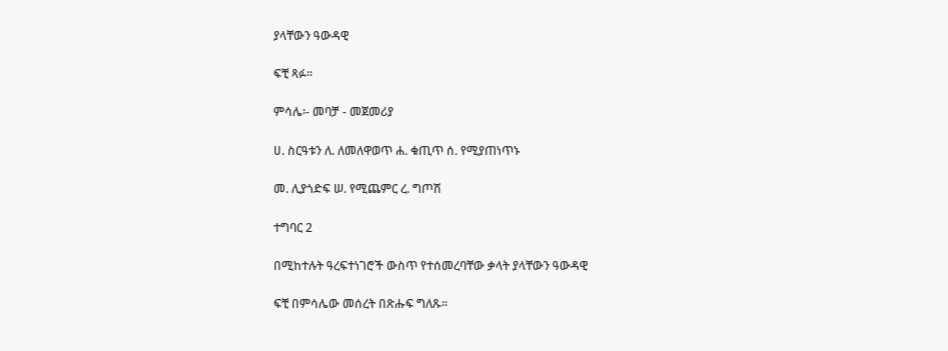ያላቸውን ዓውዳዊ

ፍቺ ጻፉ፡፡

ምሳሌ፡- መባቻ - መጀመሪያ

ሀ. ስርዓቱን ለ. ለመለዋወጥ ሐ. ቁጢጥ ሰ. የሚያጠነጥኑ

መ. ሊያጎድፍ ሠ. የሚጨምር ረ. ግጦሽ

ተግባር 2

በሚከተሉት ዓረፍተነገሮች ውስጥ የተሰመረባቸው ቃላት ያላቸውን ዓውዳዊ

ፍቺ በምሳሌው መሰረት በጽሑፍ ግለጹ፡፡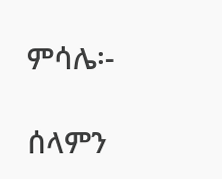ምሳሌ፡-

ሰላምን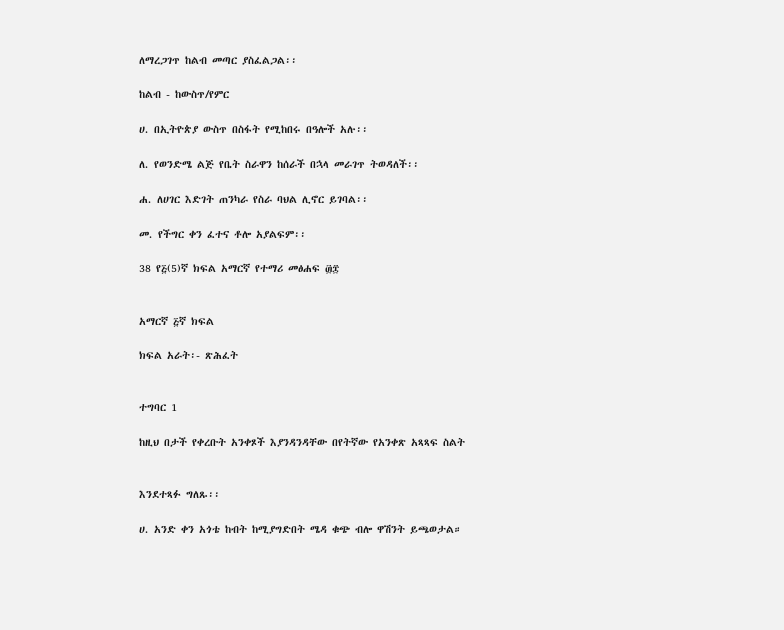ለማረጋገጥ ከልብ መጣር ያስፈልጋል፡፡

ከልብ - ከውስጥ/የምር

ሀ. በኢትዮጵያ ውስጥ በስፋት የሚከበሩ በዓሎች አሉ፡፡

ለ. የወንድሜ ልጅ የቤት ስራዋን ከሰራች በኋላ መራገጥ ትወዳለች፡፡

ሐ. ለሀገር እድገት ጠንካራ የስራ ባህል ሊኖር ይገባል፡፡

መ. የችግር ቀን ፈተና ቶሎ አያልፍም፡፡

38 የ፭(5)ኛ ክፍል አማርኛ የተማሪ መፅሐፍ ፴፰


አማርኛ ፭ኛ ክፍል

ክፍል አራት፡- ጽሕፈት


ተግባር 1

ከዚህ በታች የቀረቡት አንቀጾች እያንዳንዳቸው በየትኛው የአንቀጽ አጻጻፍ ስልት


እንደተጻፉ ግለጹ፡፡

ሀ. አንድ ቀን አጎቴ ከብት ከሚያግድበት ሜዳ ቁጭ ብሎ ዋሽንት ይጫወታል።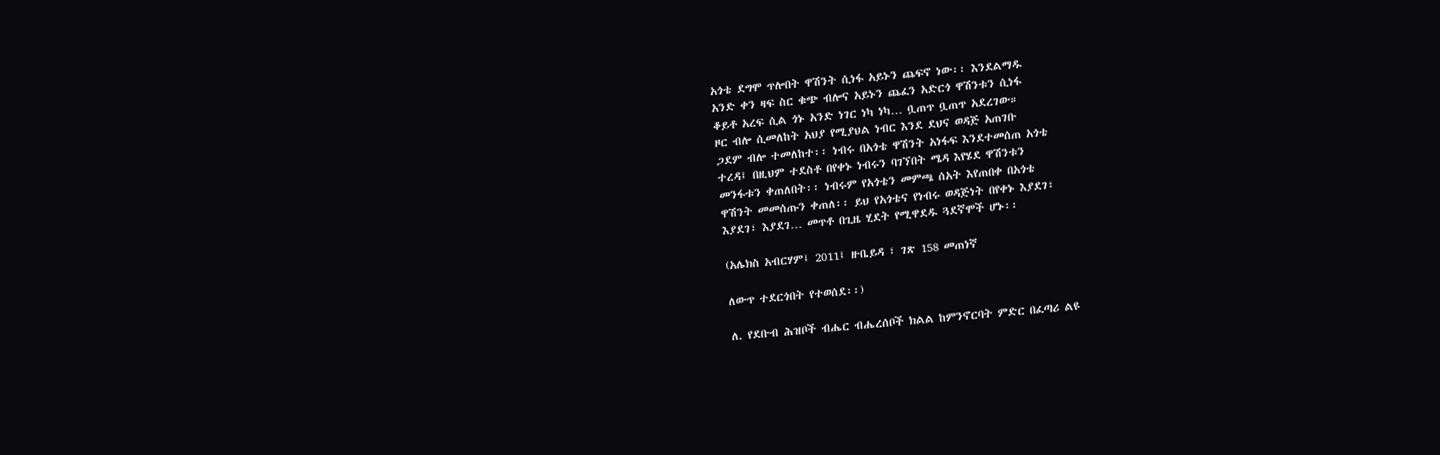አጎቴ ደግሞ ጥሎበት ዋሽንት ሲነፋ አይኑን ጨፍኖ ነው፡፡ እንደልማዱ
አንድ ቀን ዛፍ ስር ቁጭ ብሎና አይኑን ጨፈን አድርጎ ዋሽንቱን ሲነፋ
ቆይቶ አረፍ ሲል ጎኑ አንድ ነገር ነካ ነካ… ቧጠጥ ቧጠጥ አደረገው።
ዞር ብሎ ሲመለከት አህያ የሚያህል ነብር እንደ ደህና ወዳጅ አጠገቡ
ጋደም ብሎ ተመለከተ፡፡ ነብሩ በአጎቴ ዋሽንት አነፋፍ እንደተመሰጠ አጎቴ
ተረዳ፤ በዚህም ተደስቶ በየቀኑ ነብሩን ባገኘበት ሜዳ እየሄደ ዋሽንቱን
መንፋቱን ቀጠለበት፡፡ ነብሩም የአጎቴን መምጫ ሰአት እየጠበቀ በአጎቴ
ዋሽንት መመሰጡን ቀጠለ፡፡ ይህ የአጎቴና የነብሩ ወዳጅነት በየቀኑ እያደገ፣
እያደገ፣ እያደገ… መጥቶ በጊዜ ሂደት የሚዋደዱ ጓደኛሞች ሆኑ፡፡

(አሌክስ አብርሃም፤ 2011፤ ዙቤይዳ ፣ ገጽ 158 መጠነኛ

ለውጥ ተደርጎበት የተወሰደ፡፡)

ለ. የደቡብ ሕዝቦች ብሔር ብሔረሰቦች ክልል ከምንኖርባት ምድር በፈጣሪ ልዩ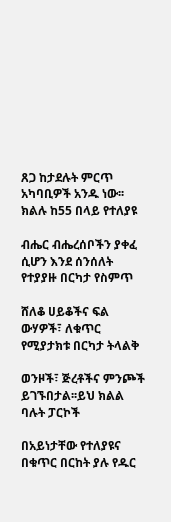ጸጋ ከታደሉት ምርጥ አካባቢዎች አንዱ ነው፡፡ ክልሉ ከ55 በላይ የተለያዩ

ብሔር ብሔረሰቦችን ያቀፈ ሲሆን እንደ ሰንሰለት የተያያዙ በርካታ የስምጥ

ሸለቆ ሀይቆችና ፍል ውሃዎች፣ ለቁጥር የሚያታክቱ በርካታ ትላልቅ

ወንዞች፣ ጅረቶችና ምንጮች ይገኙበታል፡፡ይህ ክልል ባሉት ፓርኮች

በአይነታቸው የተለያዩና በቁጥር በርከት ያሉ የዱር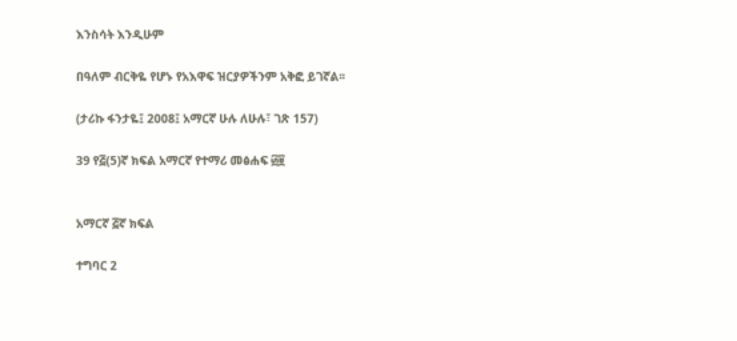እንስሳት እንዲሁም

በዓለም ብርቅዬ የሆኑ የአእዋፍ ዝርያዎችንም አቅፎ ይገኛል፡፡

(ታሪኩ ፋንታዬ፤ 2008፤ አማርኛ ሁሉ ለሁሉ፣ ገጽ 157)

39 የ፭(5)ኛ ክፍል አማርኛ የተማሪ መፅሐፍ ፴፱


አማርኛ ፭ኛ ክፍል

ተግባር 2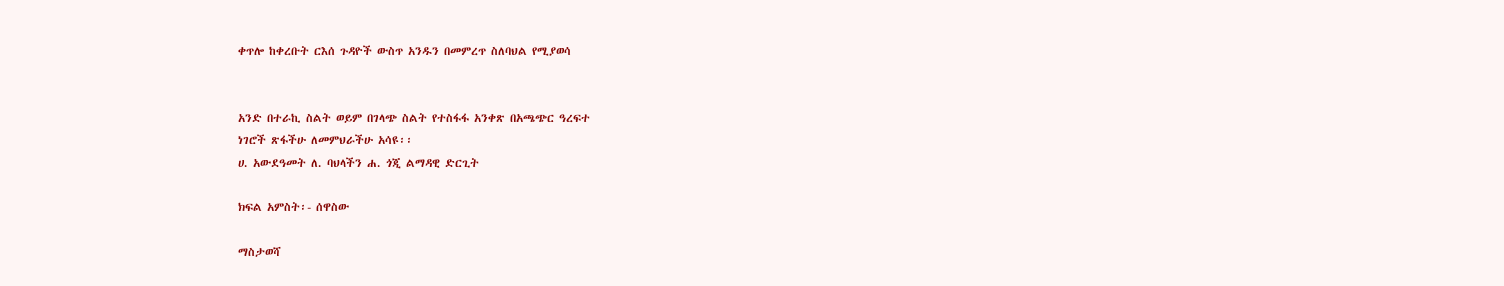ቀጥሎ ከቀረቡት ርእሰ ጉዳዮች ውስጥ አንዱን በመምረጥ ስለባህል የሚያወሳ


አንድ በተራኪ ስልት ወይም በገላጭ ስልት የተስፋፋ አንቀጽ በአጫጭር ዓረፍተ
ነገሮች ጽፋችሁ ለመምህራችሁ አሳዩ፡፡
ሀ. አውደዓመት ለ. ባህላችን ሐ. ጎጂ ልማዳዊ ድርጊት

ክፍል አምስት፡- ሰዋስው

ማስታወሻ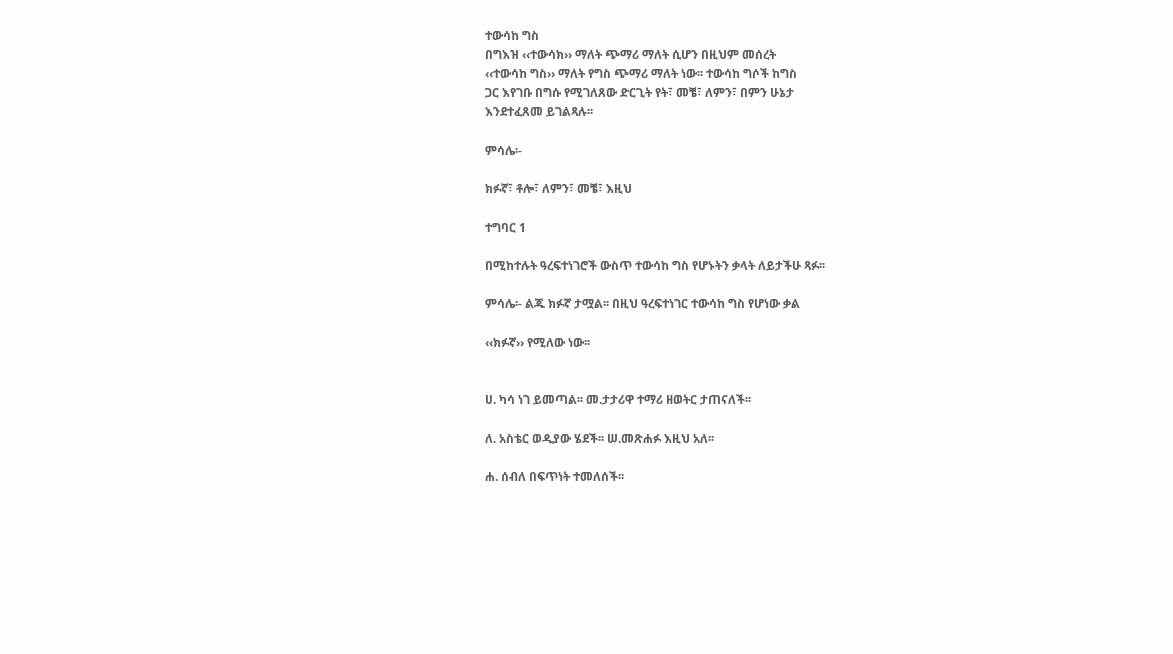ተውሳከ ግስ
በግእዝ ‹‹ተውሳክ›› ማለት ጭማሪ ማለት ሲሆን በዚህም መሰረት
‹‹ተውሳከ ግስ›› ማለት የግስ ጭማሪ ማለት ነው፡፡ ተውሳከ ግሶች ከግስ
ጋር እየገቡ በግሱ የሚገለጸው ድርጊት የት፣ መቼ፣ ለምን፣ በምን ሁኔታ
እንደተፈጸመ ይገልጻሉ፡፡

ምሳሌ፡-

ክፉኛ፣ ቶሎ፣ ለምን፣ መቼ፣ እዚህ

ተግባር 1

በሚከተሉት ዓረፍተነገሮች ውስጥ ተውሳከ ግስ የሆኑትን ቃላት ለይታችሁ ጻፉ፡፡

ምሳሌ፡- ልጁ ክፉኛ ታሟል፡፡ በዚህ ዓረፍተነገር ተውሳከ ግስ የሆነው ቃል

‹‹ክፉኛ›› የሚለው ነው፡፡


ሀ. ካሳ ነገ ይመጣል፡፡ መ.ታታሪዋ ተማሪ ዘወትር ታጠናለች፡፡

ለ. አስቴር ወዲያው ሄደች፡፡ ሠ.መጽሐፉ እዚህ አለ፡፡

ሐ. ሰብለ በፍጥነት ተመለሰች፡፡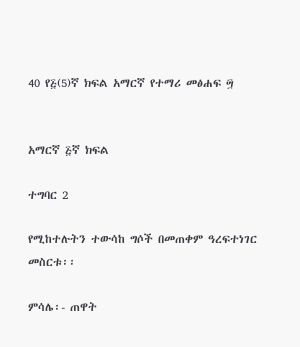40 የ፭(5)ኛ ክፍል አማርኛ የተማሪ መፅሐፍ ፵


አማርኛ ፭ኛ ክፍል

ተግባር 2

የሚከተሉትን ተውሳከ ግሶች በመጠቀም ዓረፍተነገር መስርቱ፡፡

ምሳሌ፡- ጠዋት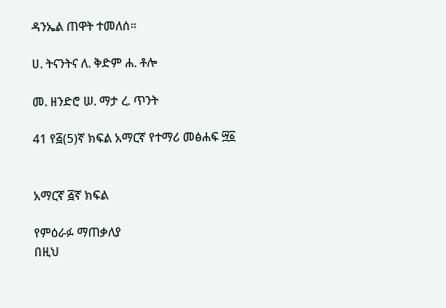ዳንኤል ጠዋት ተመለሰ፡፡

ሀ. ትናንትና ለ. ቅድም ሐ. ቶሎ

መ. ዘንድሮ ሠ. ማታ ረ. ጥንት

41 የ፭(5)ኛ ክፍል አማርኛ የተማሪ መፅሐፍ ፵፩


አማርኛ ፭ኛ ክፍል

የምዕራፉ ማጠቃለያ
በዚህ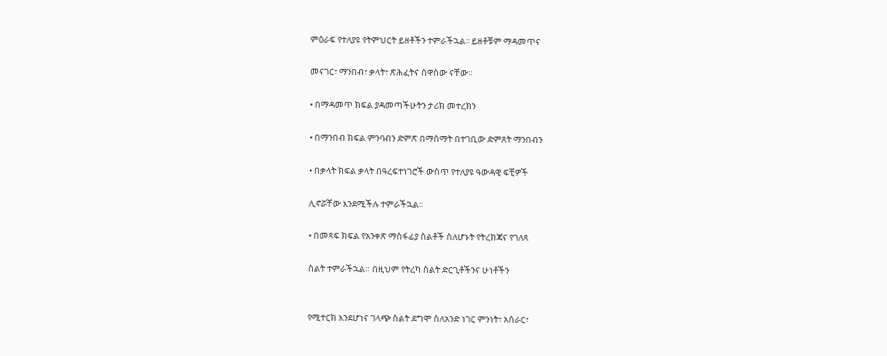ምዕራፍ የተለያዩ የትምህርት ይዘቶችን ተምራችኋል፡፡ ይዘቶቹም ማዳመጥና

መናገር፣ ማንበብ፣ ቃላት፣ ጽሕፈትና ሰዋስው ናቸው፡፡

• በማዳመጥ ክፍል ያዳመጣችሁትን ታሪክ መተረክን

• በማንበብ ክፍል ምንባብን ድምጽ በማሰማት በተገቢው ድምጸት ማንበብን

• በቃላት ክፍል ቃላት በዓረፍተነገሮች ውስጥ የተለያዩ ዓውዳዊ ፍቺዎች

ሊኖሯቸው እንደሚችሉ ተምራችኋል፡፡

• በመጻፍ ክፍል የአንቀጽ ማስፋፊያ ስልቶች ስለሆኑት የትረክጃና የገለጻ

ስልት ተምራችኋል። በዚህም የትረካ ስልት ድርጊቶችንና ሁነቶችን


የሚተርክ እንደሆነና ገላጭ ስልት ደግሞ ስለአንድ ነገር ምንነት፣ አሰራር፣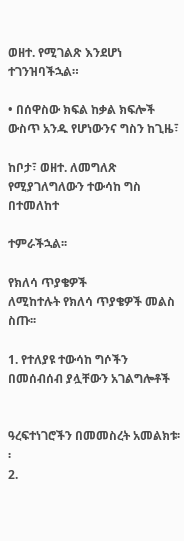ወዘተ. የሚገልጽ እንደሆነ ተገንዝባችኋል።

• በሰዋስው ክፍል ከቃል ክፍሎች ውስጥ አንዱ የሆነውንና ግስን ከጊዜ፣

ከቦታ፣ ወዘተ. ለመግለጽ የሚያገለግለውን ተውሳከ ግስ በተመለከተ

ተምራችኋል፡፡

የክለሳ ጥያቄዎች
ለሚከተሉት የክለሳ ጥያቄዎች መልስ ስጡ፡፡

1. የተለያዩ ተውሳከ ግሶችን በመሰብሰብ ያሏቸውን አገልግሎቶች


ዓረፍተነገሮችን በመመስረት አመልክቱ፡፡
2.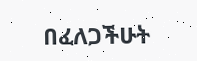በፈለጋችሁት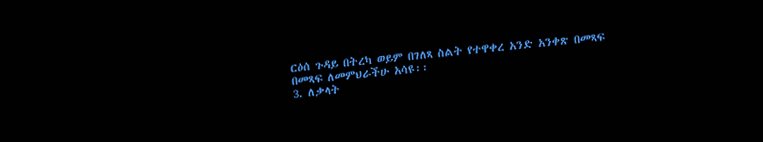ርዕሰ ጉዳይ በትረካ ወይም በገለጻ ስልት የተዋቀረ አንድ አንቀጽ በመጻፍ
በመጻፍ ለመምህራችሁ አሳዩ፡፡
3. ለቃላት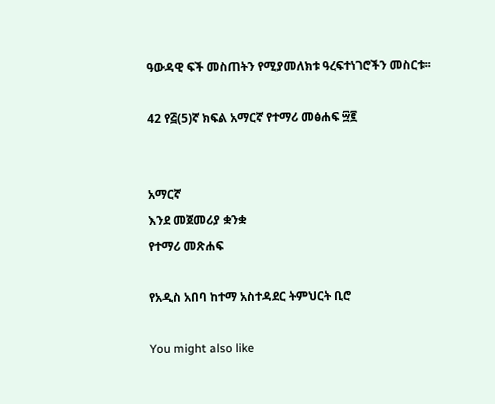ዓውዳዊ ፍች መስጠትን የሚያመለክቱ ዓረፍተነገሮችን መስርቱ፡፡

42 የ፭(5)ኛ ክፍል አማርኛ የተማሪ መፅሐፍ ፵፪


አማርኛ
እንደ መጀመሪያ ቋንቋ
የተማሪ መጽሐፍ

የአዲስ አበባ ከተማ አስተዳደር ትምህርት ቢሮ

You might also like